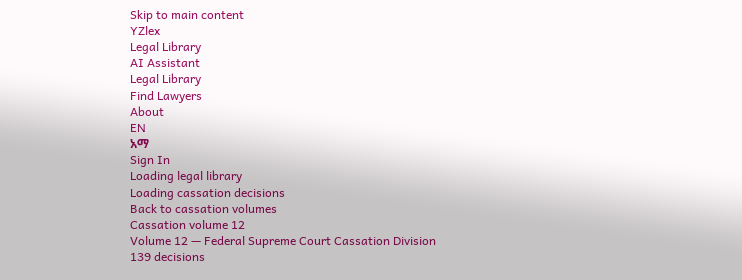Skip to main content
YZlex
Legal Library
AI Assistant
Legal Library
Find Lawyers
About
EN
አማ
Sign In
Loading legal library
Loading cassation decisions
Back to cassation volumes
Cassation volume 12
Volume 12 — Federal Supreme Court Cassation Division
139 decisions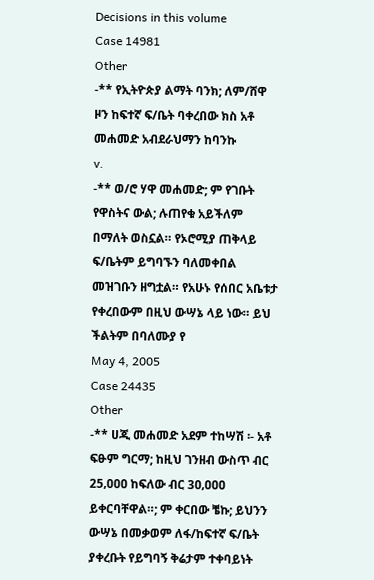Decisions in this volume
Case 14981
Other
-** የኢትዮጵያ ልማት ባንክ; ለም/ሸዋ ዞን ከፍተኛ ፍ/ቤት ባቀረበው ክስ አቶ መሐመድ አብደራህማን ከባንኩ
v.
-** ወ/ሮ ሃዋ መሐመድ; ም የገቡት የዋስትና ውል; ሉጠየቁ አይችለም በማለት ወስኗል። የኦሮሚያ ጠቅላይ ፍ/ቤትም ይግባኙን ባለመቀበል መዝገቡን ዘግቷል። የአሁኑ የሰበር አቤቱታ የቀረበውም በዚህ ውሣኔ ላይ ነው። ይህ ችልትም በባለሙያ የ
May 4, 2005
Case 24435
Other
-** ሀጂ መሐመድ አደም ተከሣሽ ፡- አቶ ፍፁም ግርማ; ከዚህ ገንዘብ ውስጥ ብር 25‚ዐዐዐ ከፍለው ብር 3ዐ‚ዐዐዐ ይቀርባቸዋል።; ም ቀርበው ቼኩ; ይህንን ውሣኔ በመቃወም ለፋ/ከፍተኛ ፍ/ቤት ያቀረቡት የይግባኝ ቅሬታም ተቀባይነት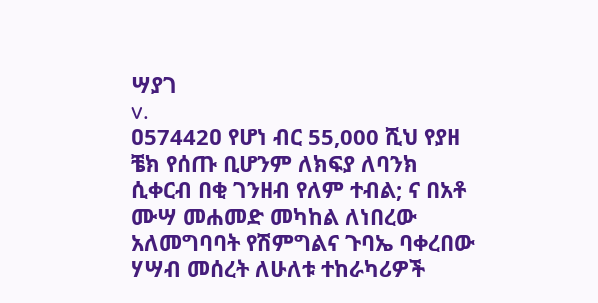ሣያገ
v.
ዐ57442ዐ የሆነ ብር 55,000 ሺህ የያዘ ቼክ የሰጡ ቢሆንም ለክፍያ ለባንክ ሲቀርብ በቂ ገንዘብ የለም ተብል; ና በአቶ ሙሣ መሐመድ መካከል ለነበረው አለመግባባት የሽምግልና ጉባኤ ባቀረበው ሃሣብ መሰረት ለሁለቱ ተከራካሪዎች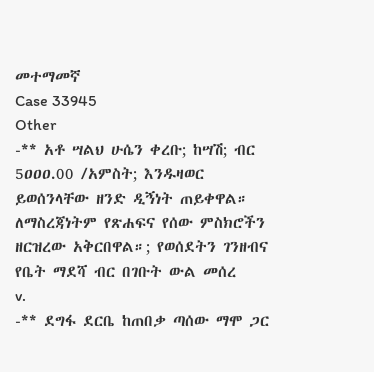መተማመኛ
Case 33945
Other
-** አቶ ሣልህ ሁሴን ቀረቡ; ከሣሽ; ብር 5ዐዐዐ.00 /አምስት; እንዱዛወር ይወሰንላቸው ዘንድ ዲኝነት ጠይቀዋል። ለማስረጃነትም የጽሐፍና የሰው ምስክሮችን ዘርዝረው አቅርበዋል።; የወሰደትን ገንዘብና የቤት ማደሻ ብር በገቡት ውል መሰረ
v.
-** ደግፋ ደርቤ ከጠበቃ ጣሰው ማሞ ጋር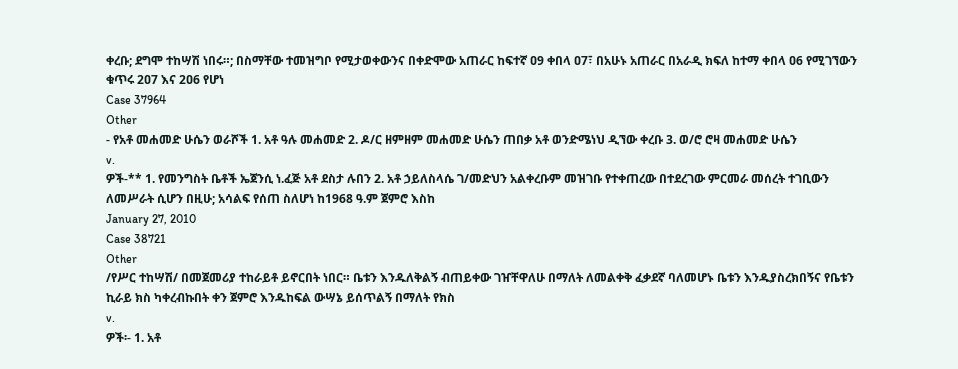ቀረቡ; ደግሞ ተከሣሽ ነበሩ።; በስማቸው ተመዝግቦ የሚታወቀውንና በቀድሞው አጠራር ከፍተኛ ዐ9 ቀበላ ዐ7፣ በአሁኑ አጠራር በአራዲ ክፍለ ከተማ ቀበላ ዐ6 የሚገኘውን ቁጥሩ 2ዐ7 እና 2ዐ6 የሆነ
Case 37964
Other
- የአቶ መሐመድ ሁሴን ወራሾች 1. አቶ ዓሉ መሐመድ 2. ዶ/ር ዘምዘም መሐመድ ሁሴን ጠበቃ አቶ ወንድሜነህ ዲኘው ቀረቡ 3. ወ/ሮ ሮዛ መሐመድ ሁሴን
v.
ዎች-** 1. የመንግስት ቤቶች ኤጀንሲ ነ.ፈጅ አቶ ደስታ ሉበን 2. አቶ ኃይለስላሴ ገ/መድህን አልቀረቡም መዝገቡ የተቀጠረው በተደረገው ምርመራ መሰረት ተገቢውን ለመሥራት ሲሆን በዚሁ; አሳልፍ የሰጠ ስለሆነ ከ1968 ዓ.ም ጀምሮ እስከ
January 27, 2010
Case 38721
Other
/የሥር ተከሣሽ/ በመጀመሪያ ተከራይቶ ይኖርበት ነበር። ቤቱን እንዱለቅልኝ ብጠይቀው ገዠቸዋለሁ በማለት ለመልቀቅ ፈቃደኛ ባለመሆኑ ቤቱን እንዱያስረክበኝና የቤቱን ኪራይ ክስ ካቀረብኩበት ቀን ጀምሮ እንዱከፍል ውሣኔ ይሰጥልኝ በማለት የክስ
v.
ዎች፡- 1. አቶ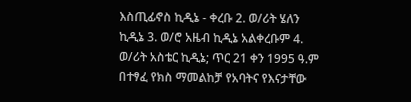እስጢፊኖስ ኪዲኔ - ቀረቡ 2. ወ/ሪት ሄለን ኪዲኔ 3. ወ/ሮ አዜብ ኪዲኔ አልቀረቡም 4. ወ/ሪት አስቴር ኪዲኔ; ጥር 21 ቀን 1995 ዓ.ም በተፃፈ የክስ ማመልከቻ የአባትና የእናታቸው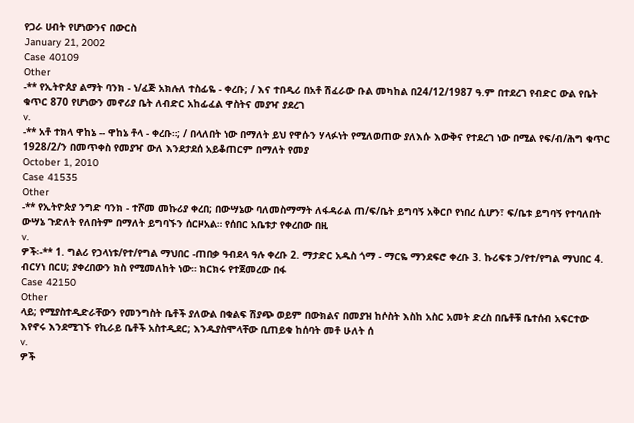የጋራ ሀብት የሆነውንና በውርስ
January 21, 2002
Case 40109
Other
-** የኢትዮጰያ ልማት ባንክ - ነ/ፈጅ አክሉለ ተስፊዬ - ቀረቡ; / እና ተበዲሪ በአቶ ሽፈራው ቡል መካከል በ24/12/1987 ዓ.ም በተደረገ የብድር ውል የቤት ቁጥር 870 የሆነውን መኖሪያ ቤት ለብድር አከፊፈል ዋስትና መያዣ ያደረገ
v.
-** አቶ ተክላ ዋከኔ -- ዋከኔ ቶላ - ቀረቡ።; / በላለበት ነው በማለት ይህ የዋሱን ሃላፉነት የሚለወጠው ያለእሱ እውቅና የተደረገ ነው በሚል የፍ/ብ/ሕግ ቁጥር 1928/2/ን በመጥቀስ የመያዣ ውለ እንደታደሰ አይቆጠርም በማለት የመያ
October 1, 2010
Case 41535
Other
-** የኢትዮጵያ ንግድ ባንክ - ተሾመ መኩሪያ ቀረበ; በውሣኔው ባለመስማማት ለፋዳራል ጠ/ፍ/ቤት ይግባኝ አቅርቦ የነበረ ሲሆን፣ ፍ/ቤቱ ይግባኝ የተባለበት ውሣኔ ጉድለት የለበትም በማለት ይግባኙን ሰርዞአል። የሰበር አቤቱታ የቀረበው በዚ
v.
ዎች፡-** 1. ግልሪ የኃላነቱ/የተ/የግል ማህበር -ጠበቃ ዓብደላ ዓሉ ቀረቡ 2. ማታድር አዱስ ጎማ - ማርዬ ማንደፍሮ ቀረቡ 3. ኩሪፍቱ ኃ/የተ/የግል ማህበር 4. ብርሃነ በርሀ; ያቀረበውን ክስ የሚመለከት ነው። ክርክሩ የተጀመረው በፋ
Case 42150
Other
ላይ; የሚያስተዲድራቸውን የመንግስት ቤቶች ያለውል በቁልፍ ሽያጭ ወይም በውክልና በመያዝ ከሶስት እስከ አስር አመት ድረስ በቤቶቹ ቤተሰብ አፍርተው እየኖሩ እንደሚገኙ የኪራይ ቤቶች አስተዲደር; እንዱያስሞላቸው ቢጠይቁ ከሰባት መቶ ሁለት ሰ
v.
ዎች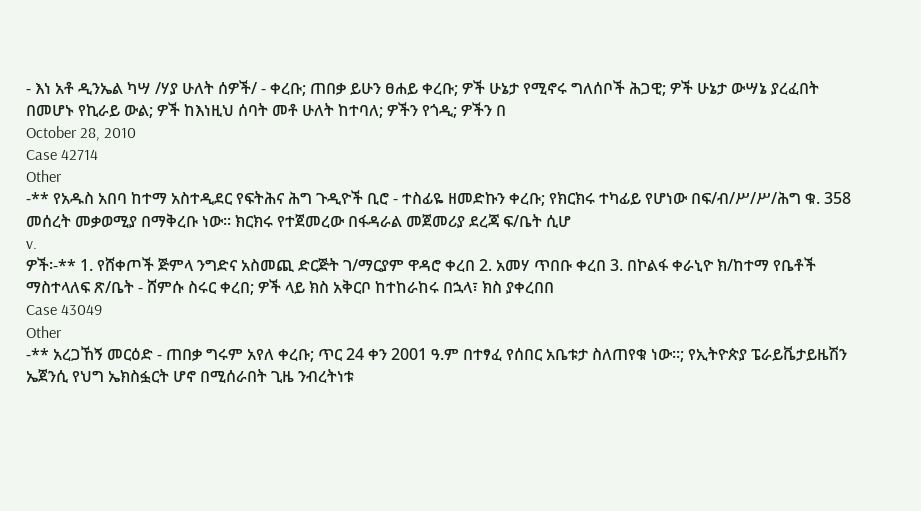- እነ አቶ ዲንኤል ካሣ /ሃያ ሁለት ሰዎች/ - ቀረቡ; ጠበቃ ይሁን ፀሐይ ቀረቡ; ዎች ሁኔታ የሚኖሩ ግለሰቦች ሕጋዊ; ዎች ሁኔታ ውሣኔ ያረፈበት በመሆኑ የኪራይ ውል; ዎች ከእነዚህ ሰባት መቶ ሁለት ከተባለ; ዎችን የጎዲ; ዎችን በ
October 28, 2010
Case 42714
Other
-** የአዱስ አበባ ከተማ አስተዲደር የፍትሕና ሕግ ጉዲዮች ቢሮ - ተስፊዬ ዘመድኩን ቀረቡ; የክርክሩ ተካፊይ የሆነው በፍ/ብ/ሥ/ሥ/ሕግ ቁ. 358 መሰረት መቃወሚያ በማቅረቡ ነው። ክርክሩ የተጀመረው በፋዳራል መጀመሪያ ደረጃ ፍ/ቤት ሲሆ
v.
ዎች፡-** 1. የሸቀጦች ጅምላ ንግድና አስመጪ ድርጅት ገ/ማርያም ዋዳሮ ቀረበ 2. አመሃ ጥበቡ ቀረበ 3. በኮልፋ ቀራኒዮ ክ/ከተማ የቤቶች ማስተላለፍ ጽ/ቤት - ሸምሱ ስሩር ቀረበ; ዎች ላይ ክስ አቅርቦ ከተከራከሩ በኋላ፣ ክስ ያቀረበበ
Case 43049
Other
-** አረጋኸኝ መርዕድ - ጠበቃ ግሩም አየለ ቀረቡ; ጥር 24 ቀን 2001 ዓ.ም በተፃፈ የሰበር አቤቱታ ስለጠየቁ ነው።; የኢትዮጵያ ፔራይቬታይዜሽን ኤጀንሲ የህግ ኤክስፏርት ሆኖ በሚሰራበት ጊዜ ንብረትነቱ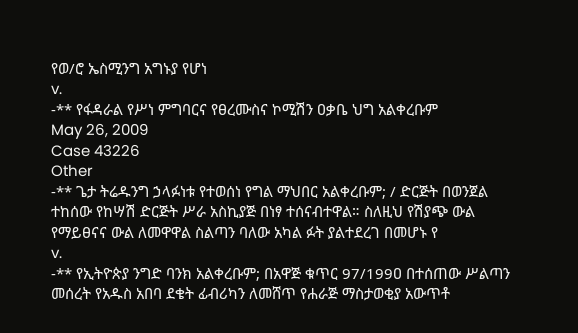የወ/ሮ ኤስሚንግ አግኑያ የሆነ
v.
-** የፋዳራል የሥነ ምግባርና የፀረሙስና ኮሚሽን ዐቃቤ ህግ አልቀረቡም
May 26, 2009
Case 43226
Other
-** ጌታ ትሬዱንግ ኃላፉነቱ የተወሰነ የግል ማህበር አልቀረቡም; / ድርጅት በወንጀል ተከሰው የከሣሽ ድርጅት ሥራ አስኪያጅ በነፃ ተሰናብተዋል። ስለዚህ የሽያጭ ውል የማይፀናና ውል ለመዋዋል ስልጣን ባለው አካል ፉት ያልተደረገ በመሆኑ የ
v.
-** የኢትዮጵያ ንግድ ባንክ አልቀረቡም; በአዋጅ ቁጥር 97/199ዐ በተሰጠው ሥልጣን መሰረት የአዱስ አበባ ደቄት ፊብሪካን ለመሸጥ የሐራጅ ማስታወቂያ አውጥቶ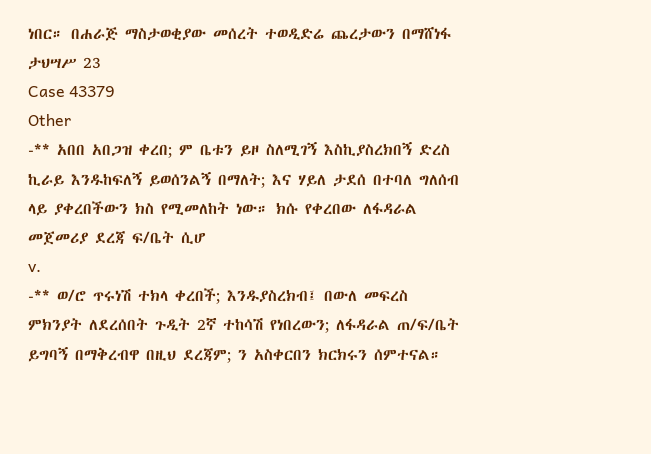ነበር። በሐራጅ ማስታወቂያው መሰረት ተወዲድሬ ጨረታውን በማሸነፋ ታህሣሥ 23
Case 43379
Other
-** አበበ አበጋዝ ቀረበ; ም ቤቱን ይዞ ስለሚገኝ እስኪያስረክበኝ ድረስ ኪራይ እንዱከፍለኝ ይወሰንልኝ በማለት; እና ሃይለ ታደሰ በተባለ ግለሰብ ላይ ያቀረበችውን ክስ የሚመለከት ነው። ክሱ የቀረበው ለፋዳራል መጀመሪያ ደረጃ ፍ/ቤት ሲሆ
v.
-** ወ/ሮ ጥሩነሽ ተክላ ቀረበች; እንዱያስረክብ፤ በውለ መፍረስ ምክንያት ለደረሰበት ጉዲት 2ኛ ተከሳሽ የነበረውን; ለፋዳራል ጠ/ፍ/ቤት ይግባኝ በማቅረብዋ በዚህ ደረጃም; ን አስቀርበን ክርክሩን ሰምተናል።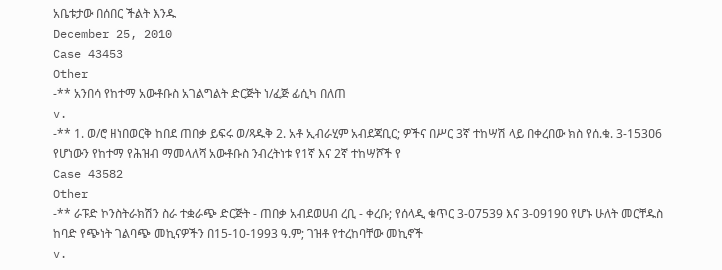አቤቱታው በሰበር ችልት እንዱ
December 25, 2010
Case 43453
Other
-** አንበሳ የከተማ አውቶቡስ አገልግልት ድርጅት ነ/ፈጅ ፊሲካ በለጠ
v.
-** 1. ወ/ሮ ዘነበወርቅ ከበደ ጠበቃ ይፍሩ ወ/ጻዱቅ 2. አቶ ኢብራሂም አብደጃቢር; ዎችና በሥር 3ኛ ተከሣሽ ላይ በቀረበው ክስ የሰ.ቁ. 3-153ዐ6 የሆነውን የከተማ የሕዝብ ማመላለሻ አውቶቡስ ንብረትነቱ የ1ኛ እና 2ኛ ተከሣሾች የ
Case 43582
Other
-** ራፑድ ኮንስትራክሽን ስራ ተቋራጭ ድርጅት - ጠበቃ አብደወሀብ ረቢ - ቀረቡ; የሰላዲ ቁጥር 3-07539 እና 3-09190 የሆኑ ሁለት መርቸዱስ ከባድ የጭነት ገልባጭ መኪናዎችን በ15-10-1993 ዓ.ም; ገዝቶ የተረከባቸው መኪኖች
v.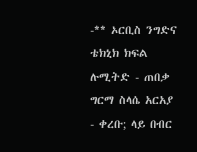-** ኦርቢስ ንግድና ቴክኒክ ክፍል ሉሚትድ - ጠበቃ ግርማ ስላሴ አርአያ - ቀረቡ; ላይ በብር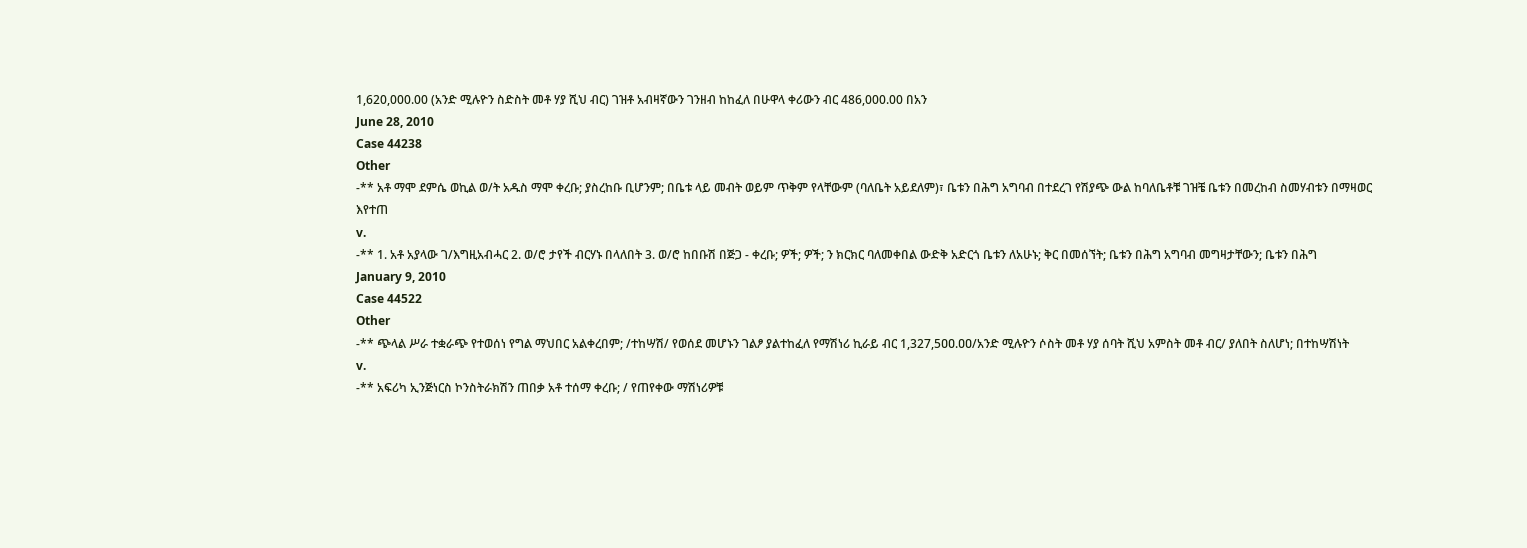1,620,000.00 (አንድ ሚሉዮን ስድስት መቶ ሃያ ሺህ ብር) ገዝቶ አብዛኛውን ገንዘብ ከከፈለ በሁዋላ ቀሪውን ብር 486,000.00 በአን
June 28, 2010
Case 44238
Other
-** አቶ ማሞ ደምሴ ወኪል ወ/ት አዱስ ማሞ ቀረቡ; ያስረከቡ ቢሆንም; በቤቱ ላይ መብት ወይም ጥቅም የላቸውም (ባለቤት አይደለም)፣ ቤቱን በሕግ አግባብ በተደረገ የሽያጭ ውል ከባለቤቶቹ ገዝቼ ቤቱን በመረከብ ስመሃብቱን በማዛወር እየተጠ
v.
-** 1. አቶ አያላው ገ/እግዚአብሓር 2. ወ/ሮ ታየች ብርሃኑ በላለበት 3. ወ/ሮ ከበቡሽ በጅጋ - ቀረቡ; ዎች; ዎች; ን ክርክር ባለመቀበል ውድቅ አድርጎ ቤቱን ለአሁኑ; ቅር በመሰኘት; ቤቱን በሕግ አግባብ መግዛታቸውን; ቤቱን በሕግ
January 9, 2010
Case 44522
Other
-** ጭላል ሥራ ተቋራጭ የተወሰነ የግል ማህበር አልቀረበም; /ተከሣሽ/ የወሰደ መሆኑን ገልፆ ያልተከፈለ የማሽነሪ ኪራይ ብር 1,327,5ዐዐ.ዐዐ/አንድ ሚሉዮን ሶስት መቶ ሃያ ሰባት ሺህ አምስት መቶ ብር/ ያለበት ስለሆነ; በተከሣሽነት
v.
-** አፍሪካ ኢንጅነርስ ኮንስትራክሽን ጠበቃ አቶ ተሰማ ቀረቡ; / የጠየቀው ማሽነሪዎቹ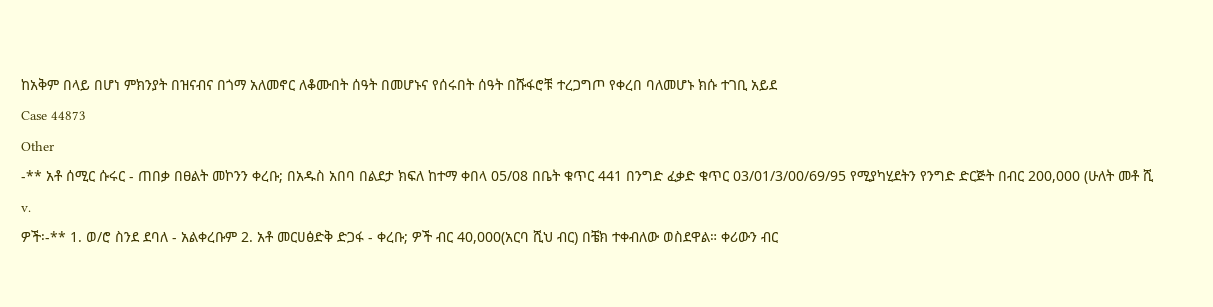ከአቅም በላይ በሆነ ምክንያት በዝናብና በጎማ አለመኖር ለቆሙበት ሰዓት በመሆኑና የሰሩበት ሰዓት በሹፋሮቹ ተረጋግጦ የቀረበ ባለመሆኑ ክሱ ተገቢ አይደ
Case 44873
Other
-** አቶ ሰሚር ሱሩር - ጠበቃ በፀልት መኮንን ቀረቡ; በአዱስ አበባ በልደታ ክፍለ ከተማ ቀበላ 05/08 በቤት ቁጥር 441 በንግድ ፈቃድ ቁጥር 03/01/3/00/69/95 የሚያካሂደትን የንግድ ድርጅት በብር 200,000 (ሁለት መቶ ሺ
v.
ዎች፡-** 1. ወ/ሮ ስንደ ደባለ - አልቀረቡም 2. አቶ መርሀፅድቅ ድጋፋ - ቀረቡ; ዎች ብር 40,000(አርባ ሺህ ብር) በቼክ ተቀብለው ወስደዋል። ቀሪውን ብር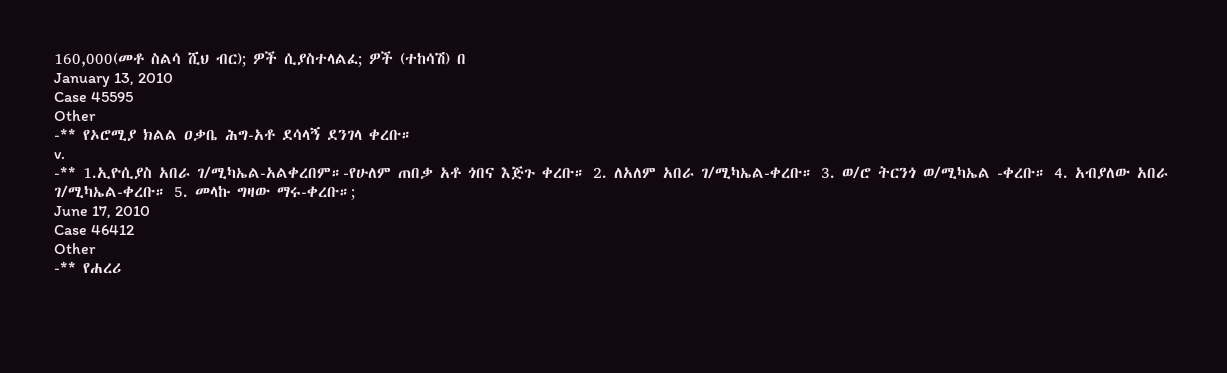160,000(መቶ ስልሳ ሺህ ብር); ዎች ሲያስተላልፈ; ዎች (ተከሳሽ) በ
January 13, 2010
Case 45595
Other
-** የኦሮሚያ ክልል ዐቃቤ ሕግ-አቶ ደሳላኝ ደንገላ ቀረቡ።
v.
-** 1.ኢዮሲያስ አበራ ገ/ሚካኤል-አልቀረበም።-የሁለም ጠበቃ አቶ ጎበና እጅጉ ቀረቡ። 2. ለአለም አበራ ገ/ሚካኤል-ቀረቡ። 3. ወ/ሮ ትርንጎ ወ/ሚካኤል -ቀረቡ። 4. አብያለው አበራ ገ/ሚካኤል-ቀረቡ። 5. መላኩ ግዛው ማሩ-ቀረቡ።;
June 17, 2010
Case 46412
Other
-** የሐረሪ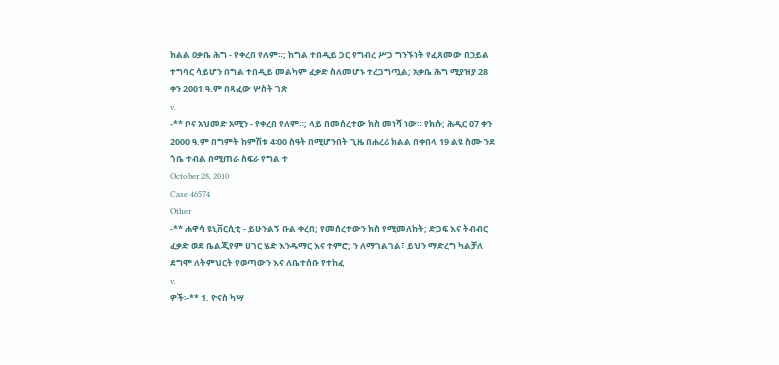ክልል ዐቃቤ ሕግ - የቀረበ የለም።; ከግል ተበዲይ ጋር የግብረ ሥጋ ግንኙነት የፈጸመው በኃይል ተግባር ሳይሆን በግል ተበዲይ መልካም ፈቃድ ስለመሆኑ ተረጋግጧል; አቃቤ ሕግ ሚያዝያ 28 ቀን 2001 ዓ.ም በጻፈው ሦስት ገጽ
v.
-** ቦና አህመድ አሚን - የቀረበ የለም።; ላይ በመሰረተው ክስ መነሻ ነው። የክሱ; ሕዲር 07 ቀን 2000 ዓ.ም በግምት ከምሽቱ 4፡00 ስዓት በሚሆንበት ጊዜ በሐረሪ ክልል በቀበላ 19 ልዩ ስሙ ንደ ጎቤ ተብል በሚጠራ ስፍራ የግል ተ
October 28, 2010
Case 46574
Other
-** ሐዋሳ ዩኒቨርሲቲ - ይሁንልኝ ቡል ቀረበ; የመሰረተውን ክስ የሚመለከት; ድጋፍ እና ትብብር ፈቃድ ወደ ቤልጂየም ሀገር ሄድ እንዱማር እና ተምሮ; ን ለማገልገል፣ ይህን ማድረግ ካልቻለ ደግሞ ለትምህርት የወጣውን እና ለቤተሰቡ የተከፈ
v.
ዎች፡-** 1. ዮናስ ካሣ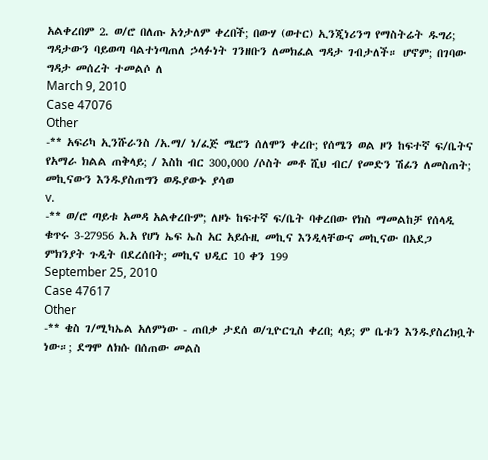አልቀረበም 2. ወ/ሮ በለጡ አጎታለም ቀረበች; በውሃ (ወተር) ኢንጂነሪንግ የማስትሬት ዱግሪ; ግዳታውን ባይወጣ ባልተነጣጠለ ኃላፉነት ገንዘቡን ለመክፈል ግዳታ ገብታለች። ሆኖም; በገባው ግዳታ መሰረት ተመልሶ ለ
March 9, 2010
Case 47076
Other
-** አፍሪካ ኢንሹራንስ /አ.ማ/ ነ/ፈጅ ሜሮን ሰለሞን ቀረቡ; የሰሜን ወል ዞን ከፍተኛ ፍ/ቤትና የአማራ ክልል ጠቅላይ; / እስከ ብር 300,000 /ሶስት መቶ ሺህ ብር/ የመድን ሽፊን ለመስጠት; መኪናውን እንዱያስጠግን ወዱያውኑ ያሳወ
v.
-** ወ/ሮ ጣይቱ አመዳ አልቀረቡም; ለዞኑ ከፍተኛ ፍ/ቤት ባቀረበው የክስ ማመልከቻ የሰላዲ ቁጥሩ 3-27956 አ.አ የሆነ ኤፍ ኤስ አር አይሱዚ መኪና እንዲላቸውና መኪናው በአደጋ ምክንያት ጉዲት በደረሰበት; መኪና ህዲር 10 ቀን 199
September 25, 2010
Case 47617
Other
-** ቄስ ገ/ሚካኤል አለምነው - ጠበቃ ታደሰ ወ/ጊዮርጊስ ቀረበ; ላይ; ም ቤቱን እንዱያስረክቧት ነው።; ደግሞ ለክሱ በሰጠው መልስ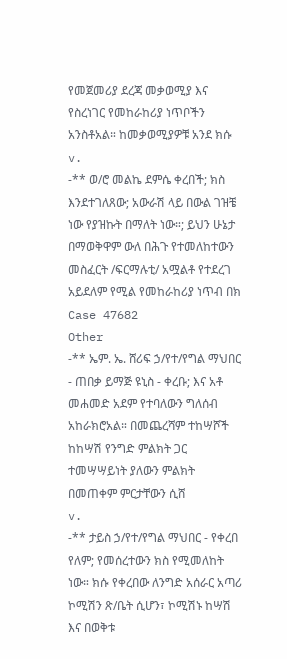የመጀመሪያ ደረጃ መቃወሚያ እና የስረነገር የመከራከሪያ ነጥቦችን አንስቶአል። ከመቃወሚያዎቹ አንደ ክሱ
v.
-** ወ/ሮ መልኬ ደምሴ ቀረበች; ክስ እንደተገለጸው; አውራሽ ላይ በውል ገዝቼ ነው የያዝኩት በማለት ነው።; ይህን ሁኔታ በማወቅዋም ውለ በሕጉ የተመለከተውን መስፈርት /ፍርማሉቲ/ አሟልቶ የተደረገ አይደለም የሚል የመከራከሪያ ነጥብ በክ
Case 47682
Other
-** ኤም. ኤ. ሸሪፍ ኃ/የተ/የግል ማህበር - ጠበቃ ይማጅ ዩኒስ - ቀረቡ; እና አቶ መሐመድ አደም የተባለውን ግለሰብ አከራክሮአል። በመጨረሻም ተከሣሾች ከከሣሽ የንግድ ምልክት ጋር ተመሣሣይነት ያለውን ምልክት በመጠቀም ምርታቸውን ሲሸ
v.
-** ታይስ ኃ/የተ/የግል ማህበር - የቀረበ የለም; የመሰረተውን ክስ የሚመለከት ነው። ክሱ የቀረበው ለንግድ አሰራር አጣሪ ኮሚሽን ጽ/ቤት ሲሆን፣ ኮሚሽኑ ከሣሽ እና በወቅቱ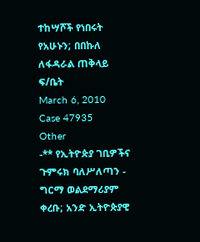ተከሣሾች የነበሩት የአሁኑን; በበኩለ ለፋዳራል ጠቅላይ ፍ/ቤት
March 6, 2010
Case 47935
Other
-** የኢትዮጵያ ገቢዎችና ጉምሩክ ባለሥለጣን - ግርማ ወልደማሪያም ቀረቡ; አንድ ኢትዮጵያዊ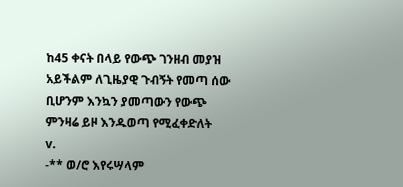ከ45 ቀናት በላይ የውጭ ገንዘብ መያዝ አይችልም ለጊዜያዊ ጉብኝት የመጣ ሰው ቢሆንም እንኳን ያመጣውን የውጭ ምንዛሬ ይዞ እንዱወጣ የሚፈቀድለት
v.
-** ወ/ሮ እየሩሣላም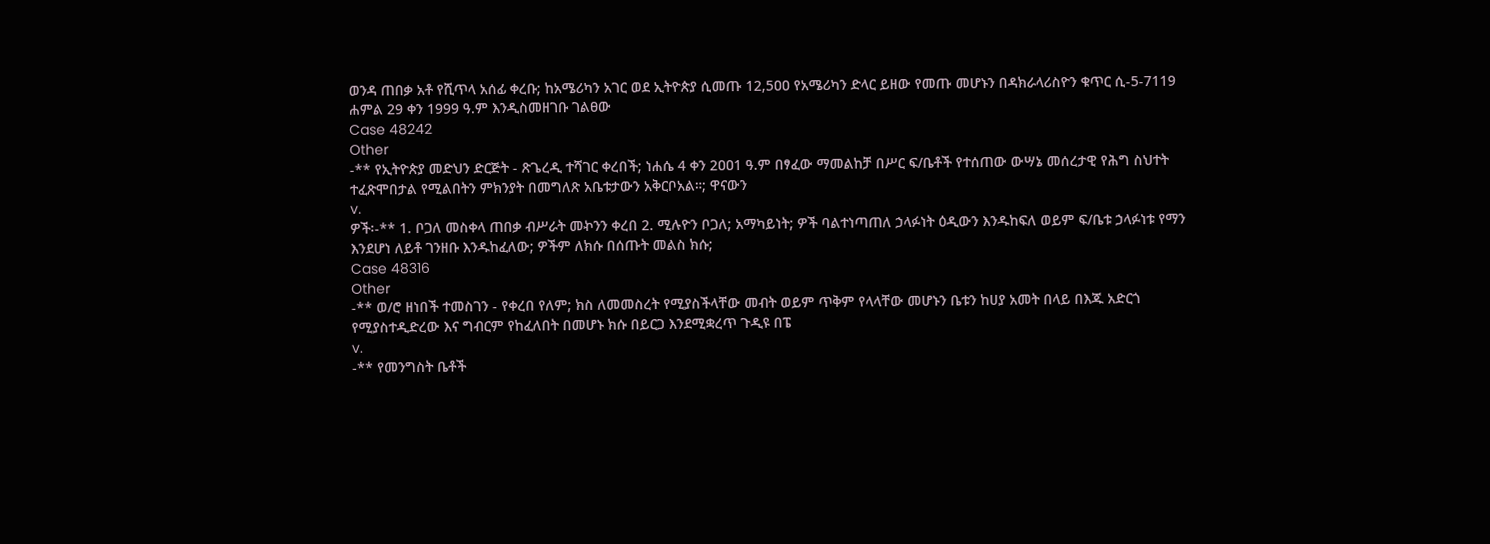ወንዳ ጠበቃ አቶ የሺጥላ አሰፊ ቀረቡ; ከአሜሪካን አገር ወደ ኢትዮጵያ ሲመጡ 12,5ዐዐ የአሜሪካን ድላር ይዘው የመጡ መሆኑን በዳክራላሪስዮን ቁጥር ሲ-5-7119 ሐምል 29 ቀን 1999 ዓ.ም እንዲስመዘገቡ ገልፀው
Case 48242
Other
-** የኢትዮጵያ መድህን ድርጅት - ጽጌረዲ ተሻገር ቀረበች; ነሐሴ 4 ቀን 2ዐዐ1 ዓ.ም በፃፈው ማመልከቻ በሥር ፍ/ቤቶች የተሰጠው ውሣኔ መሰረታዊ የሕግ ስህተት ተፈጽሞበታል የሚልበትን ምክንያት በመግለጽ አቤቱታውን አቅርቦአል።; ዋናውን
v.
ዎች፡-** 1. ቦጋለ መስቀላ ጠበቃ ብሥራት መኯንን ቀረበ 2. ሚሉዮን ቦጋለ; አማካይነት; ዎች ባልተነጣጠለ ኃላፉነት ዕዲውን እንዱከፍለ ወይም ፍ/ቤቱ ኃላፉነቱ የማን እንደሆነ ለይቶ ገንዘቡ እንዱከፈለው; ዎችም ለክሱ በሰጡት መልስ ክሱ;
Case 48316
Other
-** ወ/ሮ ዘነበች ተመስገን - የቀረበ የለም; ክስ ለመመስረት የሚያስችላቸው መብት ወይም ጥቅም የላላቸው መሆኑን ቤቱን ከሀያ አመት በላይ በእጁ አድርጎ የሚያስተዲድረው እና ግብርም የከፈለበት በመሆኑ ክሱ በይርጋ እንደሚቋረጥ ጉዲዩ በፔ
v.
-** የመንግስት ቤቶች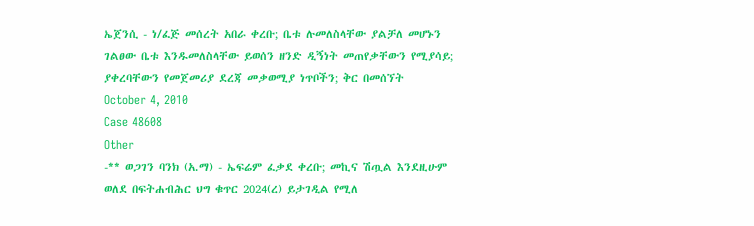ኤጀንሲ - ነ/ፈጅ መሰረት አበራ ቀረቡ; ቤቱ ሉመለስላቸው ያልቻለ መሆኑን ገልፀው ቤቱ እንዱመለስላቸው ይወሰን ዘንድ ዲኝነት መጠየቃቸውን የሚያሳይ; ያቀረባቸውን የመጀመሪያ ደረጃ መቃወሚያ ነጥቦችን; ቅር በመሰኘት
October 4, 2010
Case 48608
Other
-** ወጋገን ባንክ (አ.ማ) - ኤፍሬም ፈቃደ ቀረቡ; መኪና ሽጧል እንደዚሁም ወለደ በፍትሐብሕር ህግ ቁጥር 2024(ረ) ይታገዲል የሚለ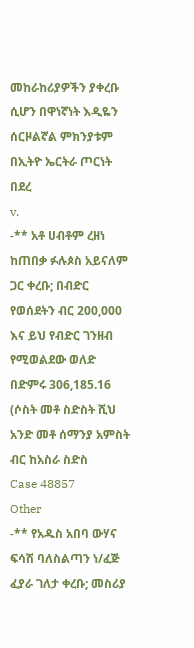መከራከሪያዎችን ያቀረቡ ሲሆን በዋነኛነት እዲዬን ሰርዞልኛል ምክንያቱም በኢትዮ ኤርትራ ጦርነት በደረ
v.
-** አቶ ሀብቶም ረዘነ ከጠበቃ ፉሉጶስ አይናለም ጋር ቀረቡ; በብድር የወሰደትን ብር 200,000 እና ይህ የብድር ገንዘብ የሚወልደው ወለድ በድምሩ 306,185.16 (ሶስት መቶ ስድስት ሺህ አንድ መቶ ሰማንያ አምስት ብር ከአስራ ስድስ
Case 48857
Other
-** የአዱስ አበባ ውሃና ፍሳሽ ባለስልጣን ነ/ፈጅ ፈያራ ገለታ ቀረቡ; መስሪያ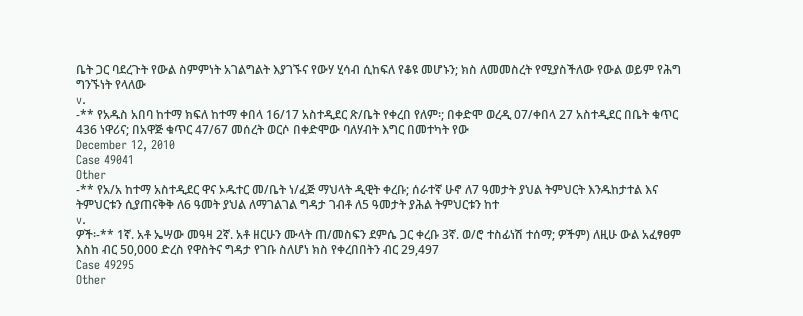ቤት ጋር ባደረጉት የውል ስምምነት አገልግልት እያገኙና የውሃ ሂሳብ ሲከፍለ የቆዩ መሆኑን; ክስ ለመመስረት የሚያስችለው የውል ወይም የሕግ ግንኙነት የላለው
v.
-** የአዱስ አበባ ከተማ ክፍለ ከተማ ቀበላ 16/17 አስተዲደር ጽ/ቤት የቀረበ የለም፡; በቀድሞ ወረዲ 07/ቀበላ 27 አስተዲደር በቤት ቁጥር 436 ነዋሪና; በአዋጅ ቁጥር 47/67 መሰረት ወርሶ በቀድሞው ባለሃብት እግር በመተካት የው
December 12, 2010
Case 49041
Other
-** የአ/አ ከተማ አስተዲደር ዋና ኦዱተር መ/ቤት ነ/ፈጅ ማህላት ዲዊት ቀረቡ; ሰራተኛ ሁኖ ለ7 ዓመታት ያህል ትምህርት እንዱከታተል እና ትምህርቱን ሲያጠናቅቅ ለ6 ዓመት ያህል ለማገልገል ግዳታ ገብቶ ለ5 ዓመታት ያሕል ትምህርቱን ከተ
v.
ዎች፡-** 1ኛ. አቶ ኤሣው መዓዛ 2ኛ. አቶ ዘርሁን ሙላት ጠ/መስፍን ደምሴ ጋር ቀረቡ 3ኛ. ወ/ሮ ተስፊነሽ ተሰማ; ዎችም) ለዚሁ ውል አፈፃፀም እስከ ብር 50,000 ድረስ የዋስትና ግዳታ የገቡ ስለሆነ ክስ የቀረበበትን ብር 29,497
Case 49295
Other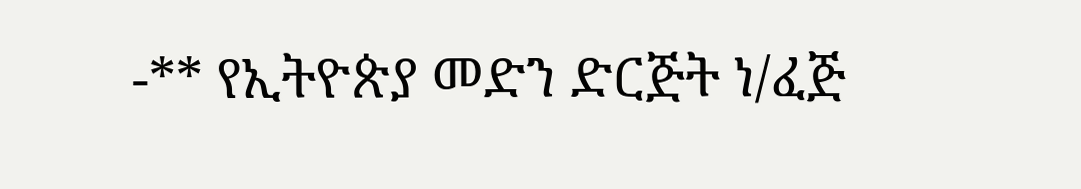-** የኢትዮጵያ መድን ድርጅት ነ/ፈጅ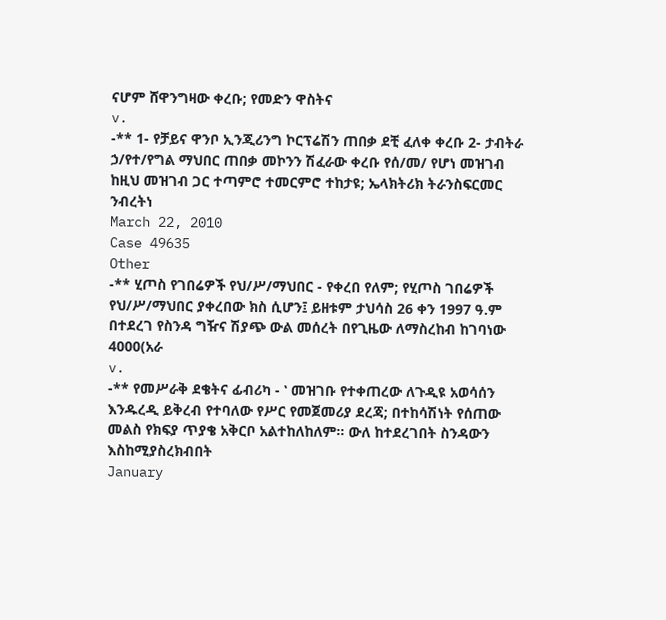ናሆም ሸዋንግዛው ቀረቡ; የመድን ዋስትና
v.
-** 1- የቻይና ዋንቦ ኢንጂሪንግ ኮርፕሬሽን ጠበቃ ደቺ ፈለቀ ቀረቡ 2- ታብትራ ኃ/የተ/የግል ማህበር ጠበቃ መኮንን ሽፈራው ቀረቡ የሰ/መ/ የሆነ መዝገብ ከዚህ መዝገብ ጋር ተጣምሮ ተመርምሮ ተከታዩ; ኤላክትሪክ ትራንስፍርመር ንብረትነ
March 22, 2010
Case 49635
Other
-** ሂጦስ የገበሬዎች የህ/ሥ/ማህበር - የቀረበ የለም; የሂጦስ ገበሬዎች የህ/ሥ/ማህበር ያቀረበው ክስ ሲሆን፤ ይዘቱም ታህሳስ 26 ቀን 1997 ዓ.ም በተደረገ የስንዳ ግዥና ሽያጭ ውል መሰረት በየጊዜው ለማስረከብ ከገባነው 4000(አራ
v.
-** የመሥራቅ ደቄትና ፊብሪካ - ‛ መዝገቡ የተቀጠረው ለጉዲዩ አወሳሰን እንዱረዲ ይቅረብ የተባለው የሥር የመጀመሪያ ደረጃ; በተከሳሽነት የሰጠው መልስ የክፍያ ጥያቄ አቅርቦ አልተከለከለም። ውለ ከተደረገበት ስንዳውን እስከሚያስረክብበት
January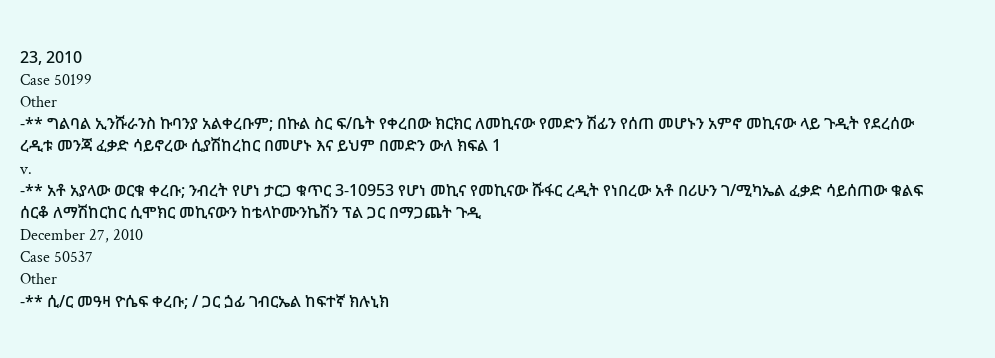23, 2010
Case 50199
Other
-** ግልባል ኢንሹራንስ ኩባንያ አልቀረቡም; በኩል ስር ፍ/ቤት የቀረበው ክርክር ለመኪናው የመድን ሽፊን የሰጠ መሆኑን አምኖ መኪናው ላይ ጉዲት የደረሰው ረዲቱ መንጃ ፈቃድ ሳይኖረው ሲያሽከረከር በመሆኑ እና ይህም በመድን ውለ ክፍል 1
v.
-** አቶ አያላው ወርቁ ቀረቡ; ንብረት የሆነ ታርጋ ቁጥር 3-10953 የሆነ መኪና የመኪናው ሹፋር ረዲት የነበረው አቶ በሪሁን ገ/ሚካኤል ፈቃድ ሳይሰጠው ቁልፍ ሰርቆ ለማሽከርከር ሲሞክር መኪናውን ከቴላኮሙንኬሽን ፕል ጋር በማጋጨት ጉዲ
December 27, 2010
Case 50537
Other
-** ሲ/ር መዓዛ ዮሴፍ ቀረቡ; / ጋር ጏፊ ገብርኤል ከፍተኛ ክሉኒክ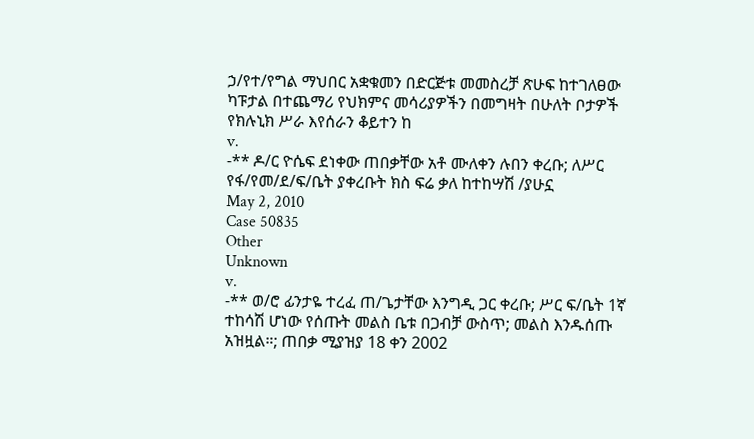ኃ/የተ/የግል ማህበር አቋቁመን በድርጅቱ መመስረቻ ጽሁፍ ከተገለፀው ካፑታል በተጨማሪ የህክምና መሳሪያዎችን በመግዛት በሁለት ቦታዎች የክሉኒክ ሥራ እየሰራን ቆይተን ከ
v.
-** ዶ/ር ዮሴፍ ደነቀው ጠበቃቸው አቶ ሙለቀን ሉበን ቀረቡ; ለሥር የፋ/የመ/ደ/ፍ/ቤት ያቀረቡት ክስ ፍሬ ቃለ ከተከሣሽ /ያሁኗ
May 2, 2010
Case 50835
Other
Unknown
v.
-** ወ/ሮ ፊንታዬ ተረፈ ጠ/ጌታቸው እንግዲ ጋር ቀረቡ; ሥር ፍ/ቤት 1ኛ ተከሳሽ ሆነው የሰጡት መልስ ቤቱ በጋብቻ ውስጥ; መልስ እንዱሰጡ አዝዟል።; ጠበቃ ሚያዝያ 18 ቀን 2002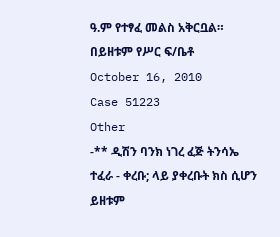ዓ.ም የተፃፈ መልስ አቅርቧል። በይዘቱም የሥር ፍ/ቤቶ
October 16, 2010
Case 51223
Other
-** ዲሽን ባንክ ነገረ ፈጅ ትንሳኤ ተፈራ - ቀረቡ; ላይ ያቀረቡት ክስ ሲሆን ይዘቱም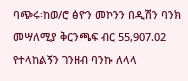ባጭሩ፡ከወ/ሮ ፅዮን መኮንን በዲሽን ባንክ መሣለሚያ ቅርንጫፍ ብር 55,907.02 የተላከልኝን ገንዘብ ባንኩ ለላላ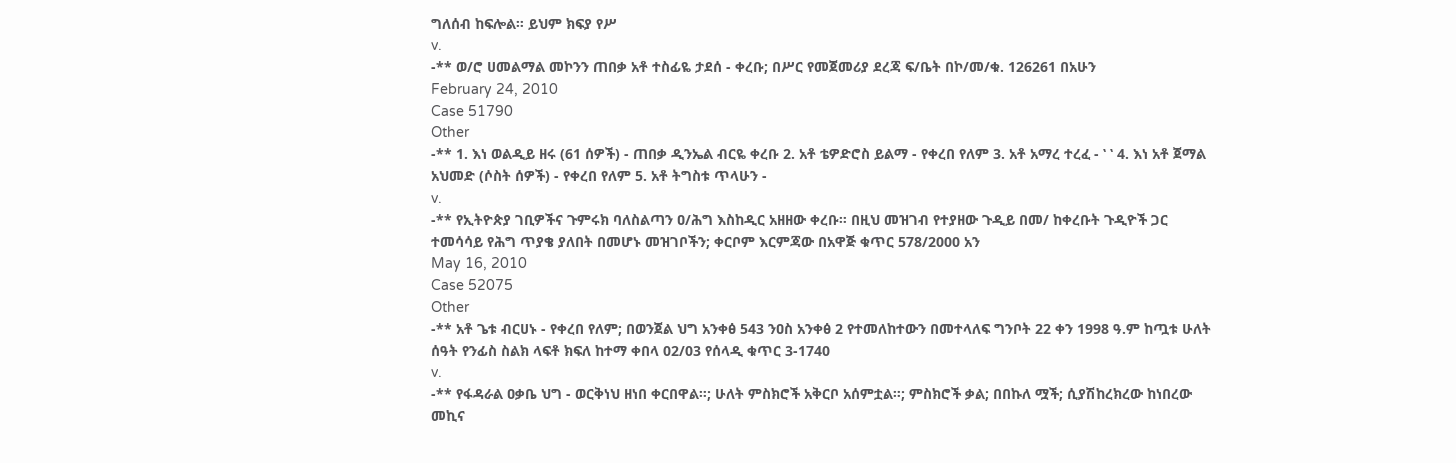ግለሰብ ከፍሎል። ይህም ክፍያ የሥ
v.
-** ወ/ሮ ሀመልማል መኮንን ጠበቃ አቶ ተስፊዬ ታደሰ - ቀረቡ; በሥር የመጀመሪያ ደረጃ ፍ/ቤት በኮ/መ/ቁ. 126261 በአሁን
February 24, 2010
Case 51790
Other
-** 1. እነ ወልዲይ ዘሩ (61 ሰዎች) - ጠበቃ ዲንኤል ብርዬ ቀረቡ 2. አቶ ቴዎድሮስ ይልማ - የቀረበ የለም 3. አቶ አማረ ተረፈ - ‛ ‛ 4. እነ አቶ ጀማል አህመድ (ሶስት ሰዎች) - የቀረበ የለም 5. አቶ ትግስቱ ጥላሁን -
v.
-** የኢትዮጵያ ገቢዎችና ጉምሩክ ባለስልጣን ዐ/ሕግ እስከዲር አዘዘው ቀረቡ። በዚህ መዝገብ የተያዘው ጉዲይ በመ/ ከቀረቡት ጉዲዮች ጋር ተመሳሳይ የሕግ ጥያቄ ያለበት በመሆኑ መዝገቦችን; ቀርቦም እርምጃው በአዋጅ ቁጥር 578/2000 አን
May 16, 2010
Case 52075
Other
-** አቶ ጌቱ ብርሀኑ - የቀረበ የለም; በወንጀል ህግ አንቀፅ 543 ንዐስ አንቀፅ 2 የተመለከተውን በመተላለፍ ግንቦት 22 ቀን 1998 ዓ.ም ከጧቱ ሁለት ሰዓት የንፊስ ስልክ ላፍቶ ክፍለ ከተማ ቀበላ 02/03 የሰላዲ ቁጥር 3-1740
v.
-** የፋዳራል ዐቃቤ ህግ - ወርቅነህ ዘነበ ቀርበዋል።; ሁለት ምስክሮች አቅርቦ አሰምቷል።; ምስክሮች ቃል; በበኩለ ሟች; ሲያሽከረክረው ከነበረው መኪና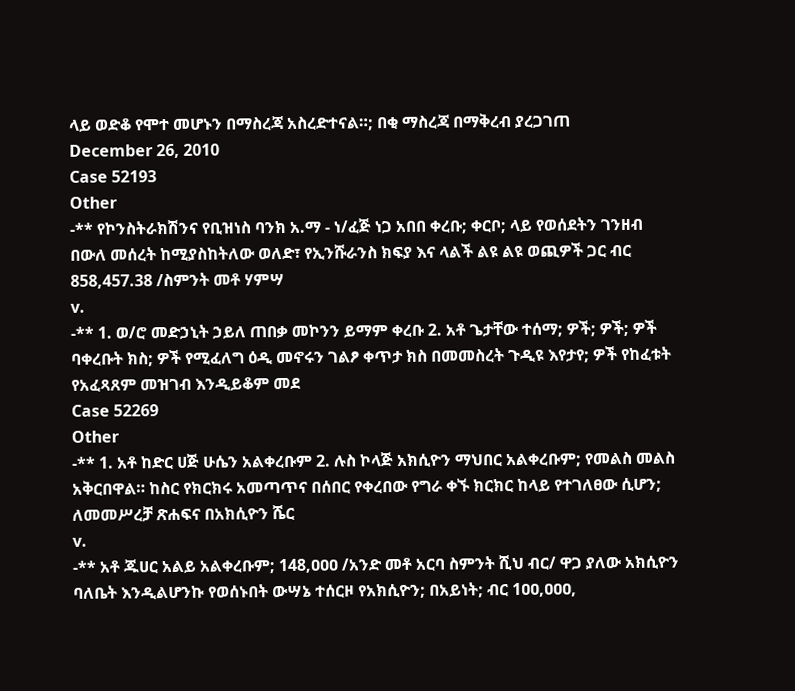ላይ ወድቆ የሞተ መሆኑን በማስረጃ አስረድተናል።; በቂ ማስረጃ በማቅረብ ያረጋገጠ
December 26, 2010
Case 52193
Other
-** የኮንስትራክሽንና የቢዝነስ ባንክ አ.ማ - ነ/ፈጅ ነጋ አበበ ቀረቡ; ቀርቦ; ላይ የወሰደትን ገንዘብ በውለ መሰረት ከሚያስከትለው ወለድ፣ የኢንሹራንስ ክፍያ እና ላልች ልዩ ልዩ ወጪዎች ጋር ብር 858,457.38 /ስምንት መቶ ሃምሣ
v.
-** 1. ወ/ሮ መድኃኒት ኃይለ ጠበቃ መኮንን ይማም ቀረቡ 2. አቶ ጌታቸው ተሰማ; ዎች; ዎች; ዎች ባቀረቡት ክስ; ዎች የሚፈለግ ዕዲ መኖሩን ገልፆ ቀጥታ ክስ በመመስረት ጉዲዩ እየታየ; ዎች የከፈቱት የአፈጻጸም መዝገብ እንዲይቆም መደ
Case 52269
Other
-** 1. አቶ ከድር ሀጅ ሁሴን አልቀረቡም 2. ሉስ ኮላጅ አክሲዮን ማህበር አልቀረቡም; የመልስ መልስ አቅርበዋል። ከስር የክርክሩ አመጣጥና በሰበር የቀረበው የግራ ቀኙ ክርክር ከላይ የተገለፀው ሲሆን; ለመመሥረቻ ጽሐፍና በአክሲዮን ሼር
v.
-** አቶ ጁሀር አልይ አልቀረቡም; 148,ዐዐዐ /አንድ መቶ አርባ ስምንት ሺህ ብር/ ዋጋ ያለው አክሲዮን ባለቤት እንዲልሆንኩ የወሰኑበት ውሣኔ ተሰርዞ የአክሲዮን; በአይነት; ብር 1ዐዐ,ዐዐዐ,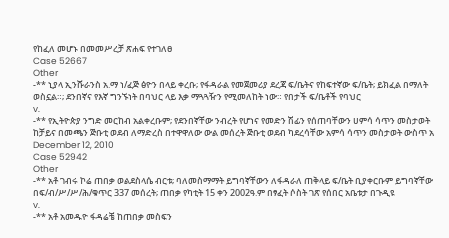የከፈለ መሆኑ በመመሥረቻ ጽሐፍ የተገለፀ
Case 52667
Other
-** ኒያላ ኢንሹራንስ አ.ማ ነ/ፈጅ ፅዮን በላይ ቀረቡ; የፋዳራል የመጀመሪያ ደረጃ ፍ/ቤትና የከፍተኛው ፍ/ቤት; ይክፈል በማለት ወስኗል።; ደንበኛና የእኛ ግንኙነት በባህር ላይ እቃ ማጓጓዥን የሚመለከት ነው። የበታች ፍ/ቤቶች የባህር
v.
-** የኢትዮጵያ ንግድ መርከብ አልቀረቡም; የደንበኛቸው ንብረት የሆነና የመድን ሽፊን የሰጠባቸውን ሀምሳ ሳጥን መስታወት ከቻይና በመጫን ጅቡቲ ወደብ ለማድረስ በተዋዋለው ውል መሰረት ጅቡቲ ወደብ ካደረሳቸው አምሳ ሳጥን መስታወት ውስጥ አ
December 12, 2010
Case 52942
Other
-** አቶ ገብሩ ኮሬ ጠበቃ ወልደስላሴ ብርቱ; ባለመስማማት ይግባኛቸውን ለፋዳራለ ጠቅላይ ፍ/ቤት ቢያቀርቡም ይግባኛቸው በፍ/ብ/ሥ/ሥ/ሕ/ቁጥር 337 መሰረት; ጠበቃ የካቲት 15 ቀን 2002ዓ.ም በፃፈት ሶስት ገጽ የሰበር አቤቱታ በጉዲዩ
v.
-** አቶ አመዱዮ ፋዳሬቼ ከጠበቃ መስፍን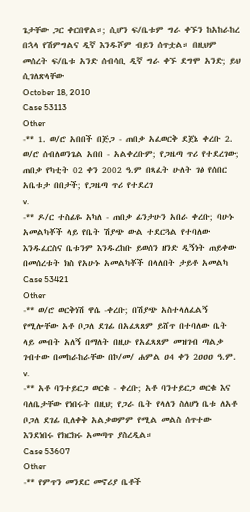ጌታቸው ጋር ቀርበዋል።; ሲሆን ፍ/ቤቱም ግራ ቀኙን ከአከራከረ በኋላ የሽምግልና ዲኛ እንዱሾም ብይን ሰጥቷል። በዚህም መሰረት ፍ/ቤቱ አንድ ሰብሳቢ ዲኛ ግራ ቀኙ ደግሞ አንድ; ይህ ሲገለጽላቸው
October 18, 2010
Case 53113
Other
-** 1. ወ/ሮ አበበች በጅጋ - ጠበቃ አፈወርቅ ደጀኔ ቀረቡ 2. ወ/ሮ ሰብለወንጌል አበበ - አልቀረቡም; የጋዜጣ ጥሪ የተደረገው; ጠበቃ የካቲት 02 ቀን 2002 ዓ.ም በጻፈት ሁለት ገፅ የሰበር አቤቱታ በበታች; የጋዜጣ ጥሪ የተደረገ
v.
-** ዶ/ር ተስፊዬ አካለ - ጠበቃ ፊንታሁን አበራ ቀረቡ; ባሁኑ አመልካቾች ላይ የቤት ሽያጭ ውል ተደርጓል የተባለው እንዱፈርስና ቤቱንም እንዱረከቡ ይወሰን ዘንድ ዲኝነት ጠይቀው በመሰረቱት ክስ የአሁኑ አመልካቾች በላለበት ታይቶ አመልካ
Case 53421
Other
-** ወ/ሮ ወርቅነሽ ዋሴ -ቀረቡ; በሽያጭ አስተላለፈልኝ የሚሎቸው አቶ ቦጋለ ደገፊ በአፈጻጸም ይሸጥ በተባለው ቤት ላይ መብት አለኝ በማለት በዚሁ የአፈጻጸም መዝገብ ጣልቃ ገብተው በመከራከራቸው በኮ/መ/ ሐምል ዐ4 ቀን 2ዐዐዐ ዓ.ም.
v.
-** አቶ ባንተይርጋ ወርቁ - ቀረቡ; አቶ ባንተይርጋ ወርቁ እና ባለቤታቸው የነበሩት በዚህ; የጋራ ቤት የላለን ስለሆነ ቤቱ ለአቶ ቦጋለ ደገፊ ቢለቀቅ አልቃወምም የሚል መልስ ሰጥተው እንደነበሩ የክርክሩ አመጣጥ ያስረዲል።
Case 53607
Other
-** የምጥን መንደር መኖሪያ ቤቶች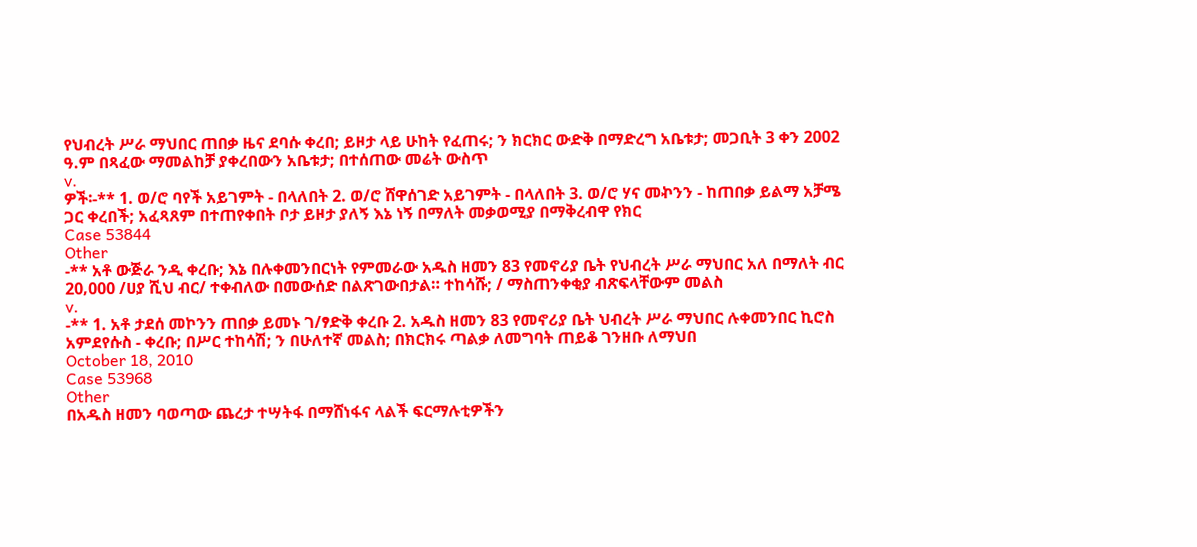የህብረት ሥራ ማህበር ጠበቃ ዜና ደባሱ ቀረበ; ይዞታ ላይ ሁከት የፈጠሩ; ን ክርክር ውድቅ በማድረግ አቤቱታ; መጋቢት 3 ቀን 2002 ዓ.ም በጻፈው ማመልከቻ ያቀረበውን አቤቱታ; በተሰጠው መሬት ውስጥ
v.
ዎች፡-** 1. ወ/ሮ ባየች አይገምት - በላለበት 2. ወ/ሮ ሸዋሰገድ አይገምት - በላለበት 3. ወ/ሮ ሃና መኯንን - ከጠበቃ ይልማ አቻሜ ጋር ቀረበች; አፈጻጸም በተጠየቀበት ቦታ ይዞታ ያለኝ እኔ ነኝ በማለት መቃወሚያ በማቅረብዋ የክር
Case 53844
Other
-** አቶ ውጅራ ንዲ ቀረቡ; እኔ በሉቀመንበርነት የምመራው አዱስ ዘመን 83 የመኖሪያ ቤት የህብረት ሥራ ማህበር አለ በማለት ብር 20‚000 /ሀያ ሺህ ብር/ ተቀብለው በመውሰድ በልጽገውበታል። ተከሳሹ; / ማስጠንቀቂያ ብጽፍላቸውም መልስ
v.
-** 1. አቶ ታደሰ መኮንን ጠበቃ ይመኑ ገ/ፃድቅ ቀረቡ 2. አዱስ ዘመን 83 የመኖሪያ ቤት ህብረት ሥራ ማህበር ሉቀመንበር ኪሮስ አምደየሱስ - ቀረቡ; በሥር ተከሳሽ; ን በሁለተኛ መልስ; በክርክሩ ጣልቃ ለመግባት ጠይቆ ገንዘቡ ለማህበ
October 18, 2010
Case 53968
Other
በአዱስ ዘመን ባወጣው ጨረታ ተሣትፋ በማሸነፋና ላልች ፍርማሉቲዎችን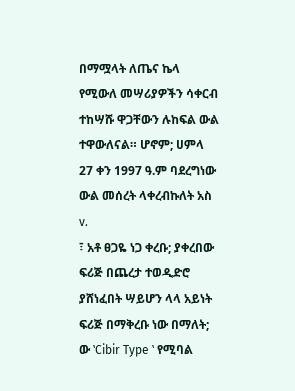በማሟላት ለጤና ኬላ የሚውለ መሣሪያዎችን ሳቀርብ ተከሣሹ ዋጋቸውን ሉከፍል ውል ተዋውለናል። ሆኖም; ሀምላ 27 ቀን 1997 ዓ.ም ባደረግነው ውል መሰረት ላቀረብኩለት አስ
v.
፣ አቶ ፀጋዬ ነጋ ቀረቡ; ያቀረበው ፍሪጅ በጨረታ ተወዲድሮ ያሸነፈበት ሣይሆን ላላ አይነት ፍሪጅ በማቅረቡ ነው በማለት; ው ‛Cibir Type ‛ የሚባል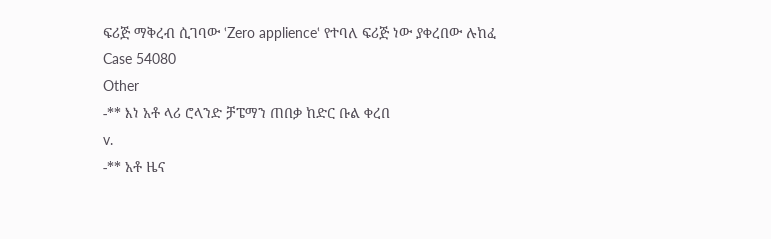ፍሪጅ ማቅረብ ሲገባው ‛Zero applience‛ የተባለ ፍሪጅ ነው ያቀረበው ሉከፈ
Case 54080
Other
-** እነ አቶ ላሪ ሮላንድ ቻፔማን ጠበቃ ከድር ቡል ቀረበ
v.
-** አቶ ዜና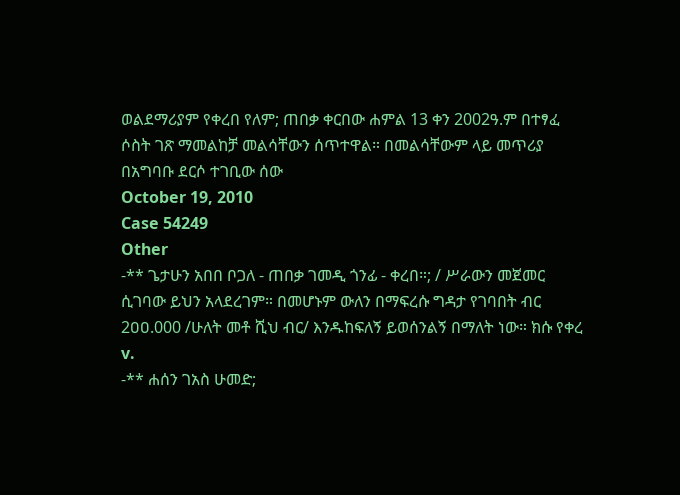ወልደማሪያም የቀረበ የለም; ጠበቃ ቀርበው ሐምል 13 ቀን 2002ዓ.ም በተፃፈ ሶስት ገጽ ማመልከቻ መልሳቸውን ሰጥተዋል። በመልሳቸውም ላይ መጥሪያ በአግባቡ ደርሶ ተገቢው ሰው
October 19, 2010
Case 54249
Other
-** ጌታሁን አበበ ቦጋለ - ጠበቃ ገመዲ ጎንፊ - ቀረበ።; / ሥራውን መጀመር ሲገባው ይህን አላደረገም። በመሆኑም ውለን በማፍረሱ ግዳታ የገባበት ብር 2ዐዐ.000 /ሁለት መቶ ሺህ ብር/ እንዱከፍለኝ ይወሰንልኝ በማለት ነው። ክሱ የቀረ
v.
-** ሐሰን ገአስ ሁመድ;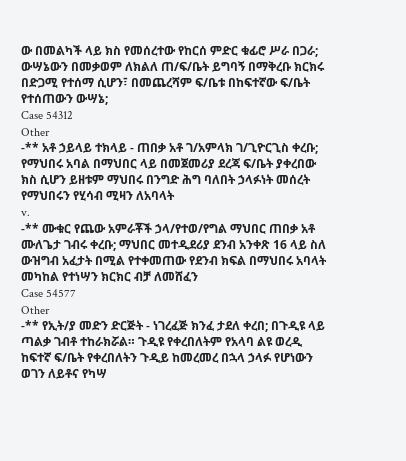ው በመልካች ላይ ክስ የመሰረተው የከርሰ ምድር ቁፊሮ ሥራ በጋራ; ውሣኔውን በመቃወም ለክልለ ጠ/ፍ/ቤት ይግባኝ በማቅረቡ ክርክሩ በድጋሚ የተሰማ ሲሆን፣ በመጨረሻም ፍ/ቤቱ በከፍተኛው ፍ/ቤት የተሰጠውን ውሣኔ;
Case 54312
Other
-** አቶ ኃይላይ ተክላይ - ጠበቃ አቶ ገ/አምላክ ገ/ጊዮርጊስ ቀረቡ; የማህበሩ አባል በማህበር ላይ በመጀመሪያ ደረጃ ፍ/ቤት ያቀረበው ክስ ሲሆን ይዘቱም ማህበሩ በንግድ ሕግ ባለበት ኃላፉነት መሰረት የማህበሩን የሂሳብ ሚዛን ለአባላት
v.
-** ሙቁር የጨው አምራቾች ኃላ/የተወ/የግል ማህበር ጠበቃ አቶ ሙለጌታ ገብሩ ቀረቡ; ማህበር መተዲደሪያ ደንብ አንቀጽ 16 ላይ ስለ ውዝግብ አፈታት በሚል የተቀመጠው የደንብ ክፍል በማህበሩ አባላት መካከል የተነሣን ክርክር ብቻ ለመሸፈን
Case 54577
Other
-** የኢት/ያ መድን ድርጅት - ነገረፈጅ ክንፈ ታደለ ቀረበ; በጉዲዩ ላይ ጣልቃ ገብቶ ተከራክሯል። ጉዲዩ የቀረበለትም የአላባ ልዩ ወረዲ ከፍተኛ ፍ/ቤት የቀረበለትን ጉዲይ ከመረመረ በኋላ ኃላፉ የሆነውን ወገን ለይቶና የካሣ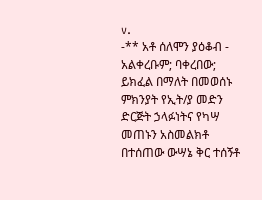v.
-** አቶ ሰለሞን ያዕቆብ - አልቀረቡም; ባቀረበው; ይክፈል በማለት በመወሰኑ ምክንያት የኢት/ያ መድን ድርጅት ኃላፉነትና የካሣ መጠኑን አስመልክቶ በተሰጠው ውሣኔ ቅር ተሰኝቶ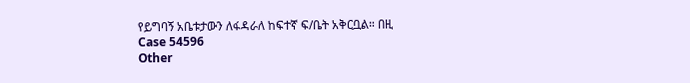የይግባኝ አቤቱታውን ለፋዳራለ ከፍተኛ ፍ/ቤት አቅርቧል። በዚ
Case 54596
Other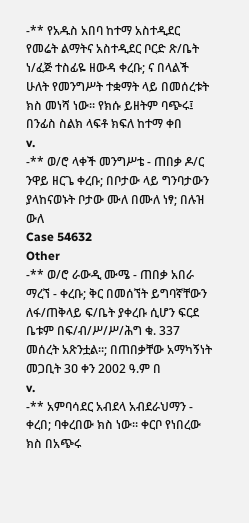-** የአዱስ አበባ ከተማ አስተዲደር የመሬት ልማትና አስተዲደር ቦርድ ጽ/ቤት ነ/ፈጅ ተስፊዬ ዘውዳ ቀረቡ; ና በላልች ሁለት የመንግሥት ተቋማት ላይ በመሰረቱት ክስ መነሻ ነው። የክሱ ይዘትም ባጭሩ፤ በንፊስ ስልክ ላፍቶ ክፍለ ከተማ ቀበ
v.
-** ወ/ሮ ላቀች መንግሥቴ - ጠበቃ ዶ/ር ንዋይ ዘርጌ ቀረቡ; በቦታው ላይ ግንባታውን ያላከናወኑት ቦታው ሙለ በሙለ ነፃ; በሉዝ ውለ
Case 54632
Other
-** ወ/ሮ ራውዲ ሙሜ - ጠበቃ አበራ ማረኘ - ቀረቡ; ቅር በመሰኘት ይግባኛቸውን ለፋ/ጠቅላይ ፍ/ቤት ያቀረቡ ሲሆን ፍርደ ቤቱም በፍ/ብ/ሥ/ሥ/ሕግ ቁ. 337 መሰረት አጽንቷል።; በጠበቃቸው አማካኝነት መጋቢት 3ዐ ቀን 2002 ዓ.ም በ
v.
-** አምባሳደር አብደላ አብደራህማን - ቀረበ; ባቀረበው ክስ ነው። ቀርቦ የነበረው ክስ በአጭሩ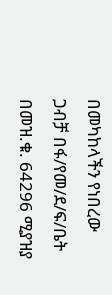በመካከላችን የነበረው ጋብቻ በፋ/የመ/ደ/ፍ/ቤት በመዝ.ቁ. 64296 ሚያዝያ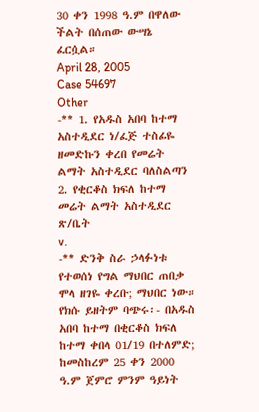30 ቀን 1998 ዓ.ም በዋለው ችልት በሰጠው ውሣኔ ፈርሷል።
April 28, 2005
Case 54697
Other
-** 1. የአዱስ አበባ ከተማ አስተዲደር ነ/ፈጅ ተስፊዬ ዘመድኩን ቀረበ የመሬት ልማት አስተዲደር ባለስልጣን 2. የቂርቆስ ክፍለ ከተማ መሬት ልማት አስተዲደር ጽ/ቤት
v.
-** ድንቅ ስራ ኃላፉነቱ የተወሰነ የግል ማህበር ጠበቃ ሞላ ዘገዬ ቀረቡ; ማህበር ነው። የክሱ ይዘትም ባጭሩ፡- በአዱስ አበባ ከተማ በቂርቆስ ክፍለ ከተማ ቀበላ 01/19 በተለምድ; ከመስከረም 25 ቀን 2000 ዓ.ም ጀምሮ ምንም ዓይነት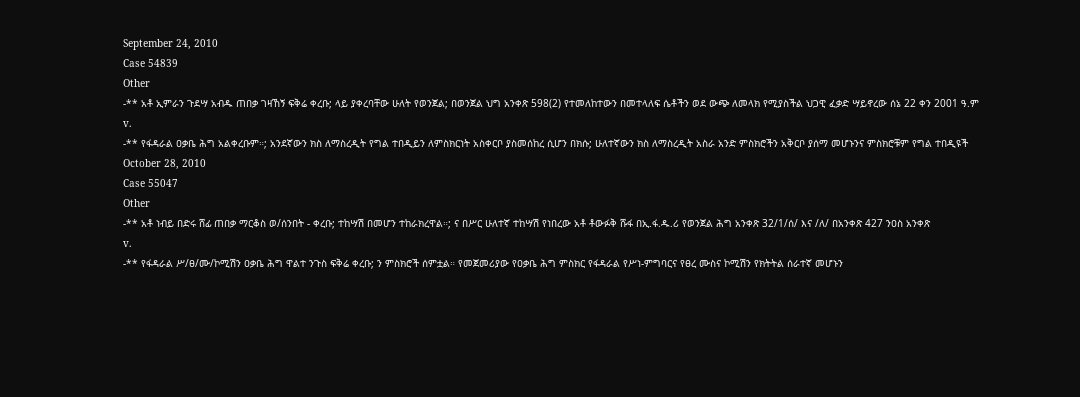September 24, 2010
Case 54839
Other
-** አቶ ኢምራን ጉደሣ አብዱ ጠበቃ ገዛኸኝ ፍቅሬ ቀረቡ; ላይ ያቀረባቸው ሁለት የወንጀል; በወንጀል ህግ አንቀጽ 598(2) የተመለከተውን በመተላለፍ ሴቶችን ወደ ውጭ ለመላክ የሚያስችል ህጋዊ ፈቃድ ሣይኖረው ሰኔ 22 ቀን 2001 ዓ.ም
v.
-** የፋዳራል ዐቃቤ ሕግ አልቀረቡም።; አንደኛውን ክስ ለማስረዲት የግል ተበዲይን ለምስክርነት አስቀርቦ ያስመሰከረ ሲሆን በክሱ; ሁለተኛውን ክስ ለማስረዲት አስራ አንድ ምስክሮችን አቅርቦ ያሰማ መሆኑንና ምስክሮቹም የግል ተበዲዩች
October 28, 2010
Case 55047
Other
-** አቶ ነብይ በድሩ ሸፊ ጠበቃ ማርቆስ ወ/ሰንበት - ቀረቡ; ተከሣሽ በመሆን ተከራክረዋል።; ና በሥር ሁለተኛ ተከሣሽ የነበረው አቶ ቶውፉቅ ሹፋ በኢ.ፋ.ዱ.ሪ የወንጀል ሕግ አንቀጽ 32/1/ሰ/ እና /ለ/ በአንቀጽ 427 ንዐስ አንቀጽ
v.
-** የፋዳራል ሥ/ፀ/ሙ/ኮሚሽን ዐቃቤ ሕግ ዋልተ ንጉስ ፍቅሬ ቀረቡ; ን ምስክሮች ሰምቷል። የመጀመሪያው የዐቃቤ ሕግ ምስክር የፋዳራል የሥነ-ምግባርና የፀረ ሙስና ኮሚሽን የክትትል ሰራተኛ መሆኑን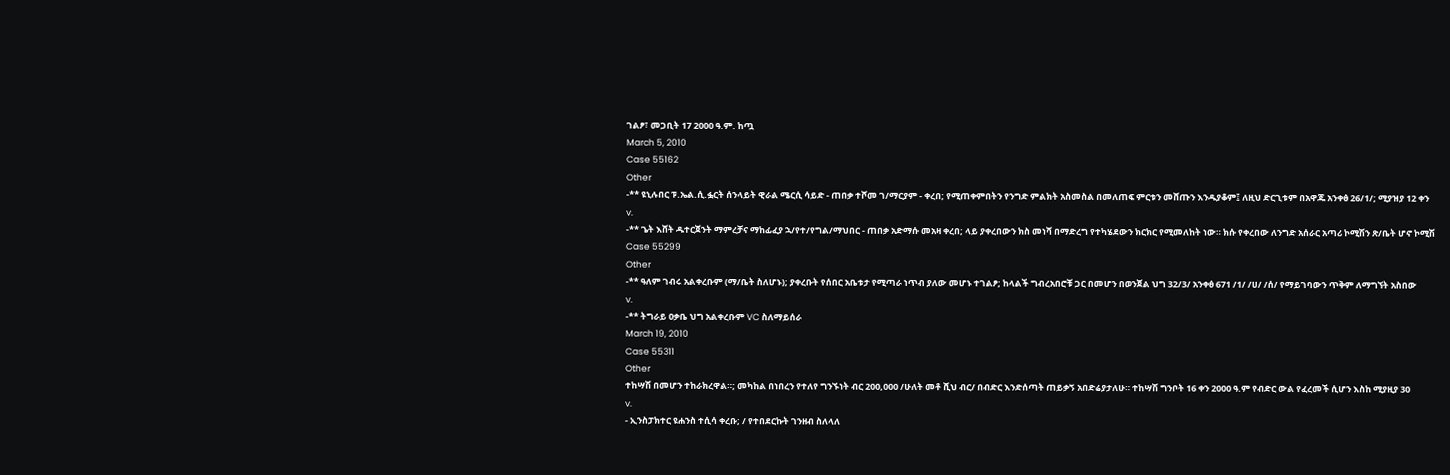ገልፆ፣ መጋቢት 17 2000 ዓ.ም. ከጧ
March 5, 2010
Case 55162
Other
-** ዩኒሉበር ፑ.ኤል.ሲ.ፏርት ሰንላይት ዊራል ሜርሲ ሳይድ - ጠበቃ ተሾመ ገ/ማርያም - ቀረበ; የሚጠቀምበትን የንግድ ምልክት አስመስል በመለጠፍ ምርቱን መሸጡን እንዱያቆም፤ ለዚህ ድርጊቱም በአዋጁ አንቀፅ 26/1/; ሚያዝያ 12 ቀን
v.
-** ጌት እሸት ዱተርጀንት ማምረቻና ማከፊፈያ ኋ/የተ/የግል/ማህበር - ጠበቃ አድማሱ መአዛ ቀረበ; ላይ ያቀረበውን ክስ መነሻ በማድረግ የተካሄደውን ክርክር የሚመለከት ነው። ክሱ የቀረበው ለንግድ አሰራር አጣሪ ኮሚሽን ጽ/ቤት ሆኖ ኮሚሽ
Case 55299
Other
-** ዓለም ገብሩ አልቀረቡም (ማ/ቤት ስለሆኑ); ያቀረቡት የሰበር አቤቱታ የሚጣራ ነጥብ ያለው መሆኑ ተገልፆ; ከላልች ግብረአበሮቹ ጋር በመሆን በወንጀል ህግ 32/3/ አንቀፅ 671 /1/ /ሀ/ /ሰ/ የማይገባውን ጥቅም ለማግኘት አስበው
v.
-** ትግራይ ዐቃቤ ህግ አልቀረቡም VC ስለማይሰራ
March 19, 2010
Case 55311
Other
ተከሣሽ በመሆን ተከራክረዋል።; መካከል በነበረን የተለየ ግንኙነት ብር 200,000 /ሁለት መቶ ሺህ ብር/ በብድር እንድሰጣት ጠይቃኝ አበድሬያታለሁ። ተከሣሽ ግንቦት 16 ቀን 2000 ዓ.ም የብድር ውል የፈረመች ሲሆን እስከ ሚያዚያ 30
v.
- ኢንስፓክተር ዩሐንስ ተሲሳ ቀረቡ; / የተበደርኩት ገንዘብ ስለላለ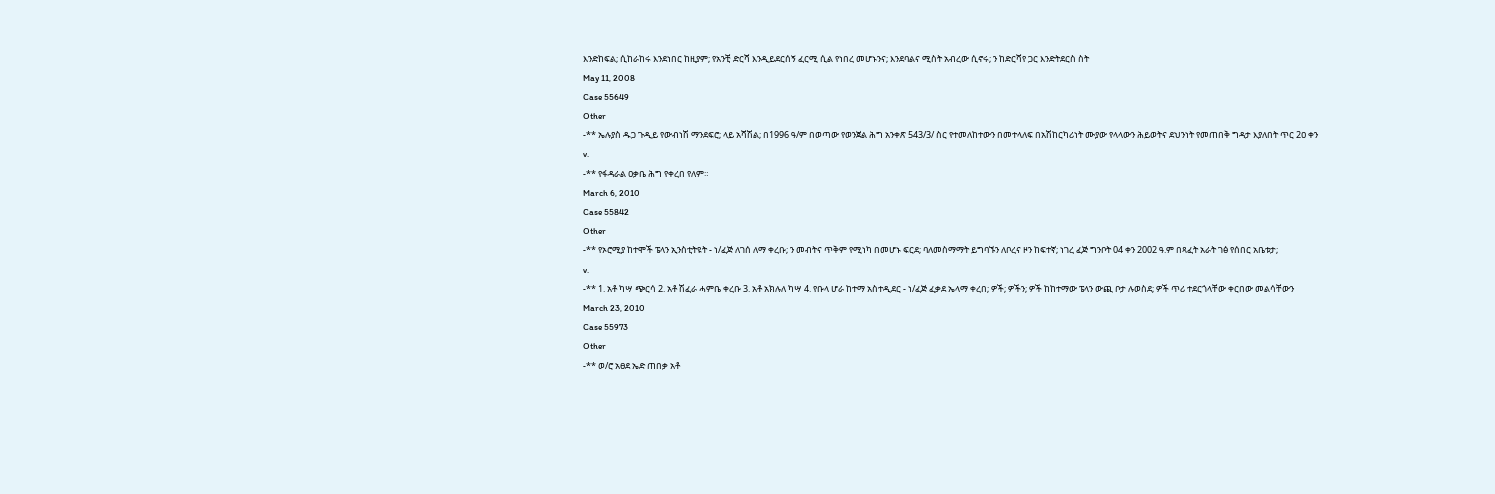እንድከፍል; ሲከራከሩ እንደነበር ከዚያም; የአንቺ ድርሻ እንዲይደርሰኝ ፈርሚ ሲል የነበረ መሆኑንና; እንደባልና ሚስት አብረው ሲኖሩ; ን ከድርሻየ ጋር እንድትደርስ ስት
May 11, 2008
Case 55649
Other
-** ኤሉያስ ዱጋ ጉዲይ የውብነሽ ማንደፍሮ; ላይ አሻሽል; በ1996 ዓ/ም በወጣው የወንጀል ሕግ አንቀጽ 543/3/ ስር የተመለከተውን በመተላለፍ በአሽከርካሪነት ሙያው የላላውን ሕይወትና ደህንነት የመጠበቅ ግዳታ እያለበት ጥር 2ዐ ቀን
v.
-** የፋዳራል ዐቃቤ ሕግ የቀረበ የለም።
March 6, 2010
Case 55842
Other
-** የኦሮሚያ ከተሞች ፔላን ኢንስቲትዩት - ነ/ፈጅ ለገሰ ለማ ቀረቡ; ን መብትና ጥቅም የሚነካ በመሆኑ ፍርደ; ባለመስማማት ይግባኙን ለቦረና ዞን ከፍተኛ; ነገረ ፈጅ ግንቦት 04 ቀን 2002 ዓ.ም በጻፈት አራት ገፅ የሰበር አቤቱታ;
v.
-** 1. አቶ ካሣ ጭርሳ 2. አቶ ሽፈራ ሓምቤ ቀረቡ 3. አቶ አክሉለ ካሣ 4. የቡላ ሆራ ከተማ አስተዲደር - ነ/ፈጅ ፈቃደ ኤላማ ቀረበ; ዎች; ዎችን; ዎች ከከተማው ፔላን ውጪ ቦታ ሉወስደ; ዎች ጥሪ ተደርጎላቸው ቀርበው መልሳቸውን
March 23, 2010
Case 55973
Other
-** ወ/ሮ አፀደ ኤድ ጠበቃ አቶ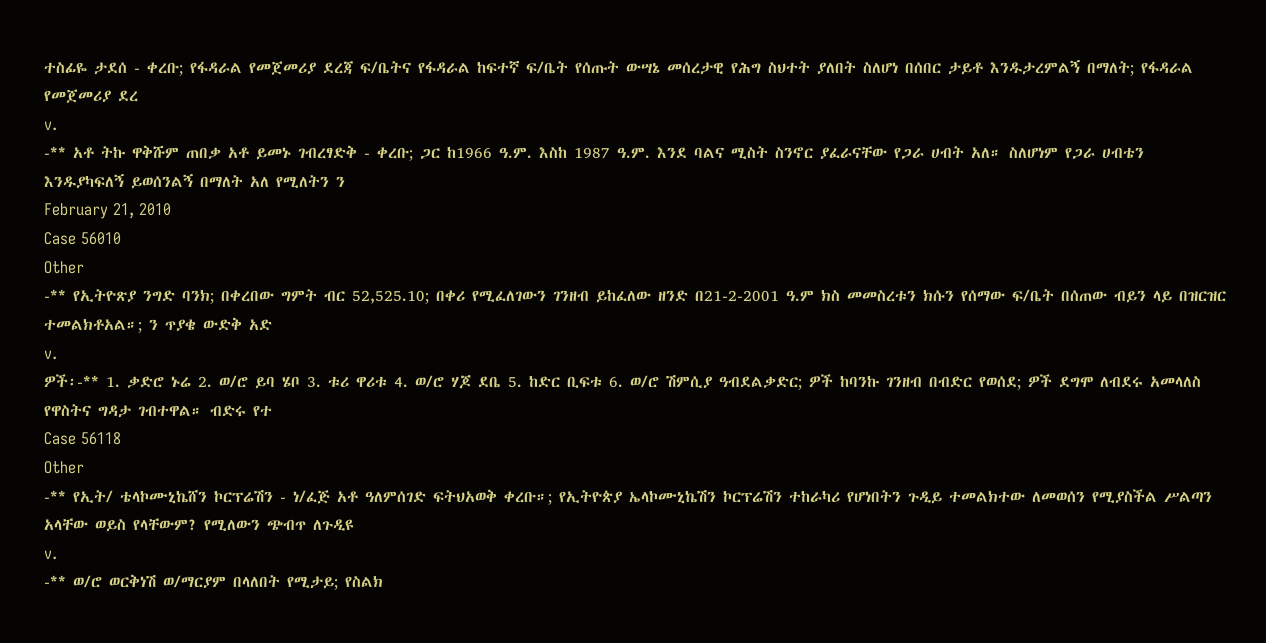ተስፊዬ ታደሰ - ቀረቡ; የፋዳራል የመጀመሪያ ደረጃ ፍ/ቤትና የፋዳራል ከፍተኛ ፍ/ቤት የሰጡት ውሣኔ መሰረታዊ የሕግ ስህተት ያለበት ስለሆነ በሰበር ታይቶ እንዱታረምልኝ በማለት; የፋዳራል የመጀመሪያ ደረ
v.
-** አቶ ትኩ ዋቅሹም ጠበቃ አቶ ይመኑ ገብረፃድቅ - ቀረቡ; ጋር ከ1966 ዓ.ም. እስከ 1987 ዓ.ም. እንደ ባልና ሚስት ስንኖር ያፈራናቸው የጋራ ሀብት አለ። ስለሆነም የጋራ ሀብቴን እንዱያካፍለኝ ይወሰንልኝ በማለት አለ የሚለትን ን
February 21, 2010
Case 56010
Other
-** የኢትዮጽያ ንግድ ባንክ; በቀረበው ግምት ብር 52,525.10; በቀሪ የሚፈለገውን ገንዘብ ይከፈለው ዘንድ በ21-2-2001 ዓ.ም ክስ መመስረቱን ክሱን የሰማው ፍ/ቤት በሰጠው ብይን ላይ በዝርዝር ተመልክቶአል።; ን ጥያቄ ውድቅ አድ
v.
ዎች፡-** 1. ቃድሮ ኑሬ 2. ወ/ሮ ይባ ሄቦ 3. ቱሪ ዋሪቱ 4. ወ/ሮ ሃጆ ደቤ 5. ከድር ቢፍቱ 6. ወ/ሮ ሽምሲያ ዓብደልቃድር; ዎች ከባንኩ ገንዘብ በብድር የወሰደ; ዎች ደግሞ ለብደሩ አመላለስ የዋስትና ግዳታ ገብተዋል። ብድሩ የተ
Case 56118
Other
-** የኢት/ ቴላኮሙኒኬሸን ኮርፕሬሽን - ነ/ፈጅ አቶ ዓለምሰገድ ፍትህአወቅ ቀረቡ።; የኢትዮጵያ ኤላኮሙኒኬሽን ኮርፕሬሽን ተከራካሪ የሆነበትን ጉዲይ ተመልክተው ለመወሰን የሚያስችል ሥልጣን አላቸው ወይስ የላቸውም? የሚለውን ጭብጥ ለጉዲዩ
v.
-** ወ/ሮ ወርቅነሽ ወ/ማርያም በላለበት የሚታይ; የስልክ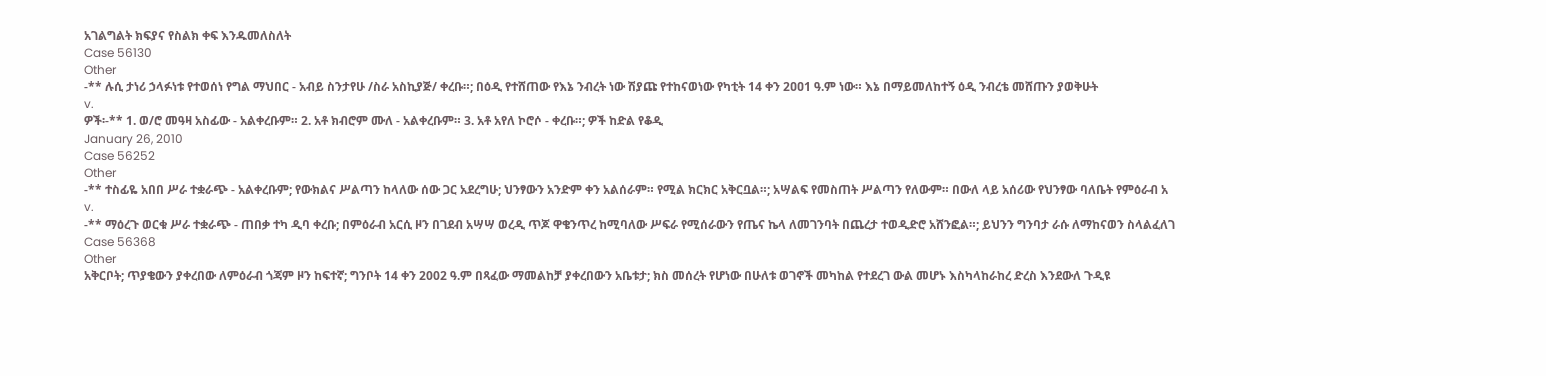አገልግልት ክፍያና የስልክ ቀፍ እንዱመለስለት
Case 56130
Other
-** ሉሲ ታነሪ ኃላፉነቱ የተወሰነ የግል ማህበር - አብይ ስንታየሁ /ስራ አስኪያጅ/ ቀረቡ።; በዕዲ የተሸጠው የእኔ ንብረት ነው ሽያጩ የተከናወነው የካቲት 14 ቀን 2ዐዐ1 ዓ.ም ነው። እኔ በማይመለከተኝ ዕዲ ንብረቴ መሸጡን ያወቅሁት
v.
ዎች፡-** 1. ወ/ሮ መዓዛ አስፊው - አልቀረቡም። 2. አቶ ክብሮም ሙለ - አልቀረቡም። 3. አቶ አየለ ኮሮሶ - ቀረቡ።; ዎች ከድል የቆዲ
January 26, 2010
Case 56252
Other
-** ተስፊዬ አበበ ሥራ ተቋራጭ - አልቀረቡም; የውክልና ሥልጣን ከላለው ሰው ጋር አደረግሁ; ህንፃውን አንድም ቀን አልሰራም። የሚል ክርክር አቅርቧል።; አሣልፍ የመስጠት ሥልጣን የለውም። በውለ ላይ አሰሪው የህንፃው ባለቤት የምዕራብ አ
v.
-** ማዕረጉ ወርቁ ሥራ ተቋራጭ - ጠበቃ ተካ ዲባ ቀረቡ; በምዕራብ አርሲ ዞን በገደብ አሣሣ ወረዲ ጥጆ ዋቄንጥረ ከሚባለው ሥፍራ የሚሰራውን የጤና ኬላ ለመገንባት በጨረታ ተወዲድሮ አሸንፎል።; ይህንን ግንባታ ራሱ ለማከናወን ስላልፈለገ
Case 56368
Other
አቅርቦት; ጥያቄውን ያቀረበው ለምዕራብ ጎጃም ዞን ከፍተኛ; ግንቦት 14 ቀን 2002 ዓ.ም በጻፈው ማመልከቻ ያቀረበውን አቤቱታ; ክስ መሰረት የሆነው በሁለቱ ወገኖች መካከል የተደረገ ውል መሆኑ እስካላከራከረ ድረስ እንደውለ ጉዲዩ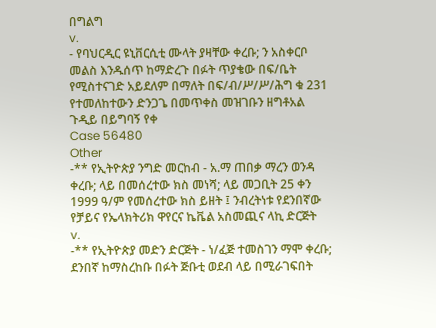በግልግ
v.
- የባህርዲር ዩኒቨርሲቲ ሙላት ያዛቸው ቀረቡ; ን አስቀርቦ መልስ እንዱሰጥ ከማድረጉ በፉት ጥያቄው በፍ/ቤት የሚስተናገድ አይደለም በማለት በፍ/ብ/ሥ/ሥ/ሕግ ቁ 231 የተመለከተውን ድንጋጌ በመጥቀስ መዝገቡን ዘግቶአል ጉዲይ በይግባኝ የቀ
Case 56480
Other
-** የኢትዮጵያ ንግድ መርከብ - አ.ማ ጠበቃ ማረን ወንዳ ቀረቡ; ላይ በመሰረተው ክስ መነሻ; ላይ መጋቢት 25 ቀን 1999 ዓ/ም የመሰረተው ክስ ይዘት ፤ ንብረትነቱ የደንበኛው የቻይና የኤላክትሪክ ዋየርና ኬቬል አስመጪና ላኪ ድርጅት
v.
-** የኢትዮጵያ መድን ድርጅት - ነ/ፈጅ ተመስገን ማሞ ቀረቡ; ደንበኛ ከማስረከቡ በፉት ጅቡቲ ወደብ ላይ በሚራገፍበት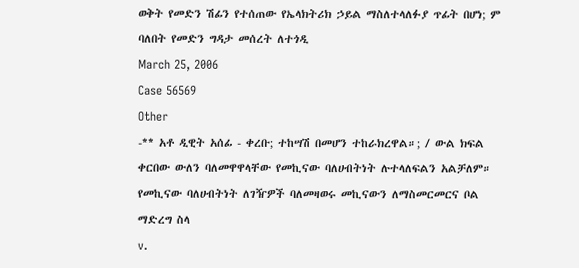ወቅት የመድን ሽፊን የተሰጠው የኤላክትሪክ ኃይል ማስለተላለፉያ ጥፊት በሆነ; ም ባለበት የመድን ግዳታ መሰረት ለተጎዲ
March 25, 2006
Case 56569
Other
-** አቶ ዲዊት አሰፊ - ቀረቡ; ተከሣሽ በመሆን ተከራክረዋል።; / ውል ክፍል ቀርበው ውለን ባለመዋዋላቸው የመኪናው ባለሀብትነት ሉተላለፍልን አልቻለም። የመኪናው ባለሀብትነት ለገዥዎች ባለመዛወሩ መኪናውን ለማስመርመርና ቦል ማድረግ ስላ
v.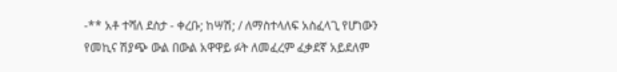-** አቶ ተሻለ ደስታ - ቀረቡ; ከሣሽ; / ለማስተላለፍ አስፈላጊ የሆነውን የመኪና ሽያጭ ውል በውል አዋዋይ ፉት ለመፈረም ፈቃደኛ አይደለም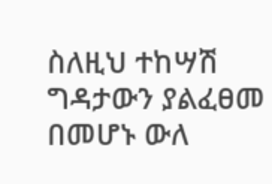ስለዚህ ተከሣሽ ግዳታውን ያልፈፀመ በመሆኑ ውለ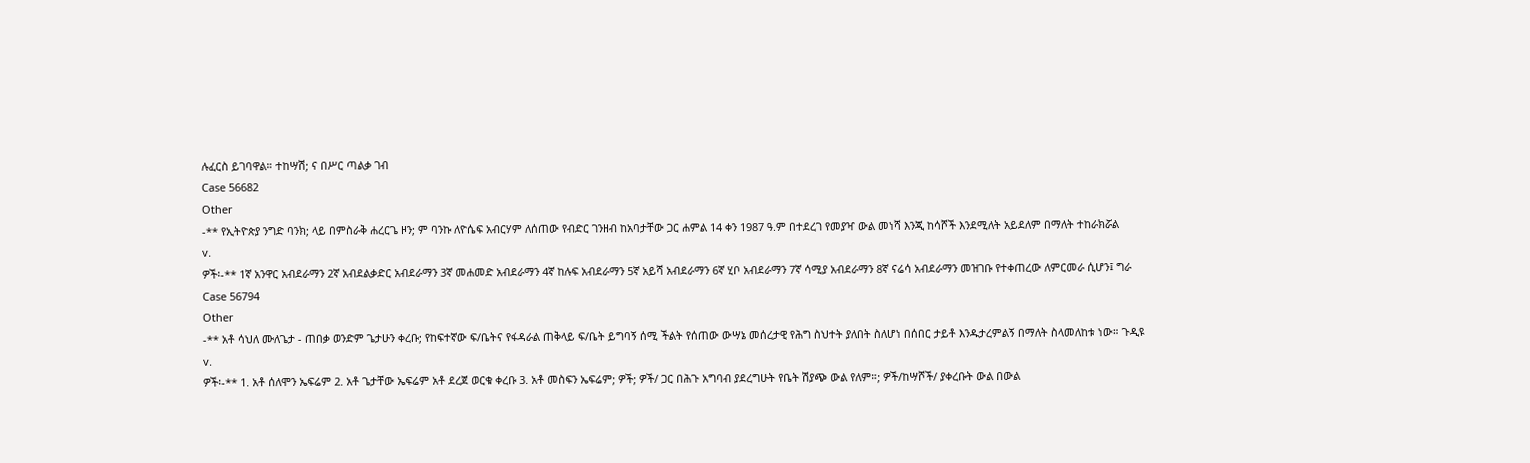ሉፈርስ ይገባዋል። ተከሣሽ; ና በሥር ጣልቃ ገብ
Case 56682
Other
-** የኢትዮጵያ ንግድ ባንክ; ላይ በምስራቅ ሐረርጌ ዞን; ም ባንኩ ለዮሴፍ አብርሃም ለሰጠው የብድር ገንዘብ ከአባታቸው ጋር ሐምል 14 ቀን 1987 ዓ.ም በተደረገ የመያዣ ውል መነሻ እንጂ ከሳሾች እንደሚለት አይደለም በማለት ተከራክሯል
v.
ዎች፡-** 1ኛ አንዋር አብደራማን 2ኛ አብደልቃድር አብደራማን 3ኛ መሐመድ አብደራማን 4ኛ ከሉፍ አብደራማን 5ኛ አይሻ አብደራማን 6ኛ ሂቦ አብደራማን 7ኛ ሳሚያ አብደራማን 8ኛ ናሬሳ አብደራማን መዝገቡ የተቀጠረው ለምርመራ ሲሆን፤ ግራ
Case 56794
Other
-** አቶ ሳህለ ሙለጌታ - ጠበቃ ወንድም ጌታሁን ቀረቡ; የከፍተኛው ፍ/ቤትና የፋዳራል ጠቅላይ ፍ/ቤት ይግባኝ ሰሚ ችልት የሰጠው ውሣኔ መሰረታዊ የሕግ ስህተት ያለበት ስለሆነ በሰበር ታይቶ እንዱታረምልኝ በማለት ስላመለከቱ ነው። ጉዲዩ
v.
ዎች፡-** 1. አቶ ሰለሞን ኤፍሬም 2. አቶ ጌታቸው ኤፍሬም አቶ ደረጀ ወርቁ ቀረቡ 3. አቶ መስፍን ኤፍሬም; ዎች; ዎች/ ጋር በሕጉ አግባብ ያደረግሁት የቤት ሽያጭ ውል የለም።; ዎች/ከሣሾች/ ያቀረቡት ውል በውል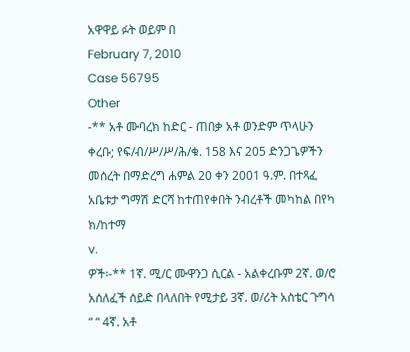አዋዋይ ፉት ወይም በ
February 7, 2010
Case 56795
Other
-** አቶ ሙባረክ ከድር - ጠበቃ አቶ ወንድም ጥላሁን ቀረቡ; የፍ/ብ/ሥ/ሥ/ሕ/ቁ. 158 እና 205 ድንጋጌዎችን መሰረት በማድረግ ሐምል 20 ቀን 2001 ዓ.ም. በተጻፈ አቤቱታ ግማሽ ድርሻ ከተጠየቀበት ንብረቶች መካከል በየካ ክ/ከተማ
v.
ዎች፡-** 1ኛ. ሚ/ር ሙዋንጋ ሲርል - አልቀረቡም 2ኛ. ወ/ሮ አሰለፈች ሰይድ በላለበት የሚታይ 3ኛ. ወ/ሪት አስቴር ጉግሳ “ “ 4ኛ. አቶ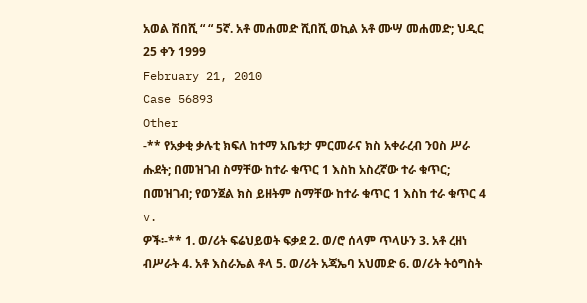አወል ሽበሺ “ “ 5ኛ. አቶ መሐመድ ሺበሺ ወኪል አቶ ሙሣ መሐመድ; ህዲር 25 ቀን 1999
February 21, 2010
Case 56893
Other
-** የአቃቂ ቃሉቲ ክፍለ ከተማ አቤቱታ ምርመራና ክስ አቀራረብ ንዐስ ሥራ ሑደት; በመዝገብ ስማቸው ከተራ ቁጥር 1 እስከ አስረኛው ተራ ቁጥር; በመዝገብ; የወንጀል ክስ ይዘትም ስማቸው ከተራ ቁጥር 1 እስከ ተራ ቁጥር 4
v.
ዎች፡-** 1. ወ/ሪት ፍሬህይወት ፍቃደ 2. ወ/ሮ ሰላም ጥላሁን 3. አቶ ረዘነ ብሥራት 4. አቶ እስራኤል ቶላ 5. ወ/ሪት አጃኤባ አህመድ 6. ወ/ሪት ትዕግስት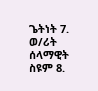ጌትነት 7. ወ/ሪት ሰላማዊት ስዩም 8.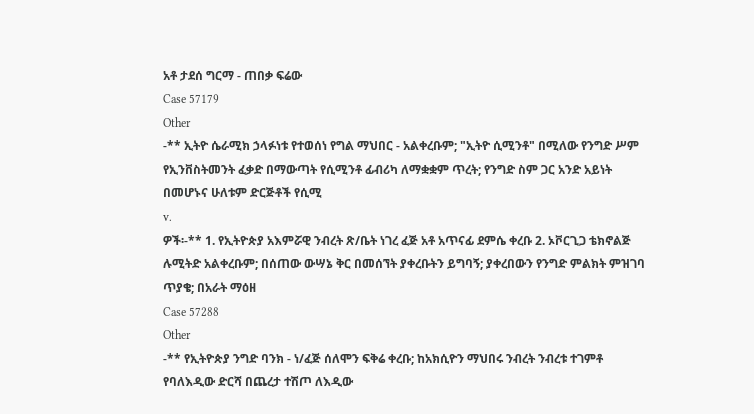አቶ ታደሰ ግርማ - ጠበቃ ፍሬው
Case 57179
Other
-** ኢትዮ ሴራሚክ ኃላፉነቱ የተወሰነ የግል ማህበር - አልቀረቡም; "ኢትዮ ሲሚንቶ" በሚለው የንግድ ሥም የኢንቨስትመንት ፈቃድ በማውጣት የሲሚንቶ ፊብሪካ ለማቋቋም ጥረት; የንግድ ስም ጋር አንድ አይነት በመሆኑና ሁለቱም ድርጅቶች የሲሚ
v.
ዎች፡-** 1. የኢትዮጵያ አእምሯዊ ንብረት ጽ/ቤት ነገረ ፈጅ አቶ አጥናፊ ደምሴ ቀረቡ 2. ኦቮርጊጋ ቴክኖልጅ ሉሚትድ አልቀረቡም; በሰጠው ውሣኔ ቅር በመሰኘት ያቀረቡትን ይግባኝ; ያቀረበውን የንግድ ምልክት ምዝገባ ጥያቄ; በአራት ማዕዘ
Case 57288
Other
-** የኢትዮጵያ ንግድ ባንክ - ነ/ፈጅ ሰለሞን ፍቅሬ ቀረቡ; ከአክሲዮን ማህበሩ ንብረት ንብረቱ ተገምቶ የባለእዲው ድርሻ በጨረታ ተሽጦ ለእዲው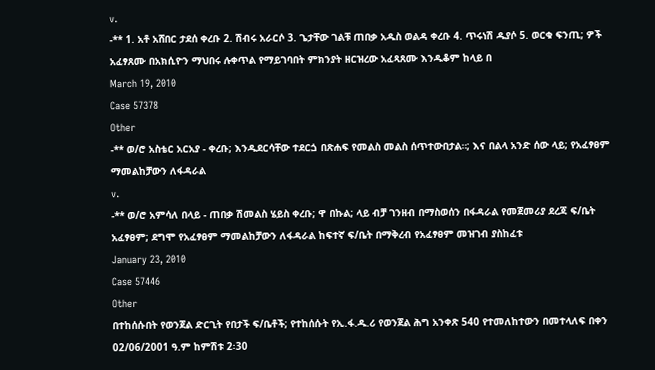v.
-** 1. አቶ አሸበር ታደሰ ቀረቡ 2. ሽብሩ አራርሶ 3. ጌታቸው ገልቹ ጠበቃ አዱስ ወልዳ ቀረቡ 4. ጥሩነሽ ዱያሶ 5. ወርቁ ፍንጢ; ዎች አፈፃጸሙ በአክሲዮን ማህበሩ ሉቀጥል የማይገባበት ምክንያት ዘርዝረው አፈጻጸሙ እንዱቆም ከላይ በ
March 19, 2010
Case 57378
Other
-** ወ/ሮ አስቴር አርአያ - ቀረቡ; እንዱደርሳቸው ተደርጏ በጽሐፍ የመልስ መልስ ሰጥተውበታል።; እና በልላ አንድ ሰው ላይ; የአፈፃፀም ማመልከቻውን ለፋዳራል
v.
-** ወ/ሮ አምሳለ በላይ - ጠበቃ ሽመልስ ሄይስ ቀረቡ; ዋ በኩል; ላይ ብቻ ገንዘብ በማስወሰን በፋዳራል የመጀመሪያ ደረጃ ፍ/ቤት አፈፃፀም; ደግሞ የአፈፃፀም ማመልከቻውን ለፋዳራል ከፍተኛ ፍ/ቤት በማቅረብ የአፈፃፀም መዝገብ ያስከፈቱ
January 23, 2010
Case 57446
Other
በተከሰሱበት የወንጀል ድርጊት የበታች ፍ/ቤቶች; የተከሰሱት የኢ.ፋ.ዱ.ሪ የወንጀል ሕግ አንቀጽ 540 የተመለከተውን በመተላለፍ በቀን 02/06/2001 ዓ.ም ከምሽቱ 2፡30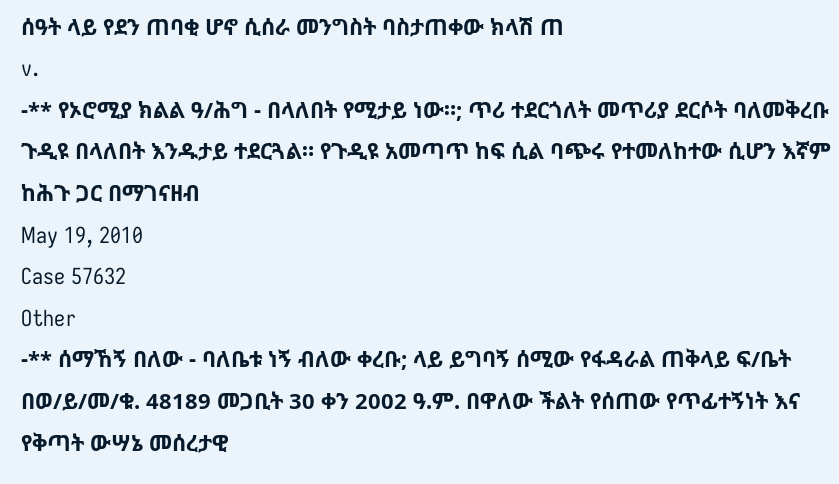ሰዓት ላይ የደን ጠባቂ ሆኖ ሲሰራ መንግስት ባስታጠቀው ክላሽ ጠ
v.
-** የኦሮሚያ ክልል ዓ/ሕግ - በላለበት የሚታይ ነው።; ጥሪ ተደርጎለት መጥሪያ ደርሶት ባለመቅረቡ ጉዲዩ በላለበት እንዱታይ ተደርጓል። የጉዲዩ አመጣጥ ከፍ ሲል ባጭሩ የተመለከተው ሲሆን እኛም ከሕጉ ጋር በማገናዘብ
May 19, 2010
Case 57632
Other
-** ሰማኸኝ በለው - ባለቤቱ ነኝ ብለው ቀረቡ; ላይ ይግባኝ ሰሚው የፋዳራል ጠቅላይ ፍ/ቤት በወ/ይ/መ/ቁ. 48189 መጋቢት 30 ቀን 2002 ዓ.ም. በዋለው ችልት የሰጠው የጥፊተኝነት እና የቅጣት ውሣኔ መሰረታዊ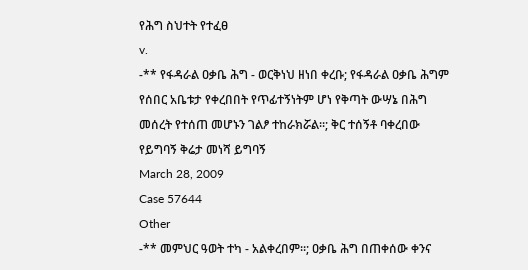የሕግ ስህተት የተፈፀ
v.
-** የፋዳራል ዐቃቤ ሕግ - ወርቅነህ ዘነበ ቀረቡ; የፋዳራል ዐቃቤ ሕግም የሰበር አቤቱታ የቀረበበት የጥፊተኝነትም ሆነ የቅጣት ውሣኔ በሕግ መሰረት የተሰጠ መሆኑን ገልፆ ተከራክሯል።; ቅር ተሰኝቶ ባቀረበው የይግባኝ ቅሬታ መነሻ ይግባኝ
March 28, 2009
Case 57644
Other
-** መምህር ዓወት ተካ - አልቀረበም።; ዐቃቤ ሕግ በጠቀሰው ቀንና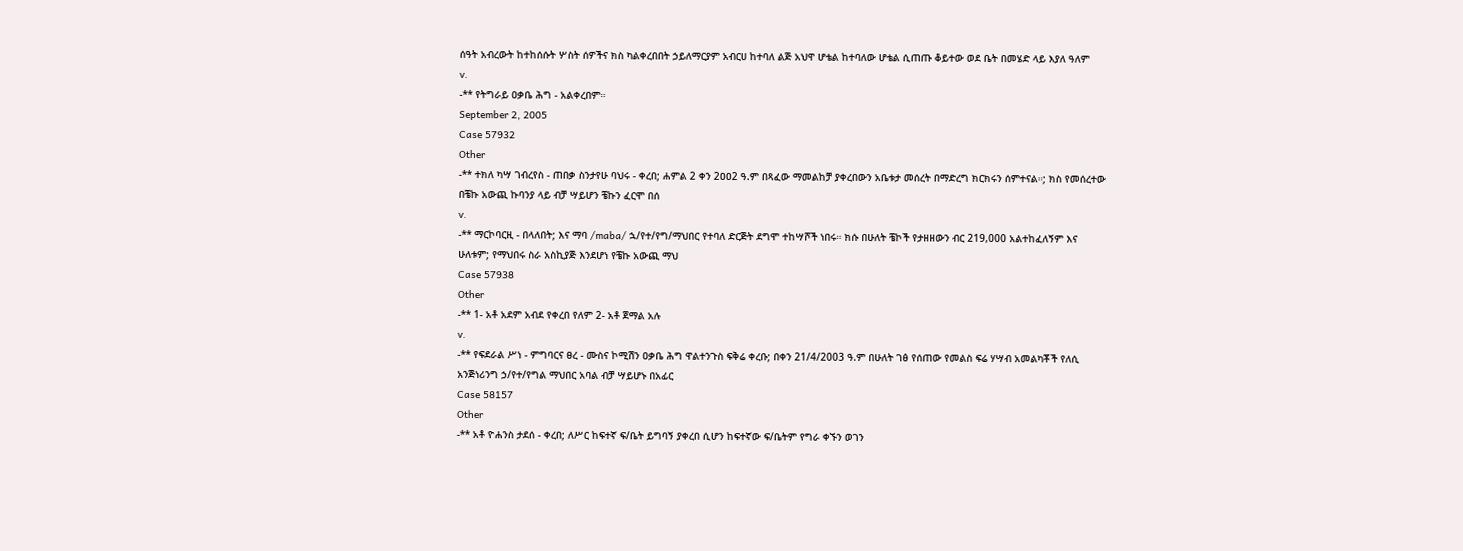ሰዓት አብረውት ከተከሰሱት ሦስት ሰዎችና ክስ ካልቀረበበት ኃይለማርያም አብርሀ ከተባለ ልጅ አህዋ ሆቴል ከተባለው ሆቴል ሲጠጡ ቆይተው ወደ ቤት በመሄድ ላይ እያለ ዓለም
v.
-** የትግራይ ዐቃቤ ሕግ - አልቀረበም።
September 2, 2005
Case 57932
Other
-** ተክለ ካሣ ገብረየስ - ጠበቃ ስንታየሁ ባህሩ - ቀረበ; ሐምል 2 ቀን 2ዐዐ2 ዓ.ም በጻፈው ማመልከቻ ያቀረበውን አቤቱታ መሰረት በማድረግ ክርክሩን ሰምተናል።; ክስ የመሰረተው በቼኩ አውጪ ኩባንያ ላይ ብቻ ሣይሆን ቼኩን ፈርሞ በሰ
v.
-** ማርኮባርዚ - በላለበት; እና ማባ /maba/ ኋ/የተ/የግ/ማህበር የተባለ ድርጅት ደግሞ ተከሣሾች ነበሩ። ክሱ በሁለት ቼኮች የታዘዘውን ብር 219,000 አልተከፈለኝም እና ሁለቱም; የማህበሩ ስራ አስኪያጅ እንደሆነ የቼኩ አውጪ ማህ
Case 57938
Other
-** 1- አቶ አደም አብደ የቀረበ የለም 2- አቶ ጀማል አሉ
v.
-** የፍደራል ሥነ - ምግባርና ፀረ - ሙስና ኮሚሽን ዐቃቤ ሕግ ዋልተንጉስ ፍቅሬ ቀረቡ; በቀን 21/4/2003 ዓ.ም በሁለት ገፅ የሰጠው የመልስ ፍሬ ሃሣብ አመልካቾች የለሲ አንጅነሪንግ ኃ/የተ/የግል ማህበር አባል ብቻ ሣይሆኑ በአፊር
Case 58157
Other
-** አቶ ዮሐንስ ታደሰ - ቀረበ; ለሥር ከፍተኛ ፍ/ቤት ይግባኝ ያቀረበ ሲሆን ከፍተኛው ፍ/ቤትም የግራ ቀኙን ወገን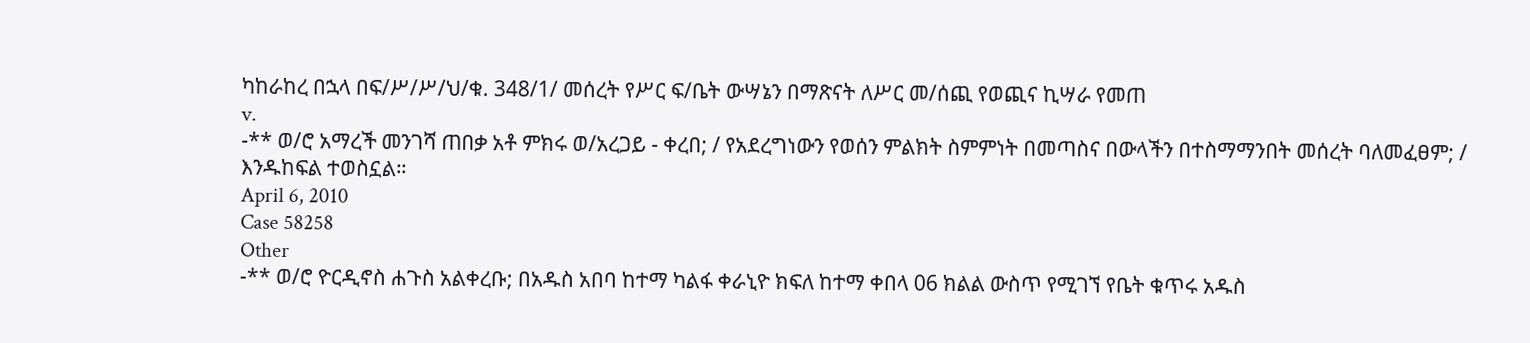ካከራከረ በኋላ በፍ/ሥ/ሥ/ህ/ቁ. 348/1/ መሰረት የሥር ፍ/ቤት ውሣኔን በማጽናት ለሥር መ/ሰጪ የወጪና ኪሣራ የመጠ
v.
-** ወ/ሮ አማረች መንገሻ ጠበቃ አቶ ምክሩ ወ/አረጋይ - ቀረበ; / የአደረግነውን የወሰን ምልክት ስምምነት በመጣስና በውላችን በተስማማንበት መሰረት ባለመፈፀም; / እንዱከፍል ተወስኗል።
April 6, 2010
Case 58258
Other
-** ወ/ሮ ዮርዲኖስ ሐጉስ አልቀረቡ; በአዱስ አበባ ከተማ ካልፋ ቀራኒዮ ክፍለ ከተማ ቀበላ 06 ክልል ውስጥ የሚገኘ የቤት ቁጥሩ አዱስ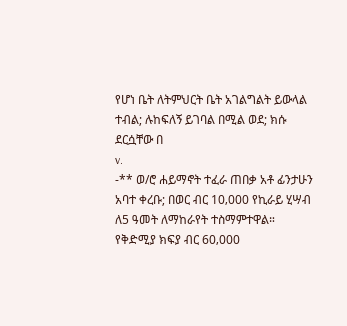የሆነ ቤት ለትምህርት ቤት አገልግልት ይውላል ተብል; ሉከፍለኝ ይገባል በሚል ወደ; ክሱ ደርሷቸው በ
v.
-** ወ/ሮ ሐይማኖት ተፈራ ጠበቃ አቶ ፊንታሁን አባተ ቀረቡ; በወር ብር 10‚000 የኪራይ ሂሣብ ለ5 ዓመት ለማከራየት ተስማምተዋል። የቅድሚያ ክፍያ ብር 60‚000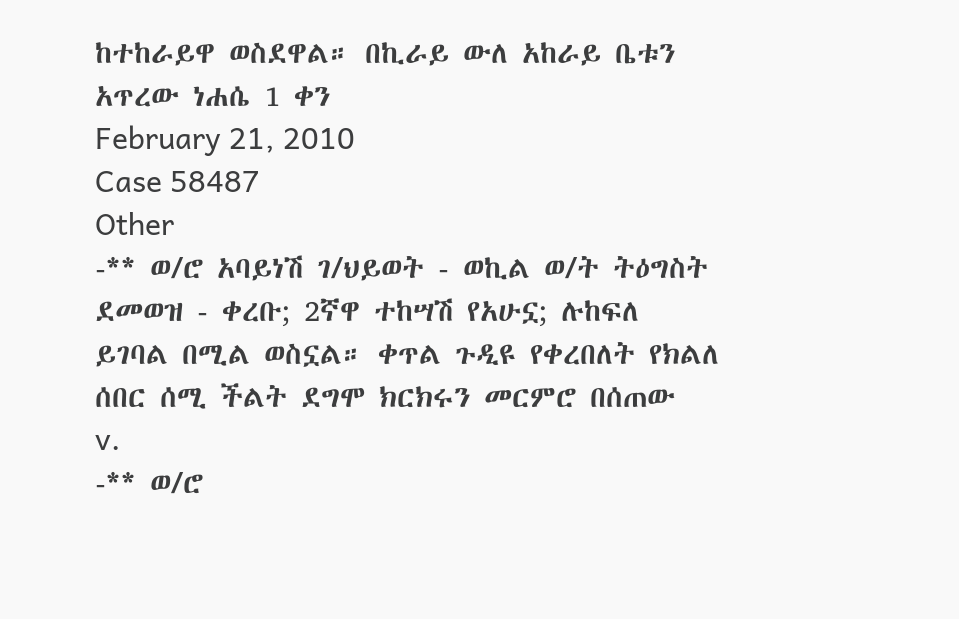ከተከራይዋ ወስደዋል። በኪራይ ውለ አከራይ ቤቱን አጥረው ነሐሴ 1 ቀን
February 21, 2010
Case 58487
Other
-** ወ/ሮ አባይነሽ ገ/ህይወት - ወኪል ወ/ት ትዕግስት ደመወዝ - ቀረቡ; 2ኛዋ ተከሣሽ የአሁኗ; ሉከፍለ ይገባል በሚል ወስኗል። ቀጥል ጉዲዩ የቀረበለት የክልለ ሰበር ሰሚ ችልት ደግሞ ክርክሩን መርምሮ በሰጠው
v.
-** ወ/ሮ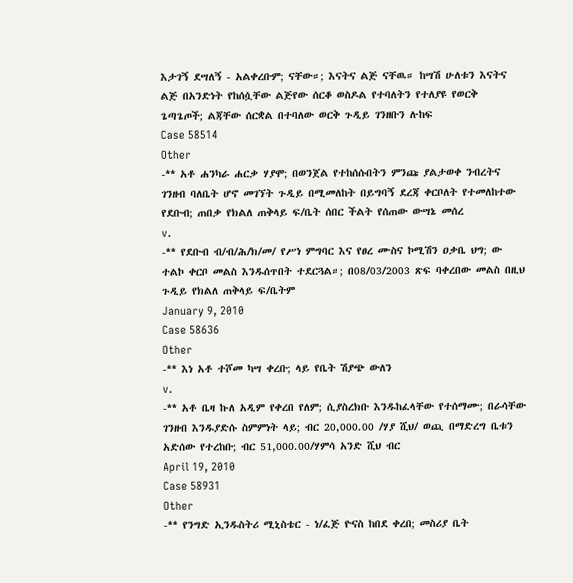እታገኝ ደሣለኝ - አልቀረቡም; ናቸው።; እናትና ልጅ ናቸዉ። ከሣሽ ሁለቱን እናትና ልጅ በአንድነት የከሰሷቸው ልጅየው ሰርቆ ወስዶል የተባለትን የተለያዩ የወርቅ ጌጣጌጦች; ልጃቸው ሰርቋል በተባለው ወርቅ ጉዲይ ገንዘቡን ሉከፍ
Case 58514
Other
-** አቶ ሐንካራ ሐርቃ ሃያሞ; በወንጀል የተከሰሱበትን ምንጩ ያልታወቀ ንብረትና ገንዘብ ባለቤት ሆኖ መገኘት ጉዲይ በሚመለከት በይግባኝ ደረጃ ቀርቦለት የተመለከተው የደቡብ; ጠበቃ የክልለ ጠቅላይ ፍ/ቤት ሰበር ችልት የሰጠው ውሣኔ መሰረ
v.
-** የደቡብ ብ/ብ/ሕ/ክ/መ/ የሥነ ምግባር እና የፀረ ሙስና ኮሚሽን ዐቃቤ ህግ; ው ተልኮ ቀርቦ መልስ እንዱሰጥበት ተደርጓል።; በ08/03/2003 ጽፍ ባቀረበው መልስ በዚህ ጉዲይ የክልለ ጠቅላይ ፍ/ቤትም
January 9, 2010
Case 58636
Other
-** እነ አቶ ተሾመ ካሣ ቀረቡ; ላይ የቤት ሽያጭ ውለን
v.
-** አቶ ቤዛ ኩለ አዲም የቀረበ የለም; ሲያስረክቡ እንዱከፈላቸው የተሰማሙ; በራሳቸው ገንዘብ እንዱያድሱ ስምምነት ላይ; ብር 20,000.00 /ሃያ ሺህ/ ወጪ በማድረግ ቤቱን አድሰው የተረከቡ; ብር 51,000.00/ሃምሳ አንድ ሺህ ብር
April 19, 2010
Case 58931
Other
-** የንግድ ኢንዱስትሪ ሚኒስቴር - ነ/ፈጅ ዮናስ ከበደ ቀረበ; መስሪያ ቤት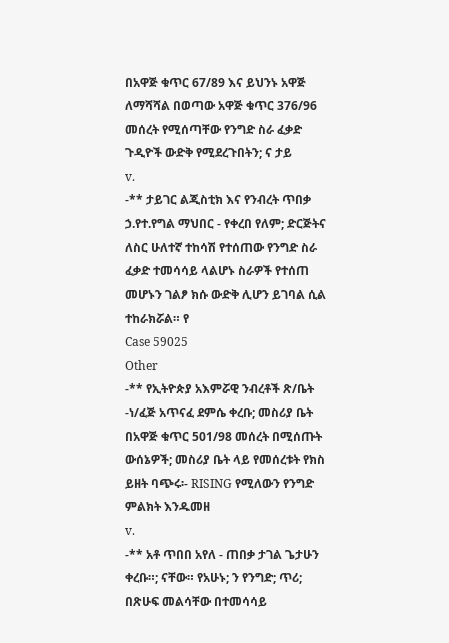በአዋጅ ቁጥር 67/89 እና ይህንኑ አዋጅ ለማሻሻል በወጣው አዋጅ ቁጥር 376/96 መሰረት የሚሰጣቸው የንግድ ስራ ፈቃድ ጉዲዮች ውድቅ የሚደረጉበትን; ና ታይ
v.
-** ታይገር ልጂስቲክ እና የንብረት ጥበቃ ኃ.የተ.የግል ማህበር - የቀረበ የለም; ድርጅትና ለስር ሁለተኛ ተከሳሽ የተሰጠው የንግድ ስራ ፈቃድ ተመሳሳይ ላልሆኑ ስራዎች የተሰጠ መሆኑን ገልፆ ክሱ ውድቅ ሊሆን ይገባል ሲል ተከራክሯል። የ
Case 59025
Other
-** የኢትዮጵያ አእምሯዊ ንብረቶች ጽ/ቤት -ነ/ፈጅ አጥናፈ ደምሴ ቀረቡ; መስሪያ ቤት በአዋጅ ቁጥር 501/98 መሰረት በሚሰጡት ውሰኔዎች; መስሪያ ቤት ላይ የመሰረቱት የክስ ይዘት ባጭሩ፡- RISING የሚለውን የንግድ ምልክት እንዱመዘ
v.
-** አቶ ጥበበ አየለ - ጠበቃ ታገል ጌታሁን ቀረቡ።; ናቸው። የአሁኑ; ን የንግድ; ጥሪ; በጽሁፍ መልሳቸው በተመሳሳይ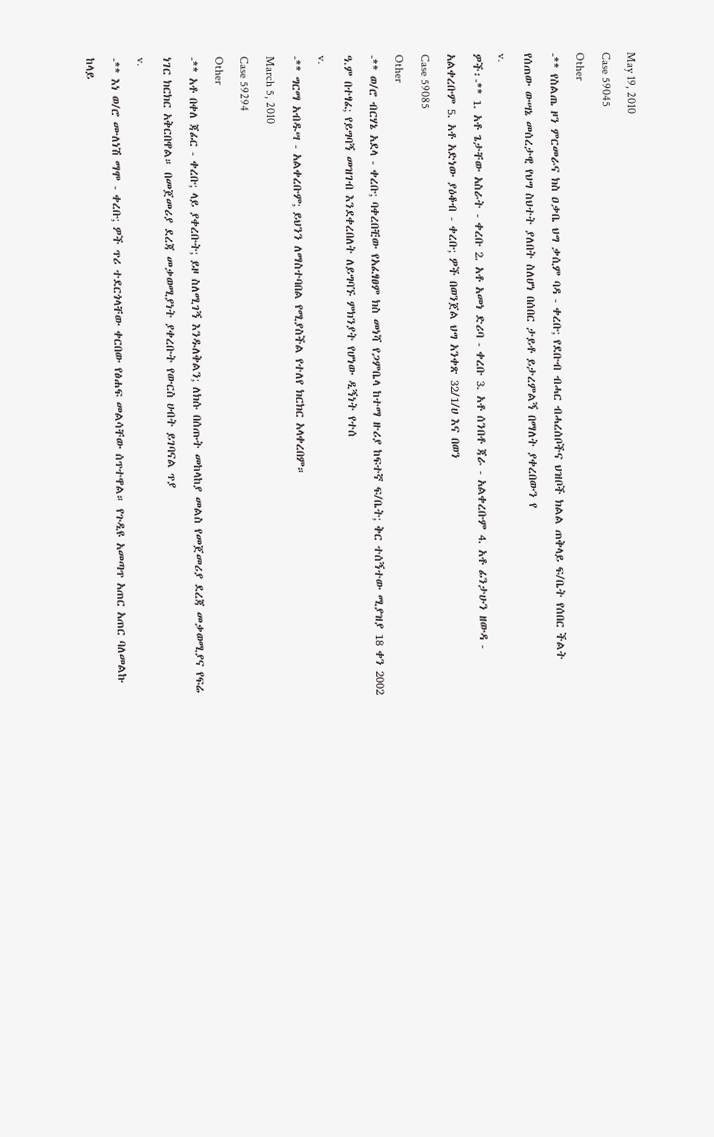May 19, 2010
Case 59045
Other
-** የስልጤ ዞን ምርመራና ክስ ዐቃቤ ህግ ቃሲም ባዳ - ቀረቡ; የደቡብ ብሓር ብሓረሰቦችና ህዝቦች ክልል ጠቅላይ ፍ/ቤት የሰበር ችልት የሰጠው ውሣኔ መሰረታዊ የህግ ስህተት ያለበት ስለሆነ በሰበር ታይቶ ይታረምልኝ በማለት ያቀረበውን የ
v.
ዎች፡-** 1. አቶ ጌታቸው አስራት - ቀረቡ 2. አቶ አመነ ድሪባ - ቀረቡ 3. አቶ ሰንበቶ ጃራ - አልቀረቡም 4. አቶ ፊንታሁን ዘውዳ - አልቀረቡም 5. አቶ አድነው ያዕቆብ - ቀረቡ; ዎች በወንጀል ህግ አንቀጽ 32/1/ሀ እና በወን
Case 59085
Other
-** ወ/ሮ ብርሃኔ አደላ - ቀረቡ; ባቀረበቺው የአፈፃፀም ክስ መነሻ የጋምቤላ ከተማ ዙሪያ ከፍተኛ ፍ/ቤት; ቅር ተሰኝተው ሚያዝያ 18 ቀን 2002 ዓ.ም በተፃፈ; የይግባኝ መዝገብ እንደቀረበለት ለይግባኙ ምክንያት የሆነው ዲኝነት የተሰ
v.
-** ግርማ አብዱሣ - አልቀረቡም; ይህንን ለማስተባበል የሚያስችል የተለየ ክርክር አላቀረበም።
March 5, 2010
Case 59294
Other
-** አቶ በቀለ ጃፊር - ቀረቡ; ላይ ያቀረቡት; ይዞ ስለሚገኝ እንዱለቅልን; ለክሱ በሰጡት መከላከያ መልስ የመጀመሪያ ደረጃ መቃወሚያና የፍሬ ነገር ክርክር አቅርበዋል። በመጀመሪያ ደረጃ መቃወሚያነት ያቀረቡት የውርስ ሀብት ይገባናል ጥያ
v.
-** እነ ወ/ሮ ሙለነሽ ማሞ - ቀረቡ; ዎች ጥሪ ተደርጎላቸው ቀርበው የፅሐፍ መልሳቸው ሰጥተዋል። የጉዲዩ አመጣጥ አጠር አጠር ባለመልኩ ከላይ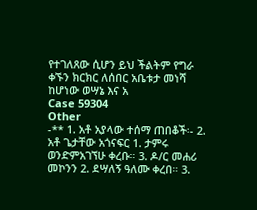የተገለጸው ሲሆን ይህ ችልትም የግራ ቀኙን ክርክር ለሰበር አቤቱታ መነሻ ከሆነው ወሣኔ እና አ
Case 59304
Other
-** 1. አቶ አያላው ተሰማ ጠበቆች፡- 2. አቶ ጌታቸው አጎናፍር 1. ታምሩ ወንድምአገኘሁ ቀረቡ። 3. ዶ/ር መሐሪ መኮንን 2. ደሣለኝ ዓለሙ ቀረበ። 3.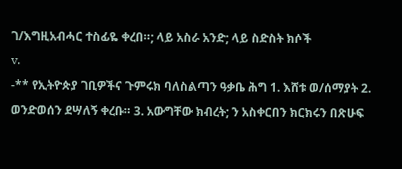ገ/እግዚአብሓር ተስፊዬ ቀረበ።; ላይ አስራ አንድ; ላይ ስድስት ክሶች
v.
-** የኢትዮጵያ ገቢዎችና ጉምሩክ ባለስልጣን ዓቃቤ ሕግ 1. እሸቱ ወ/ሰማያት 2. ወንድወሰን ደሣለኝ ቀረቡ። 3. አውግቸው ክብረት; ን አስቀርበን ክርክሩን በጽሁፍ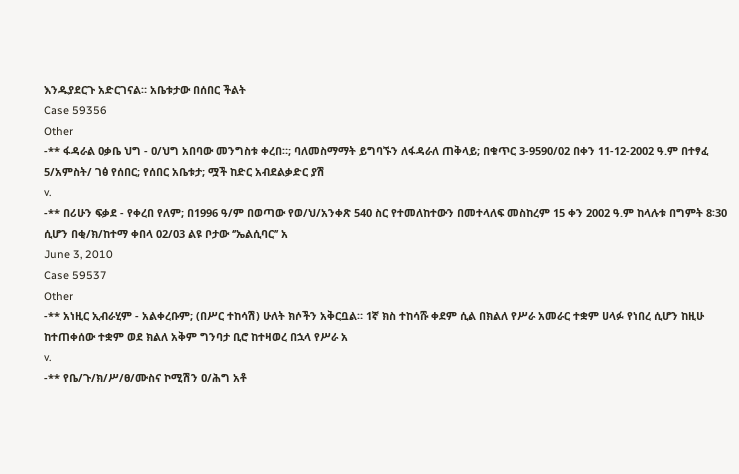እንዱያደርጉ አድርገናል። አቤቱታው በሰበር ችልት
Case 59356
Other
-** ፋዳራል ዐቃቤ ህግ - ዐ/ህግ አበባው መንግስቱ ቀረበ።; ባለመስማማት ይግባኙን ለፋዳራለ ጠቅላይ; በቁጥር 3-9590/02 በቀን 11-12-2002 ዓ.ም በተፃፈ 5/አምስት/ ገፅ የሰበር; የሰበር አቤቱታ; ሟች ከድር አብደልቃድር ያሽ
v.
-** በሪሁን ፍቃደ - የቀረበ የለም; በ1996 ዓ/ም በወጣው የወ/ህ/አንቀጽ 540 ስር የተመለከተውን በመተላለፍ መስከረም 15 ቀን 2002 ዓ.ም ከላሉቱ በግምት 8፡30 ሲሆን በቂ/ክ/ከተማ ቀበላ 02/03 ልዩ ቦታው ‘’ኤልሲባር’’ አ
June 3, 2010
Case 59537
Other
-** አነዚር ኢብራሂም - አልቀረቡም; (በሥር ተከሳሽ) ሁለት ክሶችን አቅርቧል። 1ኛ ክስ ተከሳሹ ቀደም ሲል በክልለ የሥራ አመራር ተቋም ሀላፉ የነበረ ሲሆን ከዚሁ ከተጠቀሰው ተቋም ወደ ክልለ አቅም ግንባታ ቢሮ ከተዛወረ በኋላ የሥራ አ
v.
-** የቤ/ጉ/ክ/ሥ/ፀ/ሙስና ኮሚሽን ዐ/ሕግ አቶ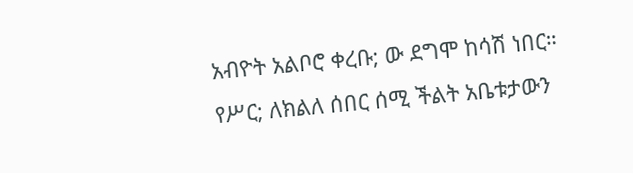አብዮት አልቦሮ ቀረቡ; ው ደግሞ ከሳሽ ነበር። የሥር; ለክልለ ሰበር ሰሚ ችልት አቤቱታውን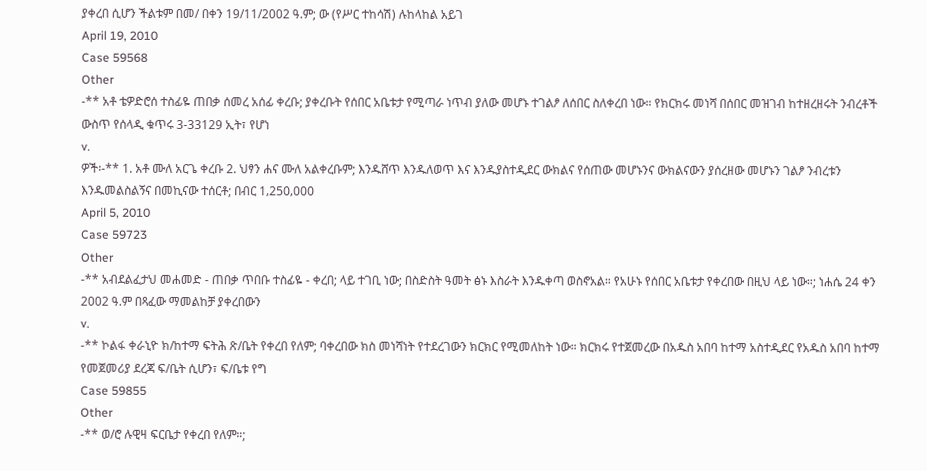ያቀረበ ሲሆን ችልቱም በመ/ በቀን 19/11/2002 ዓ.ም; ው (የሥር ተከሳሽ) ሉከላከል አይገ
April 19, 2010
Case 59568
Other
-** አቶ ቴዎድሮሰ ተስፊዬ ጠበቃ ሰመረ አሰፊ ቀረቡ; ያቀረቡት የሰበር አቤቱታ የሚጣራ ነጥብ ያለው መሆኑ ተገልፆ ለሰበር ስለቀረበ ነው። የክርክሩ መነሻ በሰበር መዝገብ ከተዘረዘሩት ንብረቶች ውስጥ የሰላዲ ቁጥሩ 3-33129 ኢት፣ የሆነ
v.
ዎች፡-** 1. አቶ ሙለ አርጌ ቀረቡ 2. ህፃን ሐና ሙለ አልቀረቡም; እንዱሸጥ እንዱለወጥ እና እንዱያስተዲደር ውክልና የሰጠው መሆኑንና ውክልናውን ያሰረዘው መሆኑን ገልፆ ንብረቱን እንዱመልስልኝና በመኪናው ተሰርቶ; በብር 1‚250‚000
April 5, 2010
Case 59723
Other
-** አብደልፈታህ መሐመድ - ጠበቃ ጥበቡ ተስፊዬ - ቀረበ; ላይ ተገቢ ነው; በስድስት ዓመት ፅኑ እስራት እንዱቀጣ ወስኖአል። የአሁኑ የሰበር አቤቱታ የቀረበው በዚህ ላይ ነው።; ነሐሴ 24 ቀን 2002 ዓ.ም በጻፈው ማመልከቻ ያቀረበውን
v.
-** ኮልፋ ቀራኒዮ ክ/ከተማ ፍትሕ ጽ/ቤት የቀረበ የለም; ባቀረበው ክስ መነሻነት የተደረገውን ክርክር የሚመለከት ነው። ክርክሩ የተጀመረው በአዱስ አበባ ከተማ አስተዲደር የአዱስ አበባ ከተማ የመጀመሪያ ደረጃ ፍ/ቤት ሲሆን፣ ፍ/ቤቱ የግ
Case 59855
Other
-** ወ/ሮ ሉዊዛ ፍርቤታ የቀረበ የለም።;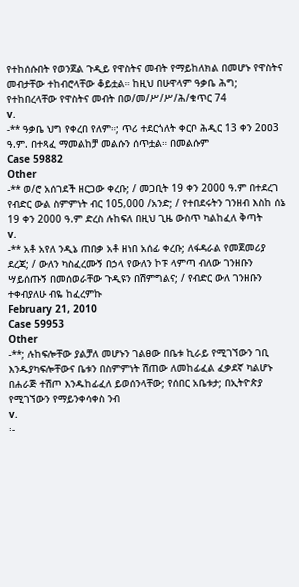የተከሰሱበት የወንጀል ጉዲይ የዋስትና መብት የማይከለክል በመሆኑ የዋስትና መብታቸው ተከብሮላቸው ቆይቷል። ከዚህ በሁዋላም ዓቃቤ ሕግ; የተከበረላቸው የዋስትና መብት በወ/መ/ሥ/ሥ/ሕ/ቁጥር 74
v.
-** ዓቃቤ ህግ የቀረበ የለም።; ጥሪ ተደርጎለት ቀርቦ ሕዲር 13 ቀን 2ዐዐ3 ዓ.ም. በተጻፈ ማመልከቻ መልሱን ሰጥቷል። በመልሱም
Case 59882
Other
-** ወ/ሮ አሰገደች ዘርጋው ቀረቡ; / መጋቢት 19 ቀን 2000 ዓ.ም በተደረገ የብድር ውል ስምምነት ብር 105‚000 /አንድ; / የተበደሩትን ገንዘብ እስከ ሰኔ 19 ቀን 2000 ዓ.ም ድረስ ሉከፍለ በዚህ ጊዜ ውስጥ ካልከፈለ ቅጣት
v.
-** አቶ አየለ ንዲኔ ጠበቃ አቶ ዘነበ አሰፊ ቀረቡ; ለፋዳራል የመጀመሪያ ደረጃ; / ውለን ካስፈረሙኝ በኃላ የውለን ኮፑ ላምጣ ብለው ገንዘቡን ሣይሰጡኝ በመሰወራቸው ጉዲዩን በሽምግልና; / የብድር ውለ ገንዘቡን ተቀብያለሁ ብዬ ከፈረምኩ
February 21, 2010
Case 59953
Other
-**; ሉከፍሎቸው ያልቻለ መሆኑን ገልፀው በቤቱ ኪራይ የሚገኘውን ገቢ እንዱያካፍሎቸውና ቤቱን በስምምነት ሽጠው ለመከፊፈል ፈቃደኛ ካልሆኑ በሐራጅ ተሽጦ እንዱከፊፈለ ይወሰንላቸው; የሰበር አቤቱታ; በኢትዮጵያ የሚገኘውን የማይንቀሳቀስ ንብ
v.
፡-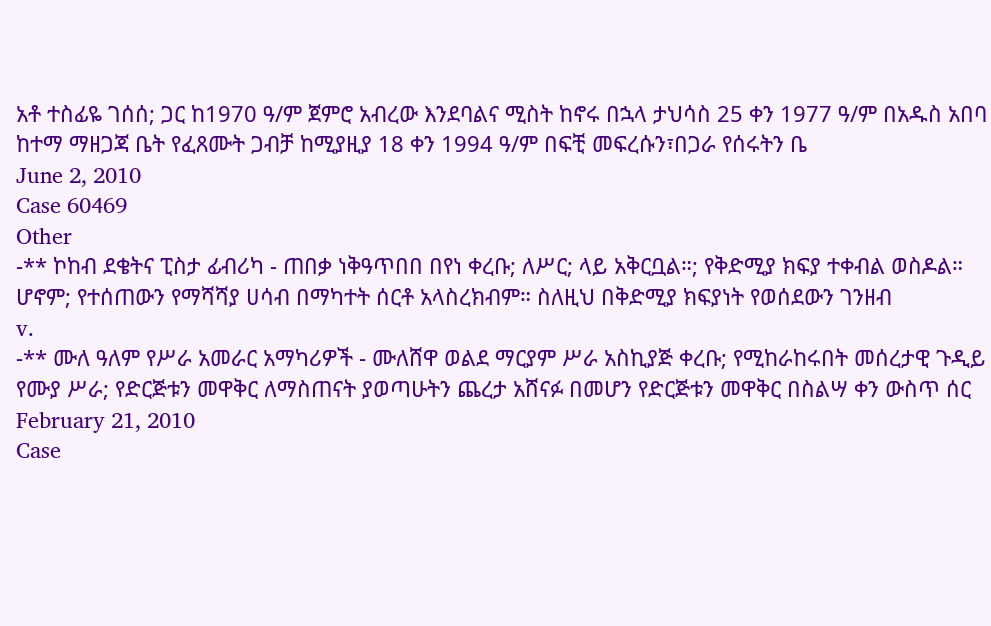አቶ ተስፊዬ ገሰሰ; ጋር ከ1970 ዓ/ም ጀምሮ አብረው እንደባልና ሚስት ከኖሩ በኋላ ታህሳስ 25 ቀን 1977 ዓ/ም በአዱስ አበባ ከተማ ማዘጋጃ ቤት የፈጸሙት ጋብቻ ከሚያዚያ 18 ቀን 1994 ዓ/ም በፍቺ መፍረሱን፣በጋራ የሰሩትን ቤ
June 2, 2010
Case 60469
Other
-** ኮከብ ደቄትና ፒስታ ፊብሪካ - ጠበቃ ነቅዓጥበበ በየነ ቀረቡ; ለሥር; ላይ አቅርቧል።; የቅድሚያ ክፍያ ተቀብል ወስዶል። ሆኖም; የተሰጠውን የማሻሻያ ሀሳብ በማካተት ሰርቶ አላስረክብም። ስለዚህ በቅድሚያ ክፍያነት የወሰደውን ገንዘብ
v.
-** ሙለ ዓለም የሥራ አመራር አማካሪዎች - ሙለሸዋ ወልደ ማርያም ሥራ አስኪያጅ ቀረቡ; የሚከራከሩበት መሰረታዊ ጉዲይ የሙያ ሥራ; የድርጅቱን መዋቅር ለማስጠናት ያወጣሁትን ጨረታ አሸናፉ በመሆን የድርጅቱን መዋቅር በስልሣ ቀን ውስጥ ሰር
February 21, 2010
Case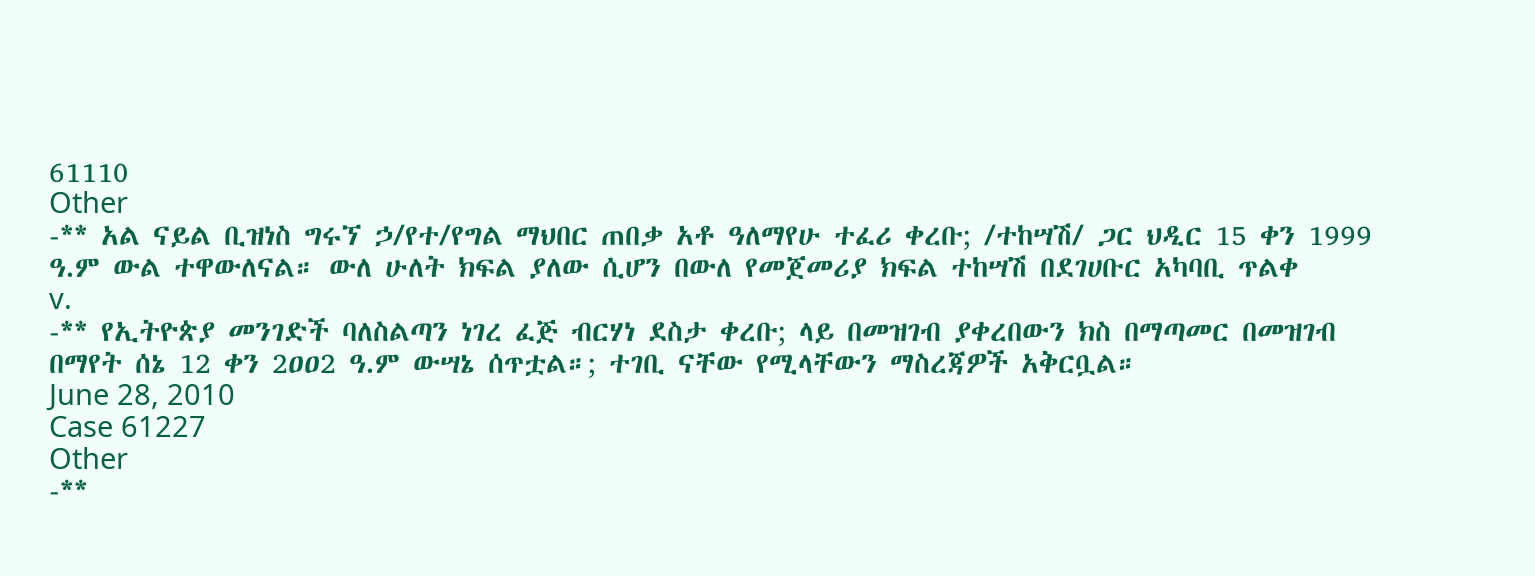61110
Other
-** አል ናይል ቢዝነስ ግሩኘ ኃ/የተ/የግል ማህበር ጠበቃ አቶ ዓለማየሁ ተፈሪ ቀረቡ; /ተከሣሽ/ ጋር ህዲር 15 ቀን 1999 ዓ.ም ውል ተዋውለናል። ውለ ሁለት ክፍል ያለው ሲሆን በውለ የመጀመሪያ ክፍል ተከሣሽ በደገሀቡር አካባቢ ጥልቀ
v.
-** የኢትዮጵያ መንገድች ባለስልጣን ነገረ ፈጅ ብርሃነ ደስታ ቀረቡ; ላይ በመዝገብ ያቀረበውን ክስ በማጣመር በመዝገብ በማየት ሰኔ 12 ቀን 2ዐዐ2 ዓ.ም ውሣኔ ሰጥቷል።; ተገቢ ናቸው የሚላቸውን ማስረጃዎች አቅርቧል።
June 28, 2010
Case 61227
Other
-**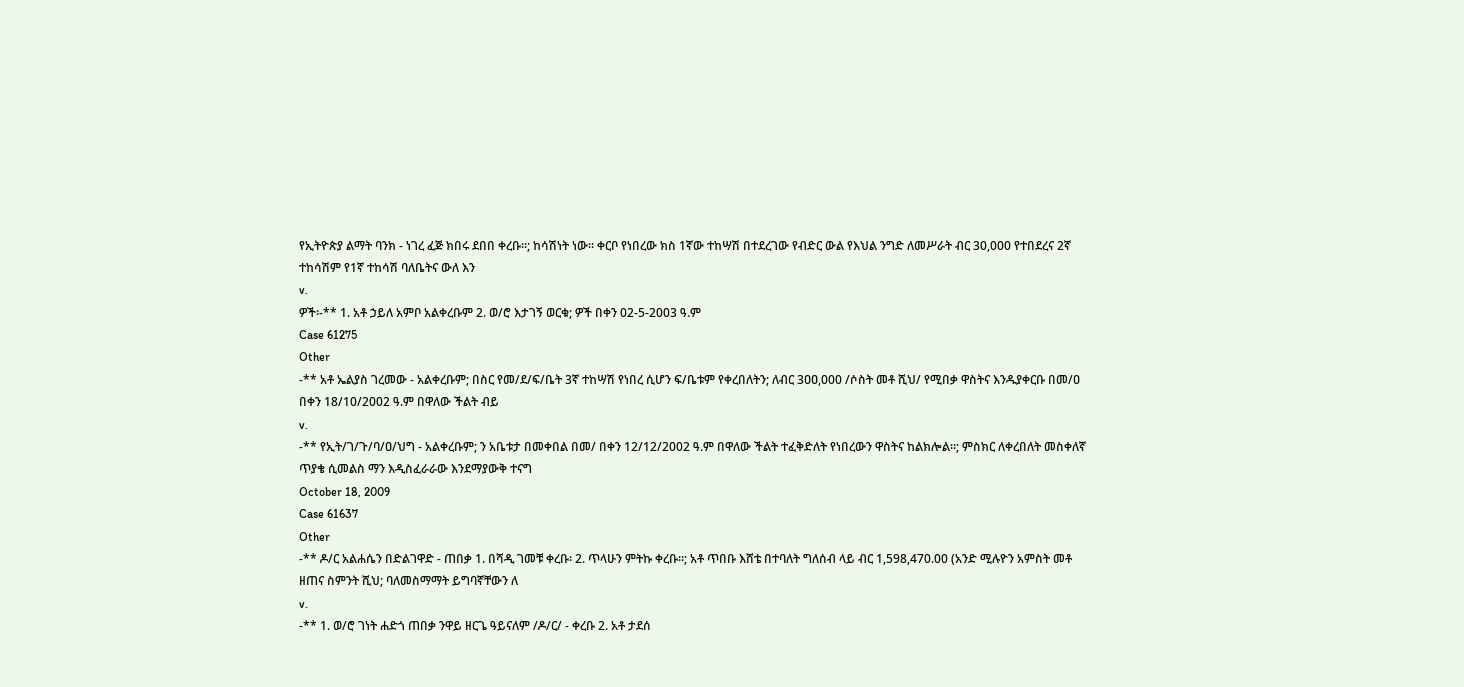የኢትዮጵያ ልማት ባንክ - ነገረ ፈጅ ክበሩ ደበበ ቀረቡ።; ከሳሽነት ነው። ቀርቦ የነበረው ክስ 1ኛው ተከሣሽ በተደረገው የብድር ውል የእህል ንግድ ለመሥራት ብር 30,000 የተበደረና 2ኛ ተከሳሽም የ1ኛ ተከሳሽ ባለቤትና ውለ እን
v.
ዎች፡-** 1. አቶ ኃይለ አምቦ አልቀረቡም 2. ወ/ሮ እታገኝ ወርቁ; ዎች በቀን 02-5-2003 ዓ.ም
Case 61275
Other
-** አቶ ኤልያስ ገረመው - አልቀረቡም; በስር የመ/ደ/ፍ/ቤት 3ኛ ተከሣሽ የነበረ ሲሆን ፍ/ቤቱም የቀረበለትን; ለብር 3ዐዐ,000 /ሶስት መቶ ሺህ/ የሚበቃ ዋስትና እንዱያቀርቡ በመ/ዐ በቀን 18/10/2002 ዓ.ም በዋለው ችልት ብይ
v.
-** የኢት/ገ/ጉ/ባ/ዐ/ህግ - አልቀረቡም; ን አቤቱታ በመቀበል በመ/ በቀን 12/12/2002 ዓ.ም በዋለው ችልት ተፈቅድለት የነበረውን ዋስትና ከልክሎል።; ምስክር ለቀረበለት መስቀለኛ ጥያቄ ሲመልስ ማን እዲስፈራራው እንደማያውቅ ተናግ
October 18, 2009
Case 61637
Other
-** ዶ/ር አልሐሴን በድልገዋድ - ጠበቃ 1. በሻዲ ገመቹ ቀረቡ፡ 2. ጥላሁን ምትኩ ቀረቡ።; አቶ ጥበቡ እሸቴ በተባለት ግለሰብ ላይ ብር 1,598,470.00 (አንድ ሚሉዮን አምስት መቶ ዘጠና ስምንት ሺህ; ባለመስማማት ይግባኛቸውን ለ
v.
-** 1. ወ/ሮ ገነት ሐድጎ ጠበቃ ንዋይ ዘርጌ ዓይናለም /ዶ/ር/ - ቀረቡ 2. አቶ ታደሰ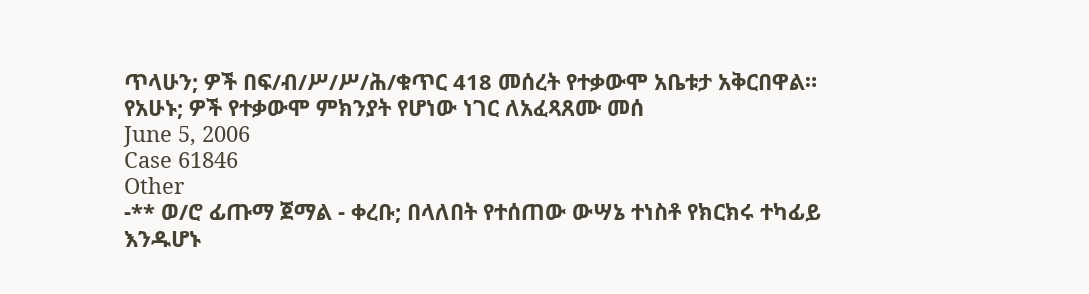ጥላሁን; ዎች በፍ/ብ/ሥ/ሥ/ሕ/ቁጥር 418 መሰረት የተቃውሞ አቤቱታ አቅርበዋል። የአሁኑ; ዎች የተቃውሞ ምክንያት የሆነው ነገር ለአፈጻጸሙ መሰ
June 5, 2006
Case 61846
Other
-** ወ/ሮ ፊጡማ ጀማል - ቀረቡ; በላለበት የተሰጠው ውሣኔ ተነስቶ የክርክሩ ተካፊይ እንዱሆኑ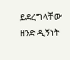ይደረግላቸው ዘንድ ዲኝነት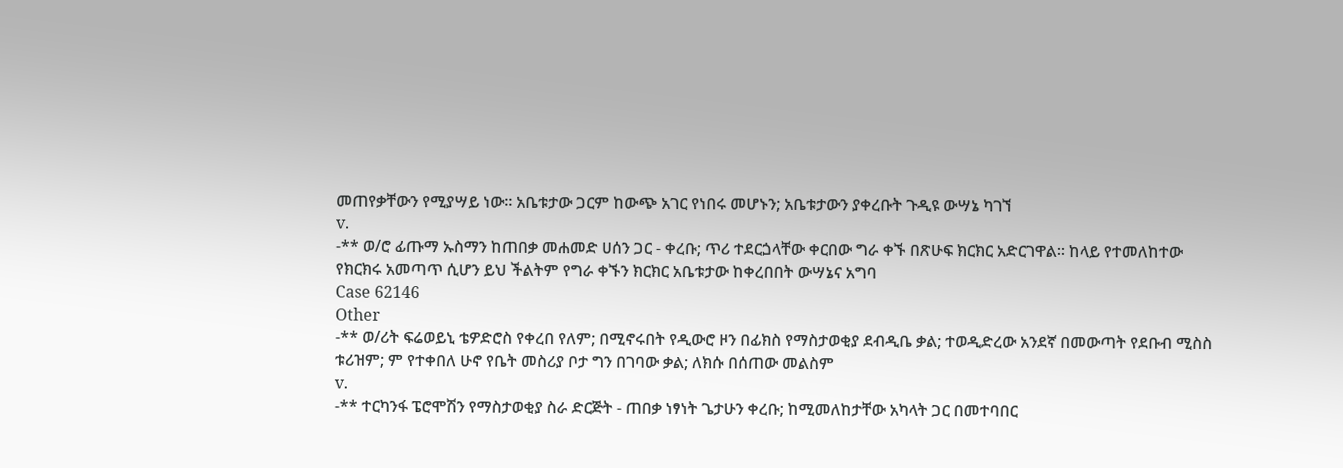መጠየቃቸውን የሚያሣይ ነው። አቤቱታው ጋርም ከውጭ አገር የነበሩ መሆኑን; አቤቱታውን ያቀረቡት ጉዲዩ ውሣኔ ካገኘ
v.
-** ወ/ሮ ፊጡማ ኡስማን ከጠበቃ መሐመድ ሀሰን ጋር - ቀረቡ; ጥሪ ተደርጏላቸው ቀርበው ግራ ቀኙ በጽሁፍ ክርክር አድርገዋል። ከላይ የተመለከተው የክርክሩ አመጣጥ ሲሆን ይህ ችልትም የግራ ቀኙን ክርክር አቤቱታው ከቀረበበት ውሣኔና አግባ
Case 62146
Other
-** ወ/ሪት ፍሬወይኒ ቴዎድሮስ የቀረበ የለም; በሚኖሩበት የዲውሮ ዞን በፊክስ የማስታወቂያ ደብዲቤ ቃል; ተወዲድረው አንደኛ በመውጣት የደቡብ ሚስስ ቱሪዝም; ም የተቀበለ ሁኖ የቤት መስሪያ ቦታ ግን በገባው ቃል; ለክሱ በሰጠው መልስም
v.
-** ተርካንፋ ፔሮሞሽን የማስታወቂያ ስራ ድርጅት - ጠበቃ ነፃነት ጌታሁን ቀረቡ; ከሚመለከታቸው አካላት ጋር በመተባበር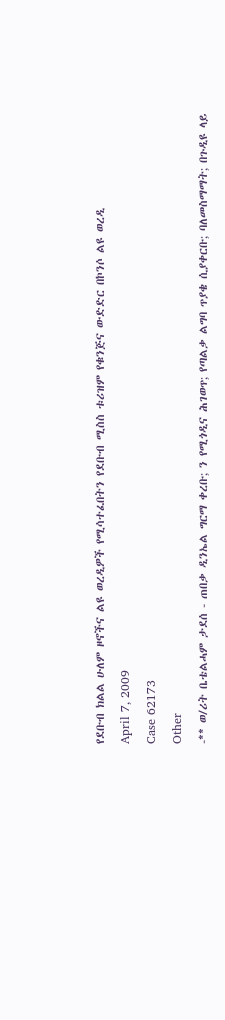የደቡብ ክልል ሁለም ዞኖችና ልዩ ወረዲዎች የሚሳተፈበትን የደቡብ ሚስስ ቱሪዝም የቁንጅና ውድድር በኮንሶ ልዩ ወረዲ
April 7, 2009
Case 62173
Other
-** ወ/ሪት ቤቴልሓም ታደሰ - ጠበቃ ዲንኤል ግርማ ቀረቡ; ን የሚጎዲና ሕገወጥ; የጣልቃ ልግባ ጥያቄ ሲያቀርቡ; ባለመስማማት; በጉዲዩ ላይ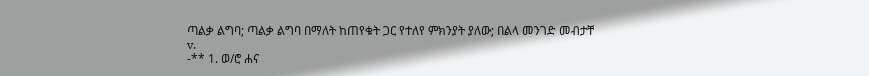ጣልቃ ልግባ; ጣልቃ ልግባ በማለት ከጠየቁት ጋር የተለየ ምክንያት ያለው; በልላ መንገድ መብታቸ
v.
-** 1. ወ/ሮ ሐና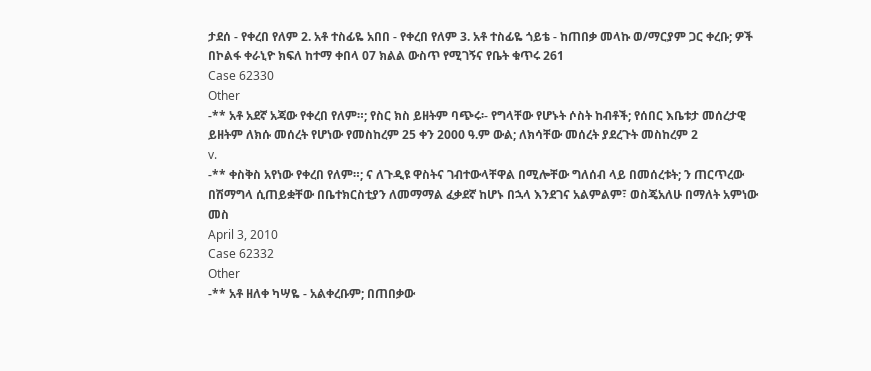ታደሰ - የቀረበ የለም 2. አቶ ተስፊዬ አበበ - የቀረበ የለም 3. አቶ ተስፊዬ ጎይቴ - ከጠበቃ መላኩ ወ/ማርያም ጋር ቀረቡ; ዎች በኮልፋ ቀራኒዮ ክፍለ ከተማ ቀበላ 07 ክልል ውስጥ የሚገኝና የቤት ቁጥሩ 261
Case 62330
Other
-** አቶ አደኛ አጃው የቀረበ የለም።; የስር ክስ ይዘትም ባጭሩ፡- የግላቸው የሆኑት ሶስት ከብቶች; የሰበር እቤቱታ መሰረታዊ ይዘትም ለክሱ መሰረት የሆነው የመስከረም 25 ቀን 2000 ዓ.ም ውል; ለክሳቸው መሰረት ያደረጉት መስከረም 2
v.
-** ቀስቅስ አየነው የቀረበ የለም።; ና ለጉዲዩ ዋስትና ገብተውላቸዋል በሚሎቸው ግለሰብ ላይ በመሰረቱት; ን ጠርጥረው በሽማግላ ሲጠይቋቸው በቤተክርስቲያን ለመማማል ፈቃደኛ ከሆኑ በኋላ እንደገና አልምልም፣ ወስጄአለሁ በማለት አምነው መስ
April 3, 2010
Case 62332
Other
-** አቶ ዘለቀ ካሣዬ - አልቀረቡም; በጠበቃው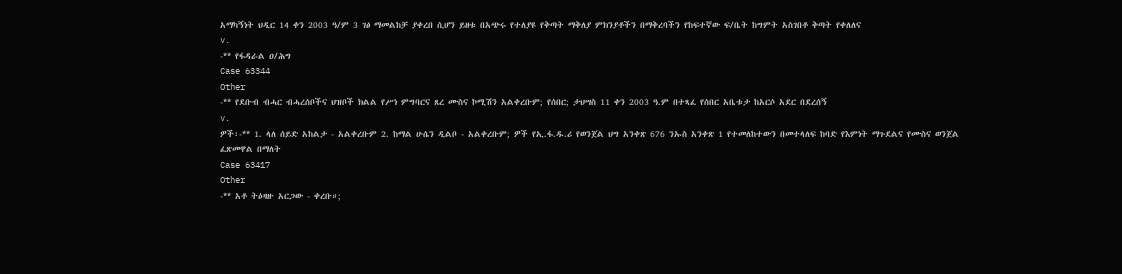አማካኝነት ህዲር 14 ቀን 2003 ዓ/ም 3 ገፅ ማመልከቻ ያቀረበ ሲሆን ይዘቱ በአጭሩ የተለያዩ የቅጣት ማቅለያ ምክንያቶችን በማቅረባችን የከፍተኛው ፍ/ቤት ከግምት አስገበቶ ቅጣት የቀለለና
v.
-** የፋዳራል ዐ/ሕግ
Case 63344
Other
-** የደቡብ ብሓር ብሓረሰቦችና ህዝቦች ክልል የሥነ ምግባርና ጸረ ሙስና ኮሚሽን አልቀረቡም; የሰበር; ታህሣስ 11 ቀን 2003 ዓ.ም በተጻፈ የሰበር አቤቱታ ከአርሶ አደር በደረሰኝ
v.
ዎች፡-** 1. ላለ ሰይድ አከልታ - አልቀረቡም 2. ከማል ሁሴን ዲልቦ - አልቀረቡም; ዎች የኢ.ፋ.ዱ.ሪ የወንጀል ህግ አንቀጽ 676 ንኡስ አንቀጽ 1 የተመለከተውን በመተላለፍ ከባድ የእምነት ማጉደልና የሙስና ወንጀል ፈጽመዋል በማለት
Case 63417
Other
-** አቶ ትዕዛዙ አርጋው - ቀረቡ።;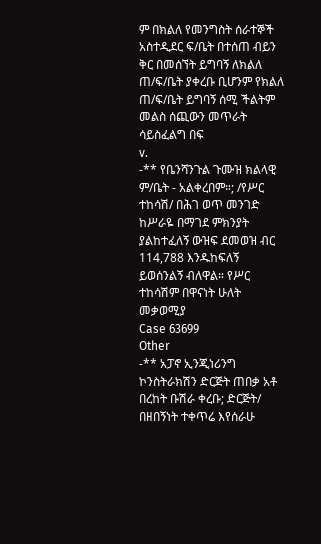ም በክልለ የመንግስት ሰራተኞች አስተዲደር ፍ/ቤት በተሰጠ ብይን ቅር በመሰኘት ይግባኝ ለክልለ ጠ/ፍ/ቤት ያቀረቡ ቢሆንም የክልለ ጠ/ፍ/ቤት ይግባኝ ሰሚ ችልትም መልስ ሰጪውን መጥራት ሳይስፈልግ በፍ
v.
-** የቤንሻንጉል ጉሙዝ ክልላዊ ም/ቤት - አልቀረበም።; /የሥር ተከሳሽ/ በሕገ ወጥ መንገድ ከሥራዬ በማገደ ምክንያት ያልከተፈለኝ ውዝፍ ደመወዝ ብር 114,788 እንዱከፍለኝ ይወሰንልኝ ብለዋል። የሥር ተከሳሽም በዋናነት ሁለት መቃወሚያ
Case 63699
Other
-** አፓኖ ኢንጂነሪንግ ኮንስትራክሽን ድርጅት ጠበቃ አቶ በረከት ቡሽራ ቀረቡ; ድርጅት/ በዘበኝነት ተቀጥሬ እየሰራሁ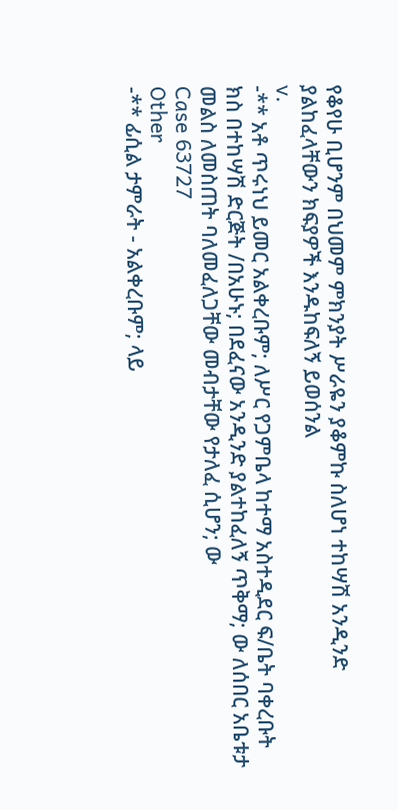የቆየሁ ቢሆንም በህመም ምክንያት ሥራዬን ያቆምኩ ስለሆነ ተከሣሽ አንዲንድ ያልከፈላቸውን ክፍያዎች እንዱከፍለኝ ይወሰንል
v.
-** አቶ ጥሩነህ ይመር አልቀረቡም; ለሥር የጋምቤላ ከተማ አስተዲደር ፍ/ቤት ባቀረቡት ክስ በተከሣሽ ድርጅት /በአሁኑ; በደፈናው አንዲንድ ያልተከፈለኝ ጥቅማ; ው ለሰበር አቤቱታ መልስ ለመስጠት ባለመፈለጋቸው መብታቸው የታለፈ ሲሆን; ው
Case 63727
Other
-** ፊሲል ታምራት - አልቀረቡም; ላይ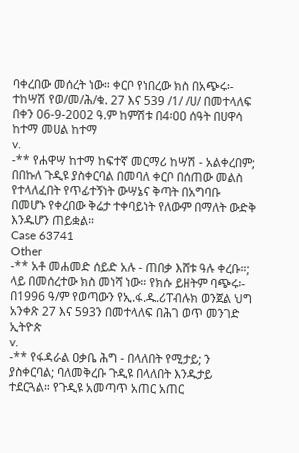ባቀረበው መሰረት ነው። ቀርቦ የነበረው ክስ በአጭሩ፡- ተከሣሽ የወ/መ/ሕ/ቁ. 27 እና 539 /1/ /ሀ/ በመተላለፍ በቀን 06-9-2002 ዓ.ም ከምሽቱ በ4፡ዐዐ ሰዓት በሀዋሳ ከተማ መሀል ከተማ
v.
-** የሐዋሣ ከተማ ከፍተኛ መርማሪ ከሣሽ - አልቀረበም; በበኩለ ጉዲዩ ያስቀርባል በመባለ ቀርቦ በሰጠው መልስ የተላለፈበት የጥፊተኝነት ውሣኔና ቅጣት በአግባቡ በመሆኑ የቀረበው ቅሬታ ተቀባይነት የለውም በማለት ውድቅ እንዱሆን ጠይቋል።
Case 63741
Other
-** አቶ መሐመድ ሰይድ አሉ - ጠበቃ እሸቱ ዓሉ ቀረቡ።; ላይ በመሰረተው ክስ መነሻ ነው። የክሱ ይዘትም ባጭሩ፡- በ1996 ዓ/ም የወጣውን የኢ.ፋ.ዱ.ሪፐብሉክ ወንጀል ህግ አንቀጽ 27 እና 593ን በመተላለፍ በሕገ ወጥ መንገድ ኢትዮጵ
v.
-** የፋዳራል ዐቃቤ ሕግ - በላለበት የሚታይ; ን ያስቀርባል; ባለመቅረቡ ጉዲዩ በላለበት እንዱታይ ተደርጓል። የጉዲዩ አመጣጥ አጠር አጠር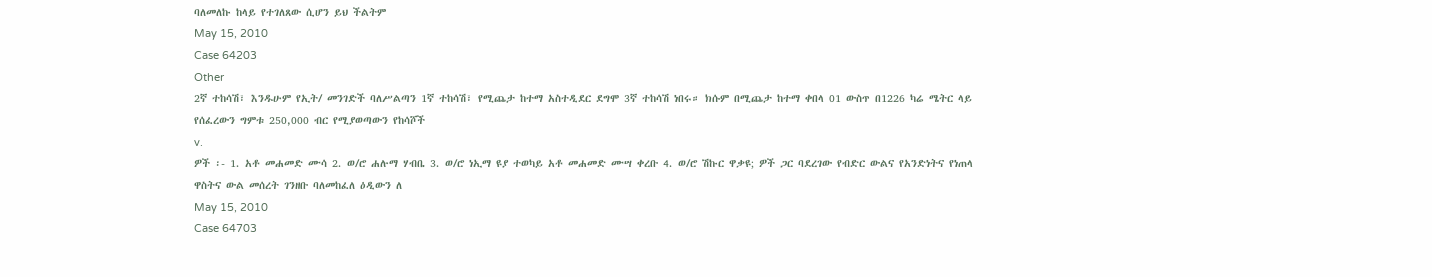ባለመለኩ ከላይ የተገለጸው ሲሆን ይህ ችልትም
May 15, 2010
Case 64203
Other
2ኛ ተከሳሽ፣ እንዱሁም የኢት/ መንገድች ባለሥልጣን 1ኛ ተከሳሽ፣ የሚጨታ ከተማ አስተዲደር ደግሞ 3ኛ ተከሳሽ ነበሩ። ክሱም በሚጨታ ከተማ ቀበላ 01 ውስጥ በ1226 ካሬ ሜትር ላይ የሰፈረውን ግምቱ 250,000 ብር የሚያወጣውን የከሳሾች
v.
ዎች ፡- 1. አቶ መሐመድ ሙሳ 2. ወ/ሮ ሐሉማ ሃብቤ 3. ወ/ሮ ነኢማ ዩያ ተወካይ አቶ መሐመድ ሙሣ ቀረቡ 4. ወ/ሮ ሽኩር ዋቃዩ; ዎች ጋር ባደረገው የብድር ውልና የአንድነትና የነጠላ ዋስትና ውል መሰረት ገንዘቡ ባለመከፈለ ዕዲውን ለ
May 15, 2010
Case 64703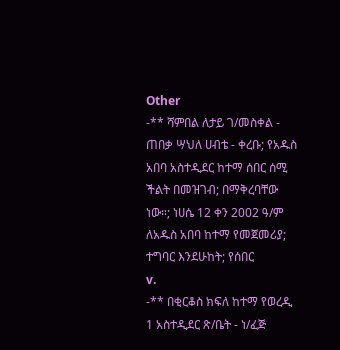Other
-** ሻምበል ለታይ ገ/መስቀል - ጠበቃ ሣህለ ሀብቴ - ቀረቡ; የአዱስ አበባ አስተዲደር ከተማ ሰበር ሰሚ ችልት በመዝገብ; በማቅረባቸው ነው።; ነሀሴ 12 ቀን 2002 ዓ/ም ለአዱስ አበባ ከተማ የመጀመሪያ; ተግባር እንደሁከት; የሰበር
v.
-** በቂርቆስ ክፍለ ከተማ የወረዲ 1 አስተዲደር ጽ/ቤት - ነ/ፈጅ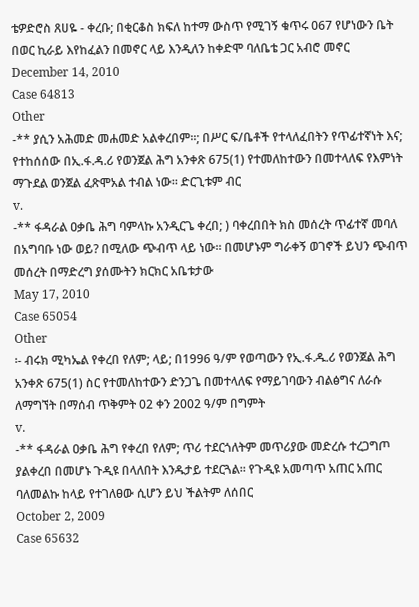ቴዎድሮስ ጸሀዬ - ቀረቡ; በቂርቆስ ክፍለ ከተማ ውስጥ የሚገኝ ቁጥሩ 067 የሆነውን ቤት በወር ኪራይ እየከፈልን በመኖር ላይ እንዲለን ከቀድሞ ባለቤቴ ጋር አብሮ መኖር
December 14, 2010
Case 64813
Other
-** ያሲን አሕመድ መሐመድ አልቀረበም።; በሥር ፍ/ቤቶች የተላለፈበትን የጥፊተኛነት እና; የተከሰሰው በኢ.ፋ.ዳ.ሪ የወንጀል ሕግ አንቀጽ 675(1) የተመለከተውን በመተላለፍ የእምነት ማጉደል ወንጀል ፈጽሞአል ተብል ነው። ድርጊቱም ብር
v.
-** ፋዳራል ዐቃቤ ሕግ ባምላኩ አንዲርጌ ቀረበ; ) ባቀረበበት ክስ መሰረት ጥፊተኛ መባለ በአግባቡ ነው ወይ? በሚለው ጭብጥ ላይ ነው። በመሆኑም ግራቀኝ ወገኖች ይህን ጭብጥ መሰረት በማድረግ ያሰሙትን ክርክር አቤቱታው
May 17, 2010
Case 65054
Other
፡- ብሩክ ሚካኤል የቀረበ የለም; ላይ; በ1996 ዓ/ም የወጣውን የኢ.ፋ.ዱ.ሪ የወንጀል ሕግ አንቀጽ 675(1) ስር የተመለከተውን ድንጋጌ በመተላለፍ የማይገባውን ብልፅግና ለራሱ ለማግኘት በማሰብ ጥቅምት 02 ቀን 2002 ዓ/ም በግምት
v.
-** ፋዳራል ዐቃቤ ሕግ የቀረበ የለም; ጥሪ ተደርጎለትም መጥሪያው መድረሱ ተረጋግጦ ያልቀረበ በመሆኑ ጉዲዩ በላለበት እንዱታይ ተደርጓል። የጉዲዩ አመጣጥ አጠር አጠር ባለመልኩ ከላይ የተገለፀው ሲሆን ይህ ችልትም ለሰበር
October 2, 2009
Case 65632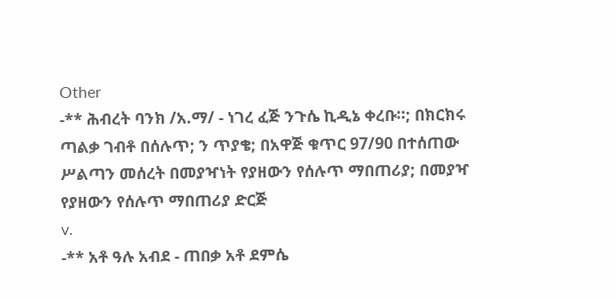Other
-** ሕብረት ባንክ /አ.ማ/ - ነገረ ፈጅ ንጉሴ ኪዲኔ ቀረቡ።; በክርክሩ ጣልቃ ገብቶ በሰሉጥ; ን ጥያቄ; በአዋጅ ቁጥር 97/90 በተሰጠው ሥልጣን መሰረት በመያዣነት የያዘውን የሰሉጥ ማበጠሪያ; በመያዣ የያዘውን የሰሉጥ ማበጠሪያ ድርጅ
v.
-** አቶ ዓሉ አብደ - ጠበቃ አቶ ደምሴ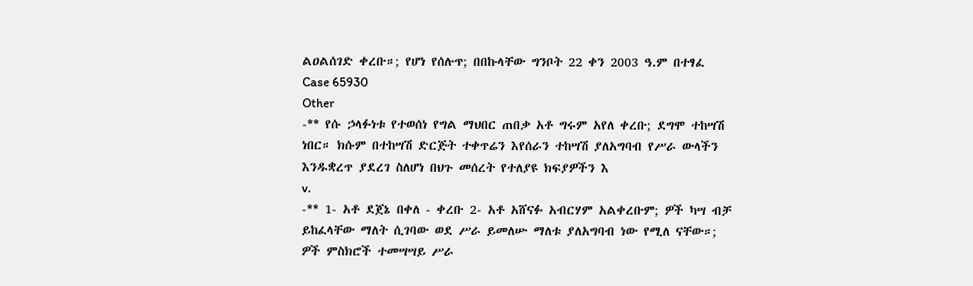ልዐልሰገድ ቀረቡ።; የሆነ የሰሉጥ; በበኩላቸው ግንቦት 22 ቀን 2003 ዓ.ም በተፃፈ
Case 65930
Other
-** የሱ ኃላፉነቱ የተወሰነ የግል ማህበር ጠበቃ አቶ ግሩም አየለ ቀረቡ; ደግሞ ተከሣሽ ነበር። ክሱም በተከሣሽ ድርጅት ተቀጥሬን እየሰራን ተከሣሽ ያለአግባብ የሥራ ውላችን እንዱቋረጥ ያደረገ ስለሆነ በህጉ መሰረት የተለያዩ ክፍያዎችን እ
v.
-** 1- አቶ ደጀኔ በቀለ - ቀረቡ 2- አቶ አሸናፉ አብርሃም አልቀረቡም; ዎች ካሣ ብቻ ይከፈላቸው ማለት ሲገባው ወደ ሥራ ይመለሡ ማለቱ ያለአግባብ ነው የሚለ ናቸው።; ዎች ምስክሮች ተመሣሣይ ሥራ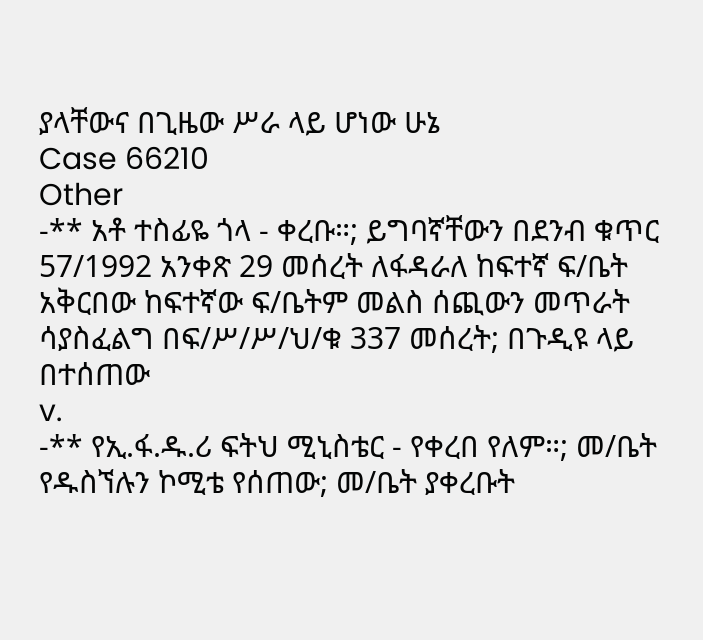ያላቸውና በጊዜው ሥራ ላይ ሆነው ሁኔ
Case 66210
Other
-** አቶ ተስፊዬ ጎላ - ቀረቡ።; ይግባኛቸውን በደንብ ቁጥር 57/1992 አንቀጽ 29 መሰረት ለፋዳራለ ከፍተኛ ፍ/ቤት አቅርበው ከፍተኛው ፍ/ቤትም መልስ ሰጪውን መጥራት ሳያስፈልግ በፍ/ሥ/ሥ/ህ/ቁ 337 መሰረት; በጉዲዩ ላይ በተሰጠው
v.
-** የኢ.ፋ.ዱ.ሪ ፍትህ ሚኒስቴር - የቀረበ የለም።; መ/ቤት የዱስኘሉን ኮሚቴ የሰጠው; መ/ቤት ያቀረቡት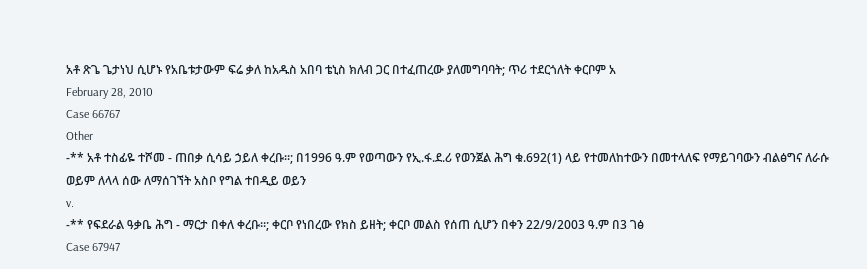አቶ ጽጌ ጌታነህ ሲሆኑ የአቤቱታውም ፍሬ ቃለ ከአዱስ አበባ ቴኒስ ክለብ ጋር በተፈጠረው ያለመግባባት; ጥሪ ተደርጎለት ቀርቦም አ
February 28, 2010
Case 66767
Other
-** አቶ ተስፊዬ ተሾመ - ጠበቃ ሲሳይ ኃይለ ቀረቡ።; በ1996 ዓ.ም የወጣውን የኢ.ፋ.ደ.ሪ የወንጀል ሕግ ቁ.692(1) ላይ የተመለከተውን በመተላለፍ የማይገባውን ብልፅግና ለራሱ ወይም ለላላ ሰው ለማሰገኘት አስቦ የግል ተበዲይ ወይን
v.
-** የፍደራል ዓቃቤ ሕግ - ማርታ በቀለ ቀረቡ።; ቀርቦ የነበረው የክስ ይዘት; ቀርቦ መልስ የሰጠ ሲሆን በቀን 22/9/2003 ዓ.ም በ3 ገፅ
Case 67947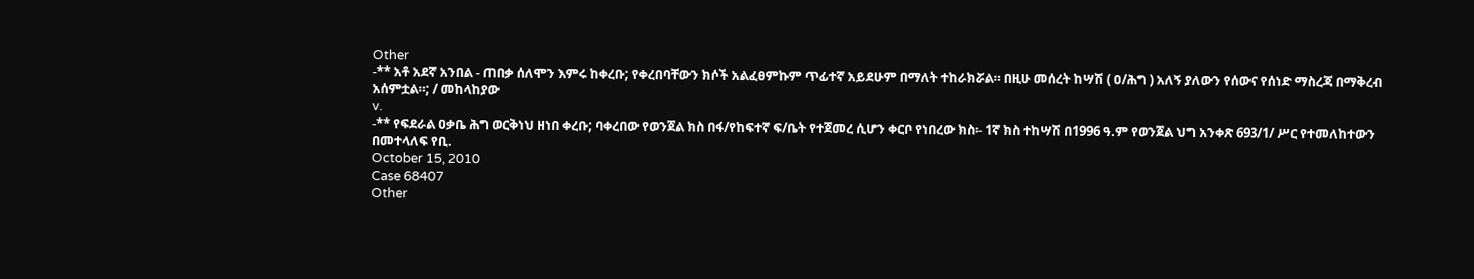Other
-** አቶ አደኛ አንበል - ጠበቃ ሰለሞን እምሩ ከቀረቡ; የቀረበባቸውን ክሶች አልፈፀምኩም ጥፊተኛ አይደሁም በማለት ተከራክሯል። በዚሁ መሰረት ከሣሽ ( ዐ/ሕግ ) አለኝ ያለውን የሰውና የሰነድ ማስረጃ በማቅረብ አሰምቷል።; / መከላከያው
v.
-** የፍደራል ዐቃቤ ሕግ ወርቅነህ ዘነበ ቀረቡ; ባቀረበው የወንጀል ክስ በፋ/የከፍተኛ ፍ/ቤት የተጀመረ ሲሆን ቀርቦ የነበረው ክስ፡- 1ኛ ክስ ተከሣሽ በ1996 ዓ.ም የወንጀል ህግ አንቀጽ 693/1/ ሥር የተመለከተውን በመተላለፍ የቢ.
October 15, 2010
Case 68407
Other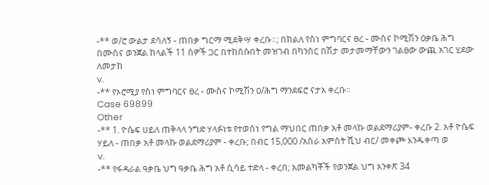-** ወ/ሮ ውልታ ደሳለኝ - ጠበቃ ግርማ ሚደቅሣ ቀረቡ።; በክልለ የስነ ምግባርና ፀረ - ሙስና ኮሚሽን ዐቃቤ ሕግ በሙስና ወንጀል ከላልች 11 ሰዎች ጋር በተከሰሱበት መዝገብ በካንሰር በሽታ መታመማቸውን ገልፀው ውጪ አገር ሂደው ለመታከ
v.
-** የኦሮሚያ የስነ ምግባርና ፀረ - ሙስና ኮሚሽን ዐ/ሕግ ማንደፍሮ ናታአ ቀረቡ።
Case 69899
Other
-** 1. ዮሴፍ ሀይለ ጠቅላላ ንግድ ሃላፉነቱ የተወሰነ የግል ማህበር ጠበቃ አቶ መላኩ ወልደማሪያም- ቀረቡ 2. አቶ ዮሴፍ ሃይለ - ጠበቃ አቶ መላኩ ወልደማሪያም - ቀረቡ; በብር 15,000 /አስራ አምስት ሺህ ብር/ መቀጮ እንዱቀጣ ወ
v.
-** የፋዳራል ዓቃቤ ህግ ዓቃቤ ሕግ አቶ ሲሳይ ተድላ - ቀረበ; አመልካቾች የወንጀል ህግ አንቀጽ 34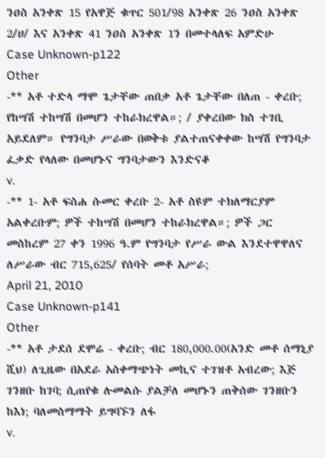ንዐስ አንቀጽ 15 የአዋጅ ቁጥር 501/98 አንቀጽ 26 ንዐስ አንቀጽ 2/ሀ/ እና አንቀጽ 41 ንዐስ አንቀጽ 1ን በመተላለፍ አምድሁ
Case Unknown-p122
Other
-** አቶ ተድላ ማሞ ጌታቸው ጠበቃ አቶ ጌታቸው በለጠ - ቀረቡ; የከሣሽ ተከሣሽ በመሆን ተከራክረዋል።; / ያቀረበው ክስ ተገቢ አይደለም። የግንባታ ሥራው በወቅቱ ያልተጠናቀቀው ከሣሽ የግንባታ ፈቃድ የላለው በመሆኑና ግንባታውን እንድናቆ
v.
-** 1- አቶ ፍስሐ ሱመር ቀረቡ 2- አቶ ስዩም ተክለማርያም አልቀረቡም; ዎች ተከሣሽ በመሆን ተከራክረዋል።; ዎች ጋር መስከረም 27 ቀን 1996 ዓ.ም የግንባታ የሥራ ውል እንደተዋዋለና ለሥራው ብር 715,625/ የሰባት መቶ አሥራ;
April 21, 2010
Case Unknown-p141
Other
-** አቶ ታደሰ ደሞሬ - ቀረቡ; ብር 180,000.00(አንድ መቶ ሰማኒያ ሺህ) ለጊዜው በአደራ አስቀማጭነት መኪና ተገዝቶ አብረው; እጅ ገንዘቡ ከገባ; ሲጠየቁ ሉመልሱ ያልቻለ መሆኑን ጠቅሰው ገንዘቡን ከእነ; ባለመስማማት ይግባኙን ለፋ
v.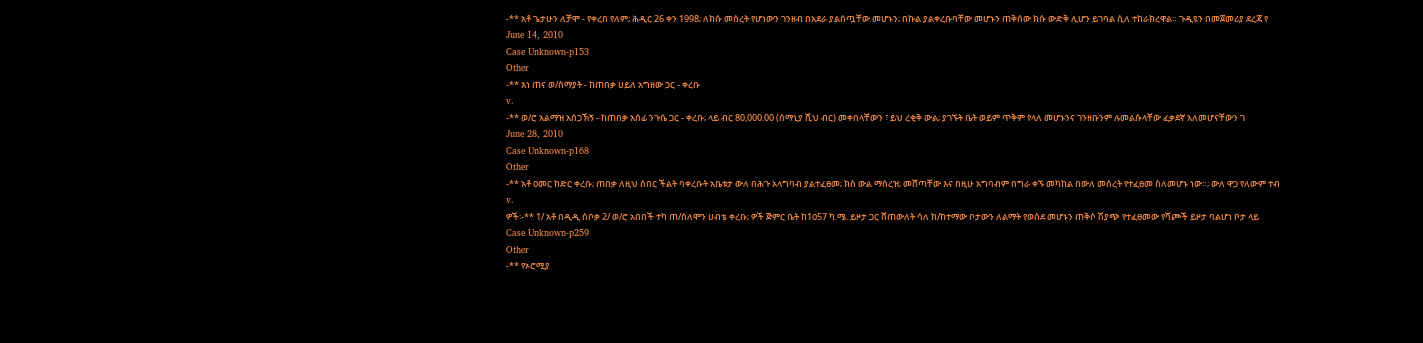-** አቶ ጌታሁን ለቻሞ - የቀረበ የለም; ሕዲር 26 ቀን 1998; ለክሱ መሰረት የሆነውን ገንዘብ በአደራ ያልሰጧቸው መሆኑን; በኩል ያልቀረቡባቸው መሆኑን ጠቅሰው ክሱ ውድቅ ሊሆን ይገባል ሲለ ተከራክረዋል። ጉዲዩን በመጀመሪያ ደረጃ የ
June 14, 2010
Case Unknown-p153
Other
-** እነ ጠና ወ/ሰማያት - ከጠበቃ ሀይለ አግዘው ጋር - ቀረቡ
v.
-** ወ/ሮ አልማዝ አሰጋኽኝ - ከጠበቃ አሰፊ ንጉሴ ጋር - ቀረቡ; ላይ ብር 80,000.00 (ሰማኒያ ሺህ ብር) መቀበላቸውን ፣ ይህ ረቂቅ ውል; ያገኙት ቤት ወይም ጥቅም የላለ መሆኑንና ገንዘቡንም ሉመልሱላቸው ፈቃደኛ አለመሆናቸውን ገ
June 28, 2010
Case Unknown-p168
Other
-** አቶ ዐመር ከድር ቀረቡ; ጠበቃ ለዚህ ሰበር ችልት ባቀረቡት አቤቱታ ውለ በሕጉ አላግባብ ያልተፈፀመ; ክስ ውል ማሰረዝ; መሸጣቸው እና በዚሁ አግባብም በግራ ቀኙ መካከል በውለ መሰረት የተፈፀመ ስለመሆኑ ነው።; ውለ ዋጋ የለውም ተብ
v.
ዎች፡-** 1/ አቶ በዲዲ ሰቦቃ 2/ ወ/ሮ አበበች ተካ ጠ/ሰለሞን ሀብቴ ቀረቡ; ዎች ጅምር ቤት ከ1ዐ57 ካ.ሜ. ይዞታ ጋር ሸጠውለት ሳለ ክ/ከተማው ቦታውን ለልማት የወሰደ መሆኑን ጠቅሶ ሽያጭ የተፈፀመው የሻጮች ይዞታ ባልሆነ ቦታ ላይ
Case Unknown-p259
Other
-** የኦሮሚያ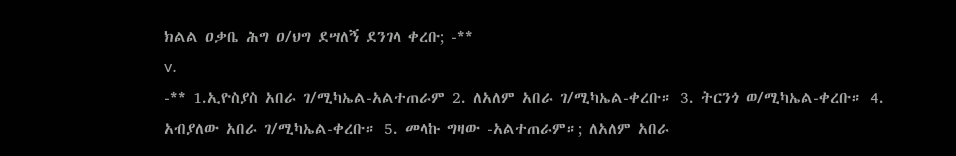ክልል ዐቃቤ ሕግ ዐ/ህግ ደሣለኝ ደንገላ ቀረቡ; -**
v.
-** 1.ኢዮስያስ አበራ ገ/ሚካኤል-አልተጠራም 2. ለአለም አበራ ገ/ሚካኤል-ቀረቡ። 3. ትርንጎ ወ/ሚካኤል-ቀረቡ። 4. አብያለው አበራ ገ/ሚካኤል-ቀረቡ። 5. መላኩ ግዛው -አልተጠራም።; ለአለም አበራ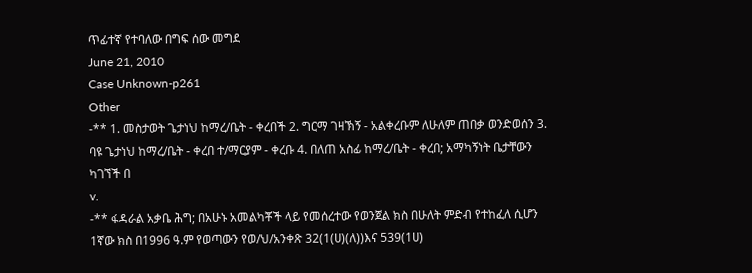ጥፊተኛ የተባለው በግፍ ሰው መግደ
June 21, 2010
Case Unknown-p261
Other
-** 1. መስታወት ጌታነህ ከማረ/ቤት - ቀረበች 2. ግርማ ገዛኽኝ - አልቀረቡም ለሁለም ጠበቃ ወንድወሰን 3. ባዩ ጌታነህ ከማረ/ቤት - ቀረበ ተ/ማርያም - ቀረቡ 4. በለጠ አስፊ ከማረ/ቤት - ቀረበ; አማካኝነት ቤታቸውን ካገኘች በ
v.
-** ፋዳራል አቃቤ ሕግ; በአሁኑ አመልካቾች ላይ የመሰረተው የወንጀል ክስ በሁለት ምድብ የተከፈለ ሲሆን 1ኛው ክስ በ1996 ዓ.ም የወጣውን የወ/ህ/አንቀጽ 32(1(ሀ)(ለ))እና 539(1ሀ)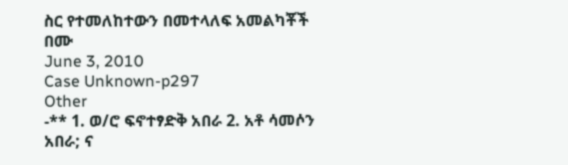ስር የተመለከተውን በመተላለፍ አመልካቾች በሙ
June 3, 2010
Case Unknown-p297
Other
-** 1. ወ/ሮ ፍኖተፃድቅ አበራ 2. አቶ ሳመሶን አበራ; ና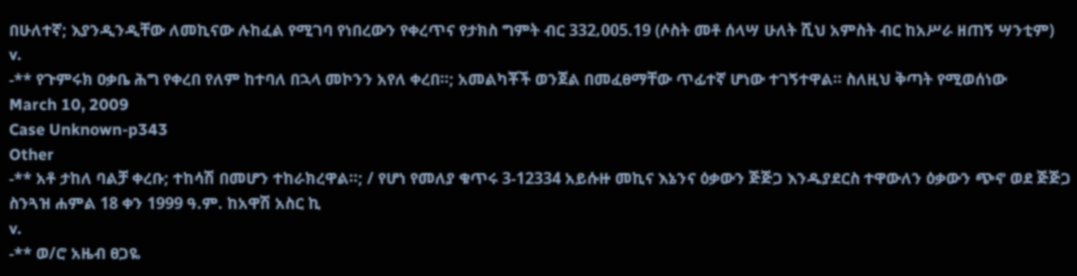በሁለተኛ; እያንዲንዲቸው ለመኪናው ሉከፈል የሚገባ የነበረውን የቀረጥና የታክስ ግምት ብር 332‚005.19 (ሶስት መቶ ሰላሣ ሁለት ሺህ አምስት ብር ከአሥራ ዘጠኝ ሣንቲም)
v.
-** የጉምሩክ ዐቃቤ ሕግ የቀረበ የለም ከተባለ በኋላ መኮንን አየለ ቀረበ።; አመልካቾች ወንጀል በመፈፀማቸው ጥፊተኛ ሆነው ተገኝተዋል። ስለዚህ ቅጣት የሚወሰነው
March 10, 2009
Case Unknown-p343
Other
-** አቶ ታከለ ባልቻ ቀረቡ; ተከሳሽ በመሆን ተከራክረዋል።; / የሆነ የመለያ ቁጥሩ 3-12334 አይሱዙ መኪና እኔንና ዕቃውን ጅጅጋ እንዱያደርስ ተዋውለን ዕቃውን ጭኖ ወደ ጅጅጋ ስንጓዝ ሐምል 18 ቀን 1999 ዓ.ም. ከአዋሽ አስር ኪ
v.
-** ወ/ሮ አዜብ ፀጋዬ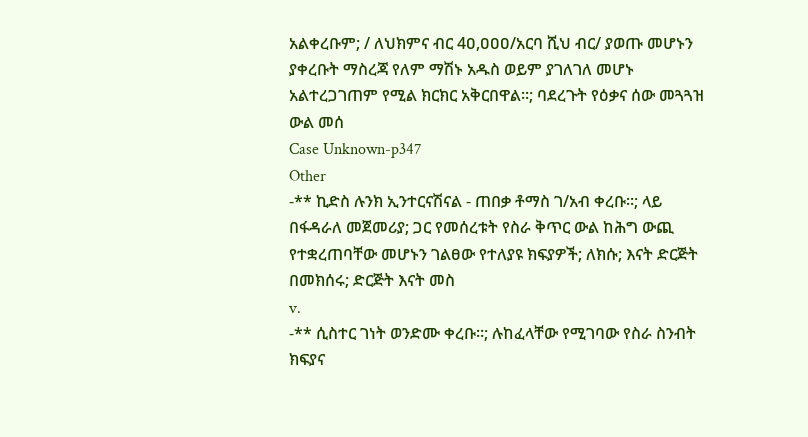አልቀረቡም; / ለህክምና ብር 4ዐ,ዐዐዐ/አርባ ሺህ ብር/ ያወጡ መሆኑን ያቀረቡት ማስረጃ የለም ማሽኑ አዱስ ወይም ያገለገለ መሆኑ አልተረጋገጠም የሚል ክርክር አቅርበዋል።; ባደረጉት የዕቃና ሰው መጓጓዝ ውል መሰ
Case Unknown-p347
Other
-** ኪድስ ሉንክ ኢንተርናሽናል - ጠበቃ ቶማስ ገ/አብ ቀረቡ።; ላይ በፋዳራለ መጀመሪያ; ጋር የመሰረቱት የስራ ቅጥር ውል ከሕግ ውጪ የተቋረጠባቸው መሆኑን ገልፀው የተለያዩ ክፍያዎች; ለክሱ; እናት ድርጅት በመክሰሩ; ድርጅት እናት መስ
v.
-** ሲስተር ገነት ወንድሙ ቀረቡ።; ሉከፈላቸው የሚገባው የስራ ስንብት ክፍያና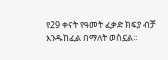የ29 ቀናት የዓመት ፈቃድ ክፍያ ብቻ እንዱከፈል በማለት ወስኗል።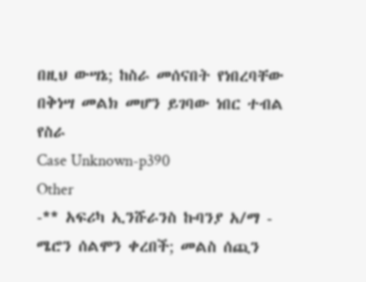በዚህ ውሣኔ; ከስራ መሰናበት የነበረባቸው በቅነሣ መልክ መሆን ይገባው ነበር ተብል የስራ
Case Unknown-p390
Other
-** አፍሪካ ኢንሹራንስ ኩባንያ አ/ማ - ሜሮን ሰልሞን ቀረበች; መልስ ሰጪን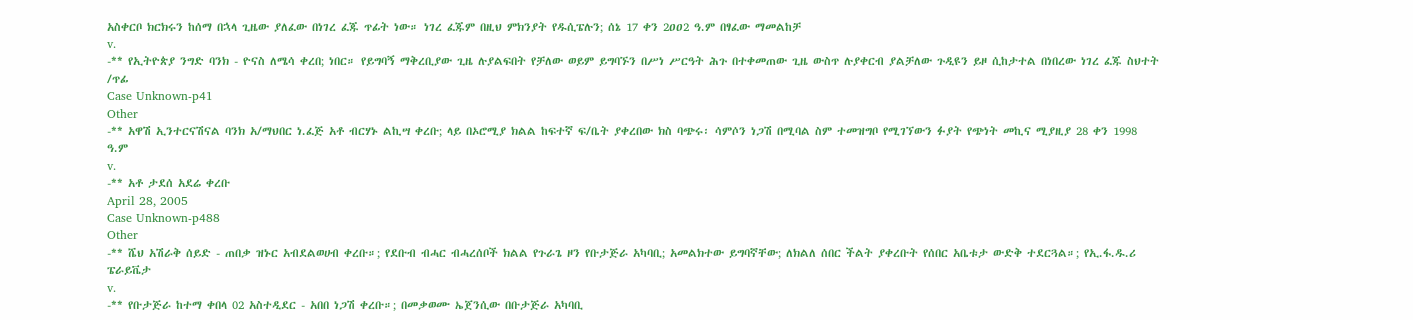አስቀርቦ ክርክሩን ከሰማ በኋላ ጊዜው ያለፈው በነገረ ፈጁ ጥፊት ነው። ነገረ ፈጁም በዚህ ምክንያት የዱሲፔሉን; ሰኔ 17 ቀን 2ዐዐ2 ዓ.ም በፃፈው ማመልከቻ
v.
-** የኢትዮጵያ ንግድ ባንክ - ዮናስ ለሜሳ ቀረበ; ነበር። የይግባኝ ማቅረቢያው ጊዜ ሉያልፍበት የቻለው ወይም ይግባኙን በሥነ ሥርዓት ሕጉ በተቀመጠው ጊዜ ውስጥ ሉያቀርብ ያልቻለው ጉዲዩን ይዞ ሲከታተል በነበረው ነገረ ፈጁ ስህተት /ጥፊ
Case Unknown-p41
Other
-** አዋሽ ኢንተርናሽናል ባንክ አ/ማህበር ነ.ፈጅ አቶ ብርሃኑ ልኪሣ ቀረቡ; ላይ በኦሮሚያ ክልል ከፍተኛ ፍ/ቤት ያቀረበው ክስ ባጭሩ፡ ሳምሶን ነጋሽ በሚባል ስም ተመዝግቦ የሚገኘውን ፉያት የጭነት መኪና ሚያዚያ 28 ቀን 1998 ዓ.ም
v.
-** አቶ ታደሰ አደሬ ቀረቡ
April 28, 2005
Case Unknown-p488
Other
-** ሼህ አሽራቅ ሰይድ - ጠበቃ ዝኑር አብደልወሀብ ቀረቡ።; የደቡብ ብሓር ብሓረሰቦች ክልል የጉራጌ ዞን የቡታጅራ አካባቢ; አመልክተው ይግባኛቸው; ለክልለ ሰበር ችልት ያቀረቡት የሰበር አቤቱታ ውድቅ ተደርጓል።; የኢ.ፋ.ዱ.ሪ ፔራይቬታ
v.
-** የቡታጅራ ከተማ ቀበላ 02 አስተዲደር - አበበ ነጋሽ ቀረቡ።; በመቃወሙ ኤጀንሲው በቡታጅራ አካባቢ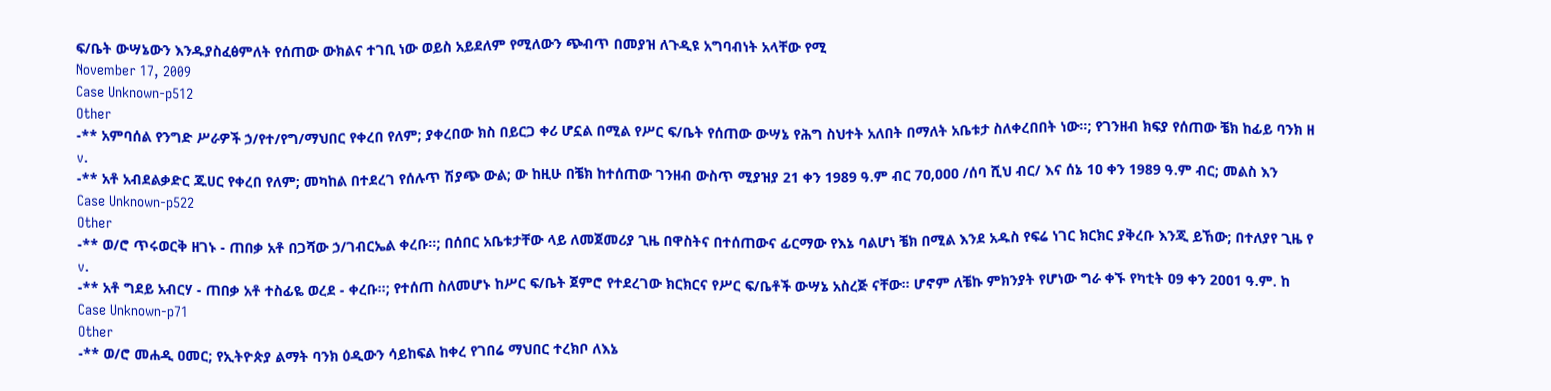ፍ/ቤት ውሣኔውን እንዱያስፈፅምለት የሰጠው ውክልና ተገቢ ነው ወይስ አይደለም የሚለውን ጭብጥ በመያዝ ለጉዲዩ አግባብነት አላቸው የሚ
November 17, 2009
Case Unknown-p512
Other
-** አምባሰል የንግድ ሥራዎች ኃ/የተ/የግ/ማህበር የቀረበ የለም; ያቀረበው ክስ በይርጋ ቀሪ ሆኗል በሚል የሥር ፍ/ቤት የሰጠው ውሣኔ የሕግ ስህተት አለበት በማለት አቤቱታ ስለቀረበበት ነው።; የገንዘብ ክፍያ የሰጠው ቼክ ከፊይ ባንክ ዘ
v.
-** አቶ አብደልቃድር ጁሀር የቀረበ የለም; መካከል በተደረገ የሰሉጥ ሽያጭ ውል; ው ከዚሁ በቼክ ከተሰጠው ገንዘብ ውስጥ ሚያዝያ 21 ቀን 1989 ዓ.ም ብር 7ዐ,ዐዐዐ /ሰባ ሺህ ብር/ እና ሰኔ 1ዐ ቀን 1989 ዓ.ም ብር; መልስ እን
Case Unknown-p522
Other
-** ወ/ሮ ጥሩወርቅ ዘገኑ - ጠበቃ አቶ በጋሻው ኃ/ገብርኤል ቀረቡ።; በሰበር አቤቱታቸው ላይ ለመጀመሪያ ጊዜ በዋስትና በተሰጠውና ፊርማው የእኔ ባልሆነ ቼክ በሚል እንደ አዱስ የፍሬ ነገር ክርክር ያቅረቡ እንጂ ይኸው; በተለያየ ጊዜ የ
v.
-** አቶ ግደይ አብርሃ - ጠበቃ አቶ ተስፊዬ ወረደ - ቀረቡ።; የተሰጠ ስለመሆኑ ከሥር ፍ/ቤት ጀምሮ የተደረገው ክርክርና የሥር ፍ/ቤቶች ውሣኔ አስረጅ ናቸው። ሆኖም ለቼኩ ምክንያት የሆነው ግራ ቀኙ የካቲት ዐ9 ቀን 2ዐዐ1 ዓ.ም. ከ
Case Unknown-p71
Other
-** ወ/ሮ መሐዲ ዐመር; የኢትዮጵያ ልማት ባንክ ዕዲውን ሳይከፍል ከቀረ የገበሬ ማህበር ተረክቦ ለእኔ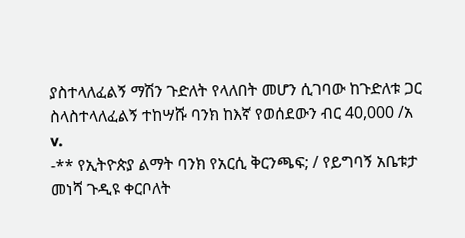ያስተላለፈልኝ ማሽን ጉድለት የላለበት መሆን ሲገባው ከጉድለቱ ጋር ስላስተላለፈልኝ ተከሣሹ ባንክ ከእኛ የወሰደውን ብር 40,000 /አ
v.
-** የኢትዮጵያ ልማት ባንክ የአርሲ ቅርንጫፍ; / የይግባኝ አቤቱታ መነሻ ጉዲዩ ቀርቦለት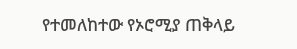የተመለከተው የኦሮሚያ ጠቅላይ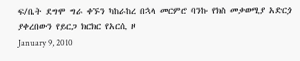ፍ/ቤት ደግሞ ግራ ቀኙን ካከራከረ በኋላ መርምሮ ባንኩ የክስ መቃወሚያ አድርጏ ያቀረበውን የይርጋ ክርክር የአርሲ ዞ
January 9, 2010